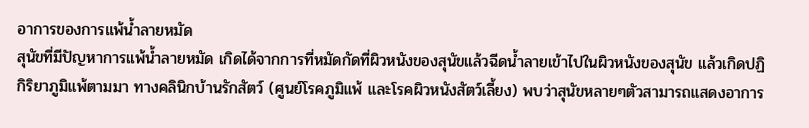อาการของการแพ้น้ำลายหมัด
สุนัขที่มีปัญหาการแพ้น้ำลายหมัด เกิดได้จากการที่หมัดกัดที่ผิวหนังของสุนัขแล้วฉีดน้ำลายเข้าไปในผิวหนังของสุนัข แล้วเกิดปฏิกิริยาภูมิแพ้ตามมา ทางคลินิกบ้านรักสัตว์ (ศูนย์โรคภูมิแพ้ และโรคผิวหนังสัตว์เลี้ยง) พบว่าสุนัขหลายๆตัวสามารถแสดงอาการ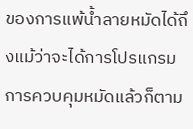ของการแพ้น้ำลายหมัดได้ถึงแม้ว่าจะได้การโปรแกรมการควบคุมหมัดแล้วก็ตาม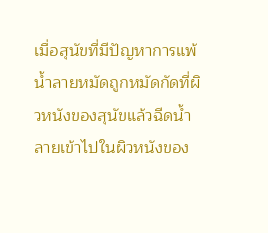เมื่อสุนัขที่มีปัญหาการแพ้น้ำลายหมัดถูกหมัดกัดที่ผิวหนังของสุนัขแล้วฉีดน้ำลายเข้าไปในผิวหนังของ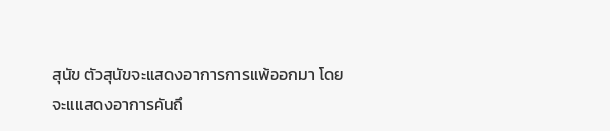สุนัข ตัวสุนัขจะแสดงอาการการแพ้ออกมา โดยจะแแสดงอาการคันถึ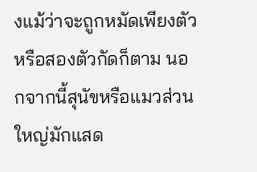งแม้ว่าจะถูกหมัดเพียงตัว หรือสองตัวกัดก็ตาม นอกจากนี้สุนัขหรือแมวส่วนใหญ่มักแสด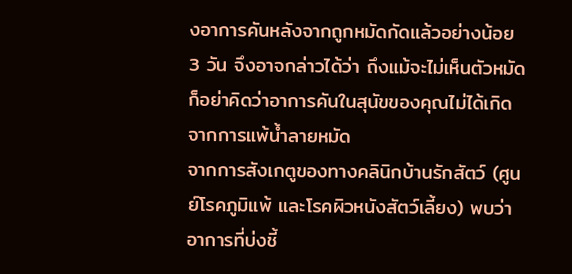งอาการคันหลังจากถูกหมัดกัดแล้วอย่างน้อย 3 วัน จึงอาจกล่าวได้ว่า ถึงแม้จะไม่เห็นตัวหมัด ก็อย่าคิดว่าอาการคันในสุนัขของคุณไม่ได้เกิดจากการแพ้น้ำลายหมัด
จากการสังเกตูของทางคลินิกบ้านรักสัตว์ (ศูนย์โรคภูมิแพ้ และโรคผิวหนังสัตว์เลี้ยง) พบว่าอาการที่บ่งชี้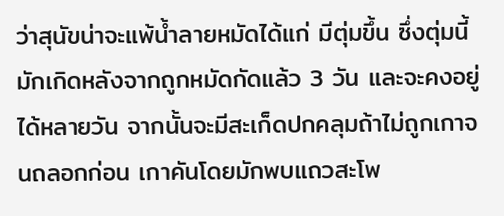ว่าสุนัขน่าจะแพ้น้ำลายหมัดได้แก่ มีตุ่มขึ้น ซึ่งตุ่มนี้มักเกิดหลังจากถูกหมัดกัดแล้ว 3 วัน และจะคงอยู่ได้หลายวัน จากนั้นจะมีสะเก็ดปกคลุมถ้าไม่ถูกเกาจนถลอกก่อน เกาคันโดยมักพบแถวสะโพ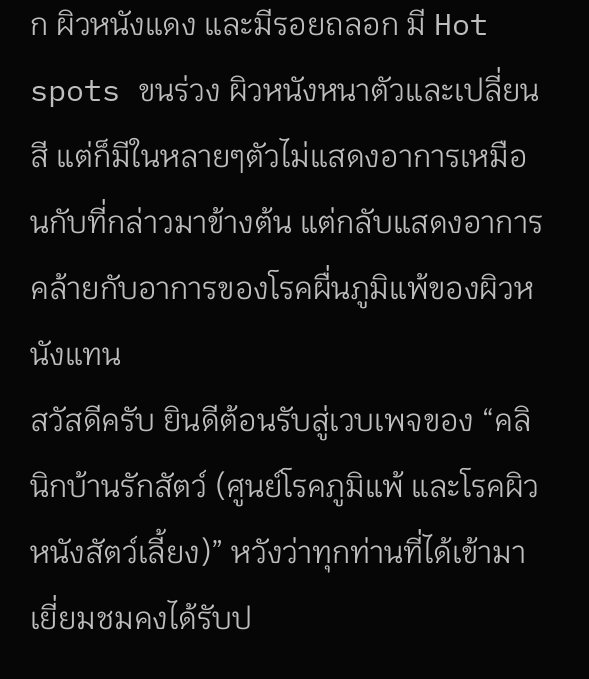ก ผิวหนังแดง และมีรอยถลอก มี Hot spots ขนร่วง ผิวหนังหนาตัวและเปลี่ยนสี แต่ก็มีในหลายๆตัวไม่แสดงอาการเหมือนกับที่กล่าวมาข้างต้น แต่กลับแสดงอาการคล้ายกับอาการของโรคผื่นภูมิแพ้ของผิวหนังแทน
สวัสดีครับ ยินดีต้อนรับสู่เวบเพจของ “คลินิกบ้านรักสัตว์ (ศูนย์โรคภูมิแพ้ และโรคผิวหนังสัตว์เลี้ยง)” หวังว่าทุกท่านที่ได้เข้ามาเยี่ยมชมคงได้รับป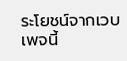ระโยชน์จากเวบเพจนี้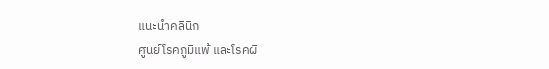แนะนำคลินิก
ศูนย์โรคภูมิแพ้ และโรคผิ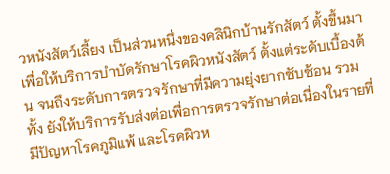วหนังสัตว์เลี้ยง เป็นส่วนหนึ่งของคลินิกบ้านรักสัตว์ ตั้งขึ้นมาเพื่อให้บริการบำบัดรักษาโรคผิวหนังสัตว์ ตั้งแต่ระดับเบื้องต้น จนถึงระดับการตรวจรักษาที่มีความยุ่งยากซับซ้อน รวมทั้ง ยังให้บริการรับส่งต่อเพื่อการตรวจรักษาต่อเนื่องในรายที่มีปัญหาโรคภูมิแพ้ และโรคผิวห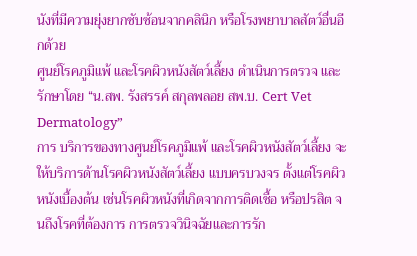นังที่มีความยุ่งยากซับซ้อนจากคลินิก หรือโรงพยาบาลสัตว์อื่นอีกด้วย
ศูนย์โรคภูมิแพ้ และโรคผิวหนังสัตว์เลี้ยง ดำเนินการตรวจ และรักษาโดย “น.สพ. รังสรรค์ สกุลพลอย สพ.บ. Cert Vet Dermatology”
การ บริการของทางศูนย์โรคภูมิแพ้ และโรคผิวหนังสัตว์เลี้ยง จะให้บริการด้านโรคผิวหนังสัตว์เลี้ยง แบบครบวงจร ตั้งแต่โรคผิวหนังเบื้องต้น เช่นโรคผิวหนังที่เกิดจากการติดเชื้อ หรือปรสิต จนถึงโรคที่ต้องการ การตรวจวินิจฉัยและการรัก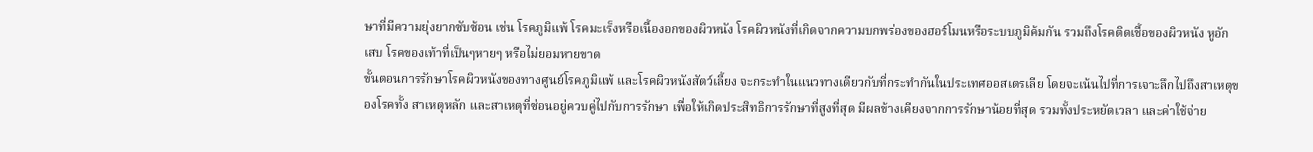ษาที่มีความยุ่งยากซับซ้อน เช่น โรคภูมิแพ้ โรคมะเร็งหรือเนื้องอกของผิวหนัง โรคผิวหนังที่เกิดจากความบกพร่องของฮอร์โมนหรือระบบภูมิค้มกัน รวมถึงโรคติดเชื้อของผิวหนัง หูอักเสบ โรคของเท้าที่เป็นๆหายๆ หรือไม่ยอมหายขาด
ขั้นตอนการรักษาโรคผิวหนังของทางศูนย์โรคภูมิแพ้ และโรคผิวหนังสัตว์เลี้ยง จะกระทำในแนวทางเดียวกับที่กระทำกันในประเทศออสเตรเลีย โดยจะเน้นไปที่การเจาะลึกไปถึงสาเหตุของโรคทั้ง สาเหตุหลัก และสาเหตุที่ซ่อนอยู่ควบคู่ไปกับการรักษา เพื่อให้เกิดประสิทธิการรักษาที่สูงที่สุด มีผลข้างเคียงจากการรักษาน้อยที่สุด รวมทั้งประหยัดเวลา และค่าใช้จ่าย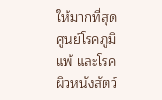ให้มากที่สุด
ศูนย์โรคภูมิแพ้ และโรคผิวหนังสัตว์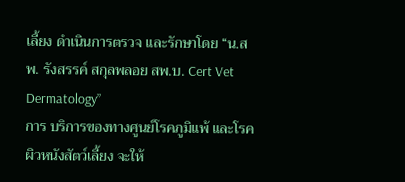เลี้ยง ดำเนินการตรวจ และรักษาโดย “น.สพ. รังสรรค์ สกุลพลอย สพ.บ. Cert Vet Dermatology”
การ บริการของทางศูนย์โรคภูมิแพ้ และโรคผิวหนังสัตว์เลี้ยง จะให้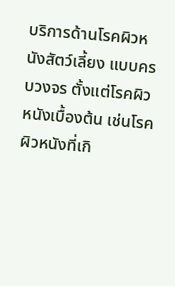บริการด้านโรคผิวหนังสัตว์เลี้ยง แบบครบวงจร ตั้งแต่โรคผิวหนังเบื้องต้น เช่นโรคผิวหนังที่เกิ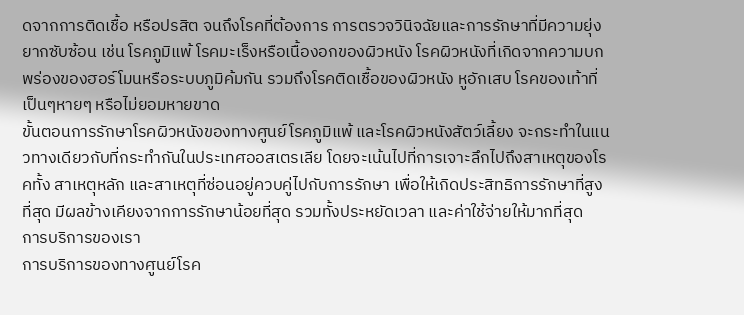ดจากการติดเชื้อ หรือปรสิต จนถึงโรคที่ต้องการ การตรวจวินิจฉัยและการรักษาที่มีความยุ่งยากซับซ้อน เช่น โรคภูมิแพ้ โรคมะเร็งหรือเนื้องอกของผิวหนัง โรคผิวหนังที่เกิดจากความบกพร่องของฮอร์โมนหรือระบบภูมิค้มกัน รวมถึงโรคติดเชื้อของผิวหนัง หูอักเสบ โรคของเท้าที่เป็นๆหายๆ หรือไม่ยอมหายขาด
ขั้นตอนการรักษาโรคผิวหนังของทางศูนย์โรคภูมิแพ้ และโรคผิวหนังสัตว์เลี้ยง จะกระทำในแนวทางเดียวกับที่กระทำกันในประเทศออสเตรเลีย โดยจะเน้นไปที่การเจาะลึกไปถึงสาเหตุของโรคทั้ง สาเหตุหลัก และสาเหตุที่ซ่อนอยู่ควบคู่ไปกับการรักษา เพื่อให้เกิดประสิทธิการรักษาที่สูงที่สุด มีผลข้างเคียงจากการรักษาน้อยที่สุด รวมทั้งประหยัดเวลา และค่าใช้จ่ายให้มากที่สุด
การบริการของเรา
การบริการของทางศูนย์โรค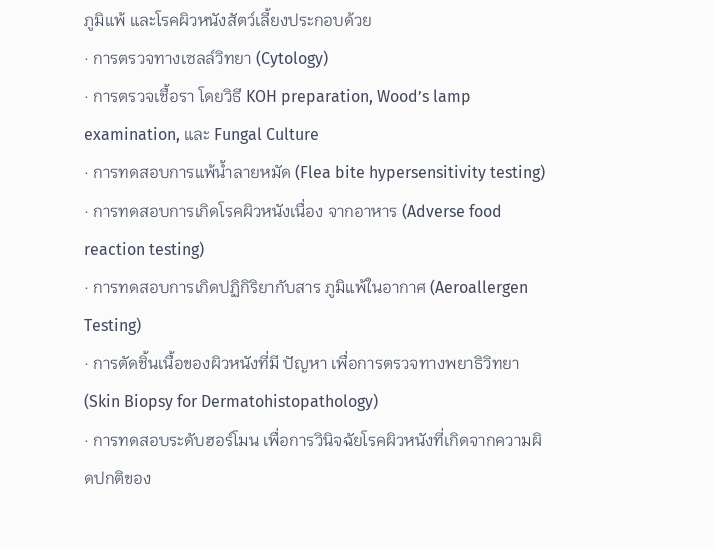ภูมิแพ้ และโรคผิวหนังสัตว์เลี้ยงประกอบด้วย
· การตรวจทางเซลล์วิทยา (Cytology)
· การตรวจเชื้อรา โดยวิธี KOH preparation, Wood’s lamp examination, และ Fungal Culture
· การทดสอบการแพ้น้ำลายหมัด (Flea bite hypersensitivity testing)
· การทดสอบการเกิดโรคผิวหนังเนื่อง จากอาหาร (Adverse food reaction testing)
· การทดสอบการเกิดปฏิกิริยากับสาร ภูมิแพ้ในอากาศ (Aeroallergen Testing)
· การตัดชิ้นเนื้อของผิวหนังที่มี ปัญหา เพื่อการตรวจทางพยาธิวิทยา (Skin Biopsy for Dermatohistopathology)
· การทดสอบระดับฮอร์โมน เพื่อการวินิจฉัยโรคผิวหนังที่เกิดจากความผิดปกติของ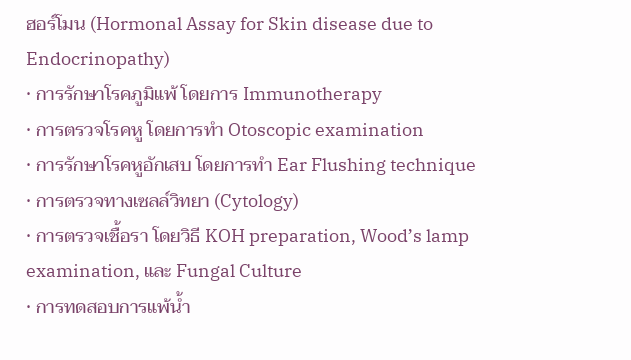ฮอร์โมน (Hormonal Assay for Skin disease due to Endocrinopathy)
· การรักษาโรคภูมิแพ้ โดยการ Immunotherapy
· การตรวจโรคหู โดยการทำ Otoscopic examination
· การรักษาโรคหูอักเสบ โดยการทำ Ear Flushing technique
· การตรวจทางเซลล์วิทยา (Cytology)
· การตรวจเชื้อรา โดยวิธี KOH preparation, Wood’s lamp examination, และ Fungal Culture
· การทดสอบการแพ้น้ำ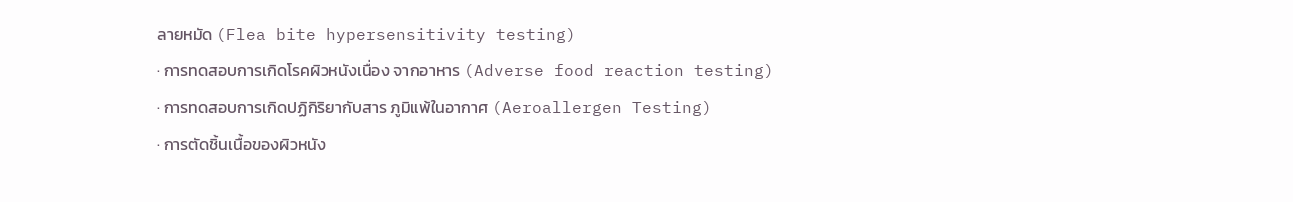ลายหมัด (Flea bite hypersensitivity testing)
· การทดสอบการเกิดโรคผิวหนังเนื่อง จากอาหาร (Adverse food reaction testing)
· การทดสอบการเกิดปฏิกิริยากับสาร ภูมิแพ้ในอากาศ (Aeroallergen Testing)
· การตัดชิ้นเนื้อของผิวหนัง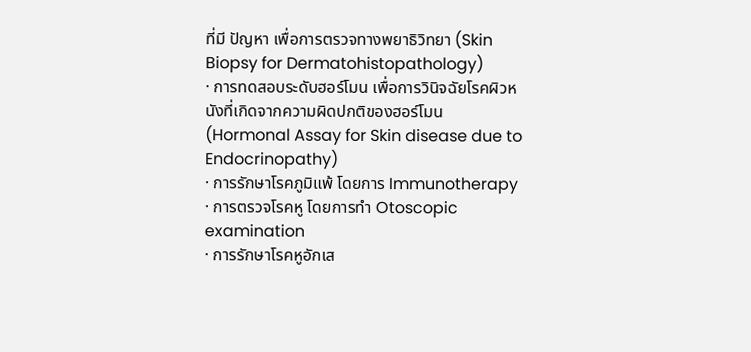ที่มี ปัญหา เพื่อการตรวจทางพยาธิวิทยา (Skin Biopsy for Dermatohistopathology)
· การทดสอบระดับฮอร์โมน เพื่อการวินิจฉัยโรคผิวหนังที่เกิดจากความผิดปกติของฮอร์โมน (Hormonal Assay for Skin disease due to Endocrinopathy)
· การรักษาโรคภูมิแพ้ โดยการ Immunotherapy
· การตรวจโรคหู โดยการทำ Otoscopic examination
· การรักษาโรคหูอักเส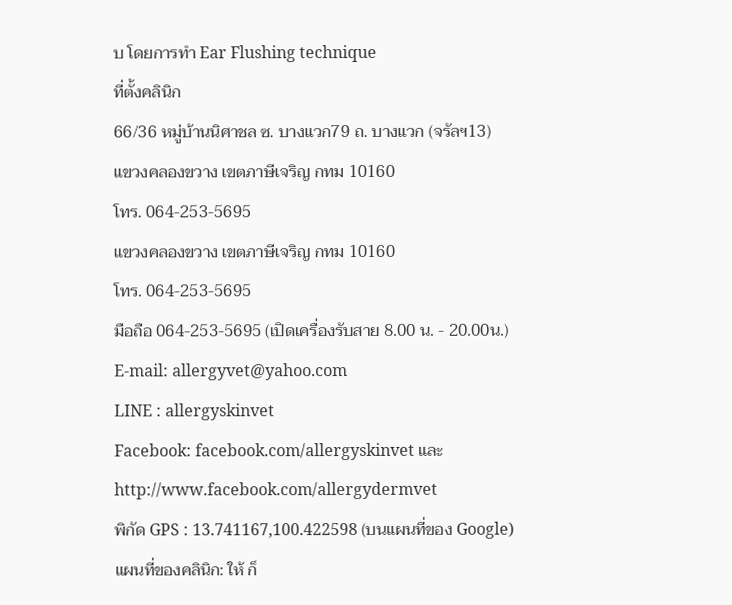บ โดยการทำ Ear Flushing technique
ที่ตั้งคลินิก
66/36 หมู่บ้านนิศาชล ซ. บางแวก79 ถ. บางแวก (จรัลฯ13)
แขวงคลองขวาง เขตภาษีเจริญ กทม 10160
โทร. 064-253-5695
แขวงคลองขวาง เขตภาษีเจริญ กทม 10160
โทร. 064-253-5695
มือถือ 064-253-5695 (เปิดเครื่องรับสาย 8.00 น. - 20.00น.)
E-mail: allergyvet@yahoo.com
LINE : allergyskinvet
Facebook: facebook.com/allergyskinvet และ http://www.facebook.com/allergydermvet
พิกัด GPS : 13.741167,100.422598 (บนแผนที่ของ Google)
แผนที่ของคลินิก: ให้ ก็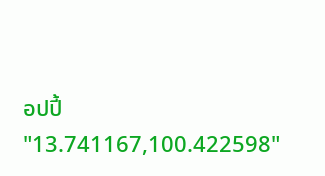อปปี้ "13.741167,100.422598"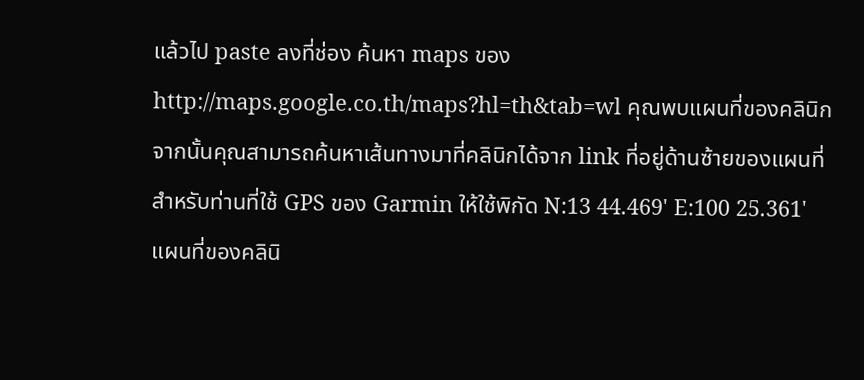แล้วไป paste ลงที่ช่อง ค้นหา maps ของ http://maps.google.co.th/maps?hl=th&tab=wl คุณพบแผนที่ของคลินิก
จากนั้นคุณสามารถค้นหาเส้นทางมาที่คลินิกได้จาก link ที่อยู่ด้านซ้ายของแผนที่
สำหรับท่านที่ใช้ GPS ของ Garmin ให้ใช้พิกัด N:13 44.469' E:100 25.361'
แผนที่ของคลินิ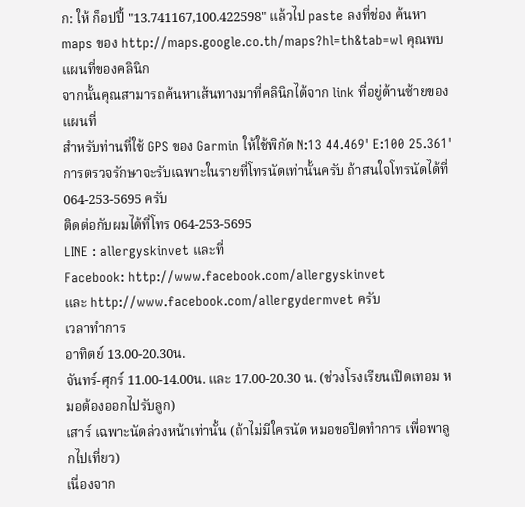ก: ให้ ก็อปปี้ "13.741167,100.422598" แล้วไป paste ลงที่ช่อง ค้นหา maps ของ http://maps.google.co.th/maps?hl=th&tab=wl คุณพบแผนที่ของคลินิก
จากนั้นคุณสามารถค้นหาเส้นทางมาที่คลินิกได้จาก link ที่อยู่ด้านซ้ายของแผนที่
สำหรับท่านที่ใช้ GPS ของ Garmin ให้ใช้พิกัด N:13 44.469' E:100 25.361'
การตรวจรักษาจะรับเฉพาะในรายที่โทรนัดเท่านั้นครับ ถ้าสนใจโทรนัดได้ที่ 064-253-5695 ครับ
ติดต่อกับผมได้ที่โทร 064-253-5695
LINE : allergyskinvet และที่
Facebook: http://www.facebook.com/allergyskinvet
และ http://www.facebook.com/allergydermvet ครับ
เวลาทำการ
อาทิตย์ 13.00-20.30น.
จันทร์-ศุกร์ 11.00-14.00น. และ 17.00-20.30 น. (ช่วงโรงเรียนเปิดเทอม หมอต้องออกไปรับลูก)
เสาร์ เฉพาะนัดล่วงหน้าเท่านั้น (ถ้าไม่มีใครนัด หมอขอปิดทำการ เพื่อพาลูกไปเที่ยว)
เนื่องจาก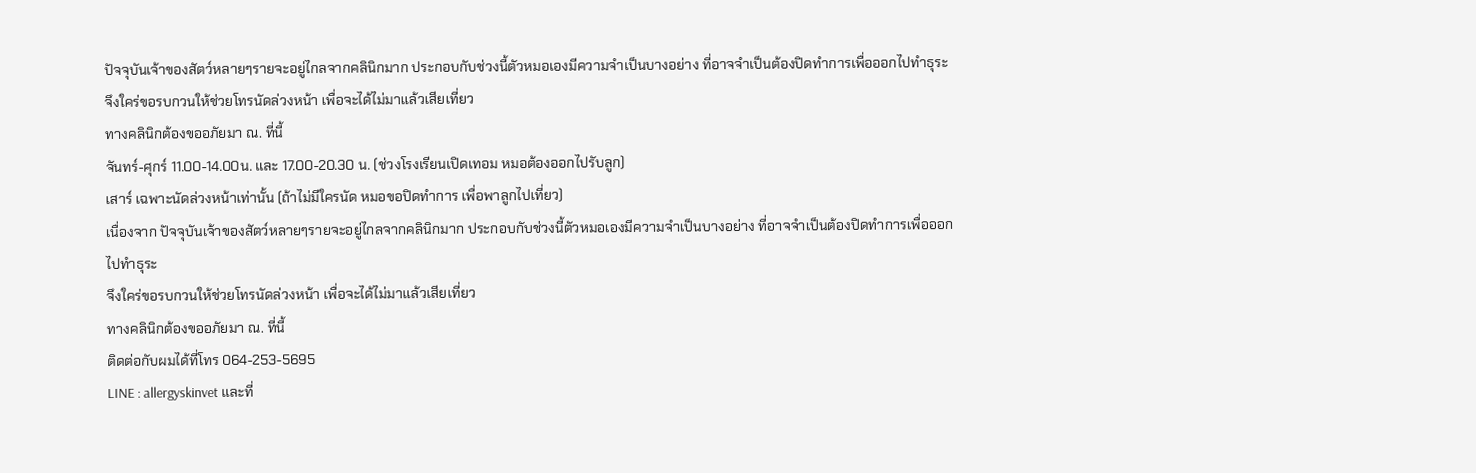ปัจจุบันเจ้าของสัตว์หลายๆรายจะอยู่ไกลจากคลินิกมาก ประกอบกับช่วงนี้ตัวหมอเองมีความจำเป็นบางอย่าง ที่อาจจำเป็นต้องปิดทำการเพื่อออกไปทำธุระ
จึงใคร่ขอรบกวนให้ช่วยโทรนัดล่วงหน้า เพื่อจะได้ไม่มาแล้วเสียเที่ยว
ทางคลินิกต้องขออภัยมา ณ. ที่นี้
จันทร์-ศุกร์ 11.00-14.00น. และ 17.00-20.30 น. (ช่วงโรงเรียนเปิดเทอม หมอต้องออกไปรับลูก)
เสาร์ เฉพาะนัดล่วงหน้าเท่านั้น (ถ้าไม่มีใครนัด หมอขอปิดทำการ เพื่อพาลูกไปเที่ยว)
เนื่องจาก ปัจจุบันเจ้าของสัตว์หลายๆรายจะอยู่ไกลจากคลินิกมาก ประกอบกับช่วงนี้ตัวหมอเองมีความจำเป็นบางอย่าง ที่อาจจำเป็นต้องปิดทำการเพื่อออกไปทำธุระ
จึงใคร่ขอรบกวนให้ช่วยโทรนัดล่วงหน้า เพื่อจะได้ไม่มาแล้วเสียเที่ยว
ทางคลินิกต้องขออภัยมา ณ. ที่นี้
ติดต่อกับผมได้ที่โทร 064-253-5695
LINE : allergyskinvet และที่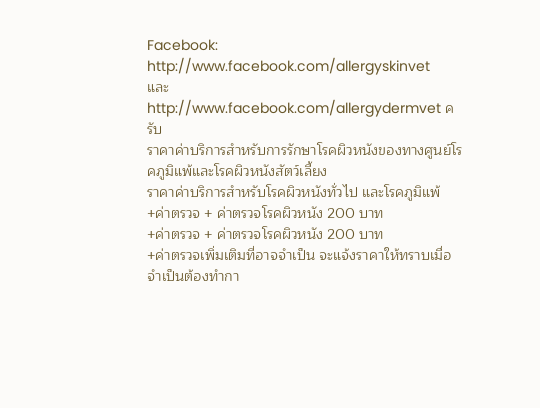Facebook: http://www.facebook.com/allergyskinvet
และ http://www.facebook.com/allergydermvet ครับ
ราคาค่าบริการสำหรับการรักษาโรคผิวหนังของทางศูนย์โรคภูมิแพ้และโรคผิวหนังสัตว์เลี้ยง
ราคาค่าบริการสำหรับโรคผิวหนังทั่วไป และโรคภูมิแพ้
+ค่าตรวจ + ค่าตรวจโรคผิวหนัง 200 บาท
+ค่าตรวจ + ค่าตรวจโรคผิวหนัง 200 บาท
+ค่าตรวจเพิ่มเติมที่อาจจำเป็น จะแจ้งราคาให้ทราบเมื่อจำเป็นต้องทำกา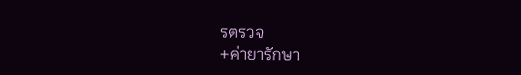รตรวจ
+ค่ายารักษา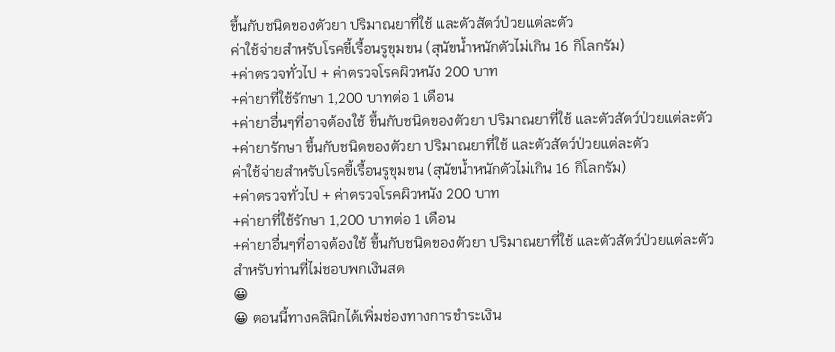ขึ้นกับชนิดของตัวยา ปริมาณยาที่ใช้ และตัวสัตว์ป่วยแต่ละตัว
ค่าใช้จ่ายสำหรับโรคขี้เรื้อนรูขุมขน (สุนัขน้ำหนักตัวไม่เกิน 16 กิโลกรัม)
+ค่าตรวจทั่วไป + ค่าตรวจโรคผิวหนัง 200 บาท
+ค่ายาที่ใช้รักษา 1,200 บาทต่อ 1 เดือน
+ค่ายาอื่นๆที่อาจต้องใช้ ขึ้นกับชนิดของตัวยา ปริมาณยาที่ใช้ และตัวสัตว์ป่วยแต่ละตัว
+ค่ายารักษา ขึ้นกับชนิดของตัวยา ปริมาณยาที่ใช้ และตัวสัตว์ป่วยแต่ละตัว
ค่าใช้จ่ายสำหรับโรคขี้เรื้อนรูขุมขน (สุนัขน้ำหนักตัวไม่เกิน 16 กิโลกรัม)
+ค่าตรวจทั่วไป + ค่าตรวจโรคผิวหนัง 200 บาท
+ค่ายาที่ใช้รักษา 1,200 บาทต่อ 1 เดือน
+ค่ายาอื่นๆที่อาจต้องใช้ ขึ้นกับชนิดของตัวยา ปริมาณยาที่ใช้ และตัวสัตว์ป่วยแต่ละตัว
สำหรับท่านที่ไม่ชอบพกเงินสด
😀
😀 ตอนนี้ทางคลินิกได้เพิ่มช่องทางการชำระเงิน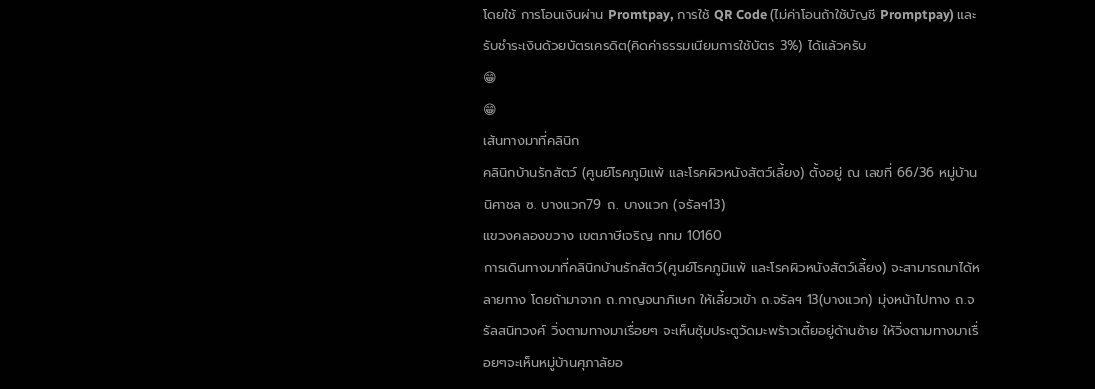โดยใช้ การโอนเงินผ่าน Promtpay, การใช้ QR Code (ไม่ค่าโอนถ้าใช้บัญชี Promptpay) และรับชำระเงินด้วยบัตรเครดิต(คิดค่าธรรมเนียมการใช้บัตร 3%) ได้แล้วครับ
😁
😁
เส้นทางมาที่คลินิก
คลินิกบ้านรักสัตว์ (ศูนย์โรคภูมิแพ้ และโรคผิวหนังสัตว์เลี้ยง) ตั้งอยู่ ณ เลขที่ 66/36 หมู่บ้านนิศาชล ซ. บางแวก79 ถ. บางแวก (จรัลฯ13)
แขวงคลองขวาง เขตภาษีเจริญ กทม 10160
การเดินทางมาที่คลินิกบ้านรักสัตว์(ศูนย์โรคภูมิแพ้ และโรคผิวหนังสัตว์เลี้ยง) จะสามารถมาได้หลายทาง โดยถ้ามาจาก ถ.กาญจนาภิเษก ให้เลี้ยวเข้า ถ.จรัลฯ 13(บางแวก) มุ่งหน้าไปทาง ถ.จรัลสนิทวงศ์ วิ่งตามทางมาเรื่อยๆ จะเห็นซุ้มประตูวัดมะพร้าวเตี้ยอยู่ด้านซ้าย ให้วิ่งตามทางมาเรื่อยๆจะเห็นหมู่บ้านศุภาลัยอ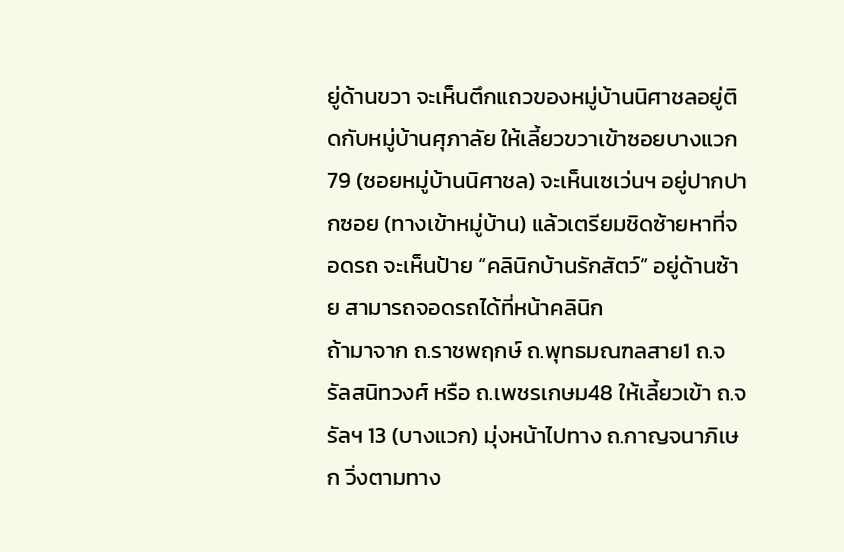ยู่ด้านขวา จะเห็นตึกแถวของหมู่บ้านนิศาชลอยู่ติดกับหมู่บ้านศุภาลัย ให้เลี้ยวขวาเข้าซอยบางแวก79 (ซอยหมู่บ้านนิศาชล) จะเห็นเซเว่นฯ อยู่ปากปากซอย (ทางเข้าหมู่บ้าน) แล้วเตรียมชิดซ้ายหาที่จอดรถ จะเห็นป้าย “คลินิกบ้านรักสัตว์” อยู่ด้านซ้าย สามารถจอดรถได้ที่หน้าคลินิก
ถ้ามาจาก ถ.ราชพฤกษ์ ถ.พุทธมณฑลสาย1 ถ.จรัลสนิทวงศ์ หรือ ถ.เพชรเกษม48 ให้เลี้ยวเข้า ถ.จรัลฯ 13 (บางแวก) มุ่งหน้าไปทาง ถ.กาญจนาภิเษก วิ่งตามทาง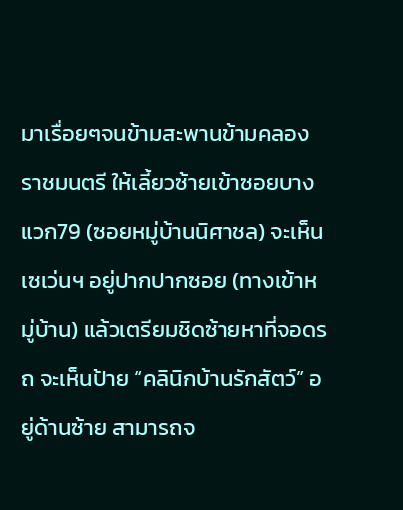มาเรื่อยๆจนข้ามสะพานข้ามคลองราชมนตรี ให้เลี้ยวซ้ายเข้าซอยบางแวก79 (ซอยหมู่บ้านนิศาชล) จะเห็นเซเว่นฯ อยู่ปากปากซอย (ทางเข้าหมู่บ้าน) แล้วเตรียมชิดซ้ายหาที่จอดรถ จะเห็นป้าย “คลินิกบ้านรักสัตว์” อยู่ด้านซ้าย สามารถจ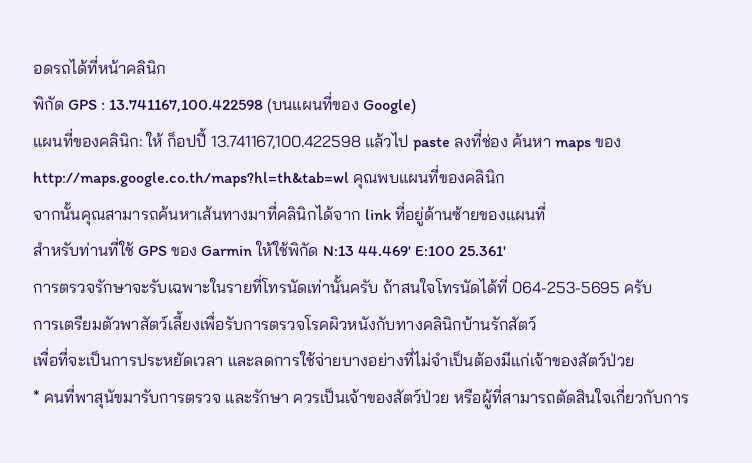อดรถได้ที่หน้าคลินิก
พิกัด GPS : 13.741167,100.422598 (บนแผนที่ของ Google)
แผนที่ของคลินิก: ให้ ก็อปปี้ 13.741167,100.422598 แล้วไป paste ลงที่ช่อง ค้นหา maps ของ http://maps.google.co.th/maps?hl=th&tab=wl คุณพบแผนที่ของคลินิก
จากนั้นคุณสามารถค้นหาเส้นทางมาที่คลินิกได้จาก link ที่อยู่ด้านซ้ายของแผนที่
สำหรับท่านที่ใช้ GPS ของ Garmin ให้ใช้พิกัด N:13 44.469' E:100 25.361'
การตรวจรักษาจะรับเฉพาะในรายที่โทรนัดเท่านั้นครับ ถ้าสนใจโทรนัดได้ที่ 064-253-5695 ครับ
การเตรียมตัวพาสัตว์เลี้ยงเพื่อรับการตรวจโรคผิวหนังกับทางคลินิกบ้านรักสัตว์
เพื่อที่จะเป็นการประหยัดเวลา และลดการใช้จ่ายบางอย่างที่ไม่จำเป็นต้องมีแก่เจ้าของสัตว์ป่วย
* คนที่พาสุนัขมารับการตรวจ และรักษา ควรเป็นเจ้าของสัตว์ป่วย หรือผู้ที่สามารถตัดสินใจเกี่ยวกับการ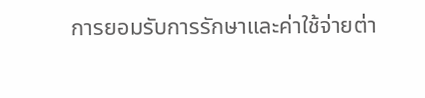การยอมรับการรักษาและค่าใช้จ่ายต่า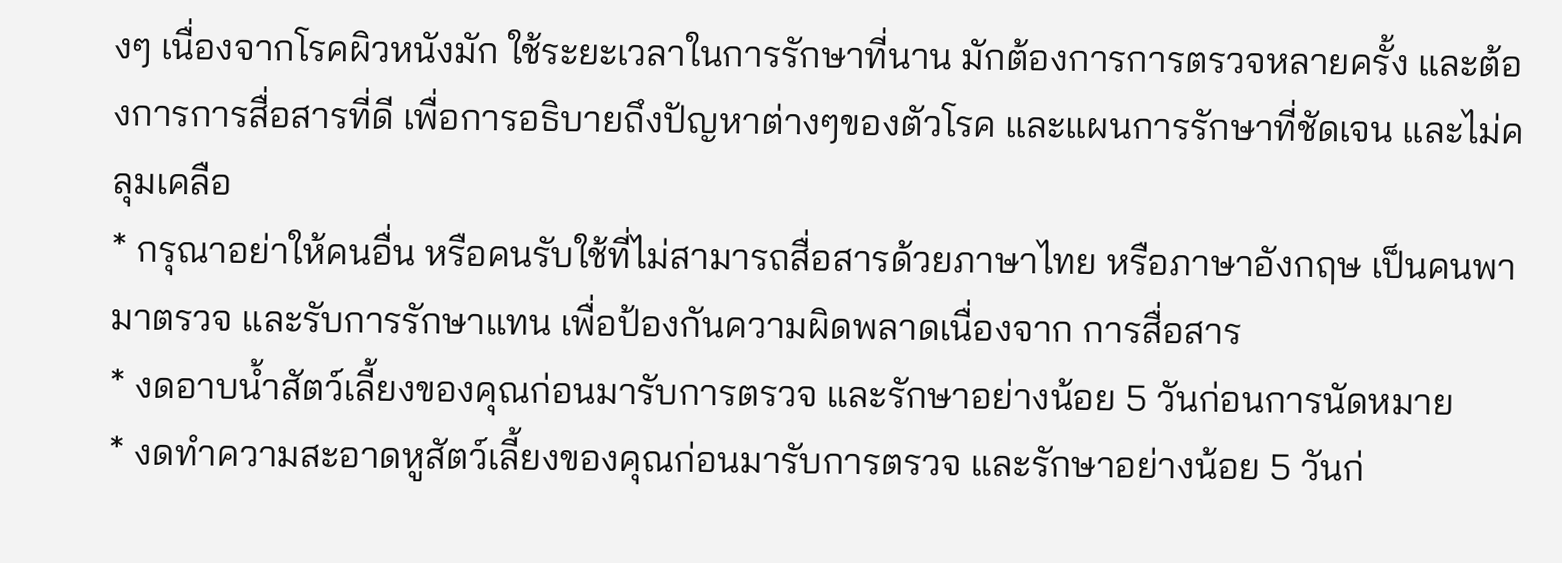งๆ เนื่องจากโรคผิวหนังมัก ใช้ระยะเวลาในการรักษาที่นาน มักต้องการการตรวจหลายครั้ง และต้องการการสื่อสารที่ดี เพื่อการอธิบายถึงปัญหาต่างๆของตัวโรค และแผนการรักษาที่ชัดเจน และไม่คลุมเคลือ
* กรุณาอย่าให้คนอื่น หรือคนรับใช้ที่ไม่สามารถสื่อสารด้วยภาษาไทย หรือภาษาอังกฤษ เป็นคนพามาตรวจ และรับการรักษาแทน เพื่อป้องกันความผิดพลาดเนื่องจาก การสื่อสาร
* งดอาบน้ำสัตว์เลี้ยงของคุณก่อนมารับการตรวจ และรักษาอย่างน้อย 5 วันก่อนการนัดหมาย
* งดทำความสะอาดหูสัตว์เลี้ยงของคุณก่อนมารับการตรวจ และรักษาอย่างน้อย 5 วันก่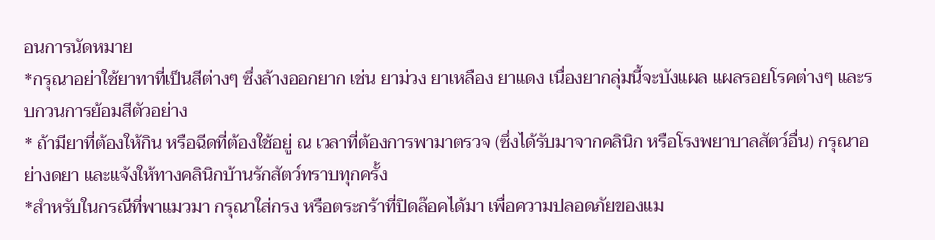อนการนัดหมาย
*กรุณาอย่าใช้ยาทาที่เป็นสีต่างๆ ซึ่งล้างออกยาก เช่น ยาม่วง ยาเหลือง ยาแดง เนื่องยากลุ่มนี้จะบังแผล แผลรอยโรคต่างๆ และรบกวนการย้อมสีตัวอย่าง
* ถ้ามียาที่ต้องให้กิน หรือฉีดที่ต้องใช้อยู่ ณ เวลาที่ต้องการพามาตรวจ (ซึ่งได้รับมาจากคลินิก หรือโรงพยาบาลสัตว์อื่น) กรุณาอย่างดยา และแจ้งให้ทางคลินิกบ้านรักสัตว์ทราบทุกครั้ง
*สำหรับในกรณีที่พาแมวมา กรุณาใส่กรง หรือตระกร้าที่ปิดล๊อคได้มา เพื่อความปลอดภัยของแม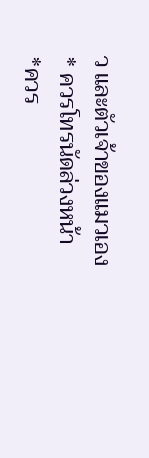ว และตัวเจ้าของแมวเอง
* ควรโทรนัดล่วงหน้า
*ควร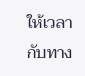ให้เวลากับทาง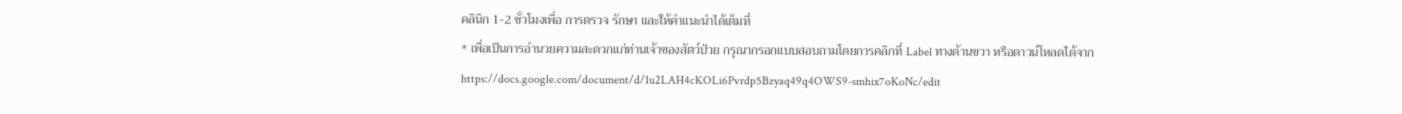คลินิก 1-2 ชั่วโมงเพื่อ การตรวจ รักษา และให้คำแนะนำได้เต็มที่
* เพื่อเป็นการอำนวยความสะดวกแก่ท่านเจ้าของสัตว์ป่วย กรุณากรอกแบบสอบถามโดยการคลิกที่ Label ทางด้านขวา หรือดาวน์โหลดได้จาก
https://docs.google.com/document/d/1u2LAH4cKOLi6Pvrdp5Bzyaq49q4OWS9-smhix7oKoNc/edit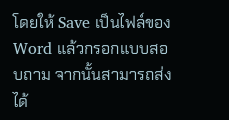โดยให้ Save เป็นไฟล์ของ Word แล้วกรอกแบบสอบถาม จากนั้นสามารถส่งได้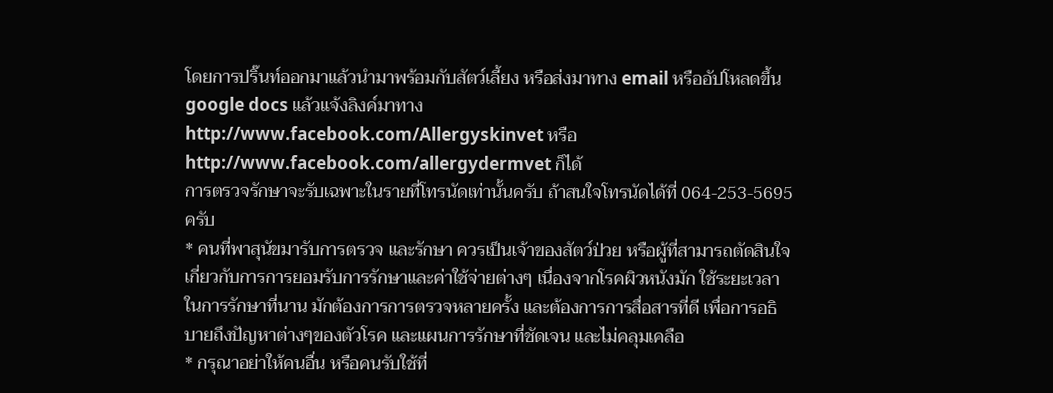โดยการปริ๊นท์ออกมาแล้วนำมาพร้อมกับสัตว์เลี้ยง หรือส่งมาทาง email หรืออัปโหลดขึ้น google docs แล้วแจ้งลิงค์มาทาง
http://www.facebook.com/Allergyskinvet หรือ http://www.facebook.com/allergydermvet ก็ได้
การตรวจรักษาจะรับเฉพาะในรายที่โทรนัดเท่านั้นครับ ถ้าสนใจโทรนัดได้ที่ 064-253-5695 ครับ
* คนที่พาสุนัขมารับการตรวจ และรักษา ควรเป็นเจ้าของสัตว์ป่วย หรือผู้ที่สามารถตัดสินใจเกี่ยวกับการการยอมรับการรักษาและค่าใช้จ่ายต่างๆ เนื่องจากโรคผิวหนังมัก ใช้ระยะเวลาในการรักษาที่นาน มักต้องการการตรวจหลายครั้ง และต้องการการสื่อสารที่ดี เพื่อการอธิบายถึงปัญหาต่างๆของตัวโรค และแผนการรักษาที่ชัดเจน และไม่คลุมเคลือ
* กรุณาอย่าให้คนอื่น หรือคนรับใช้ที่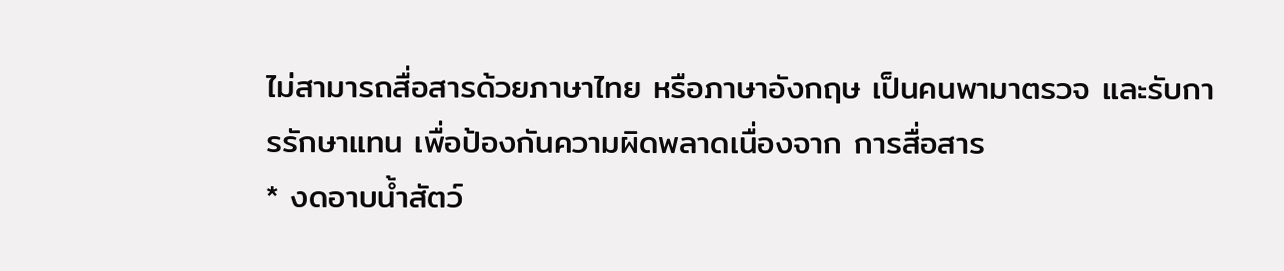ไม่สามารถสื่อสารด้วยภาษาไทย หรือภาษาอังกฤษ เป็นคนพามาตรวจ และรับการรักษาแทน เพื่อป้องกันความผิดพลาดเนื่องจาก การสื่อสาร
* งดอาบน้ำสัตว์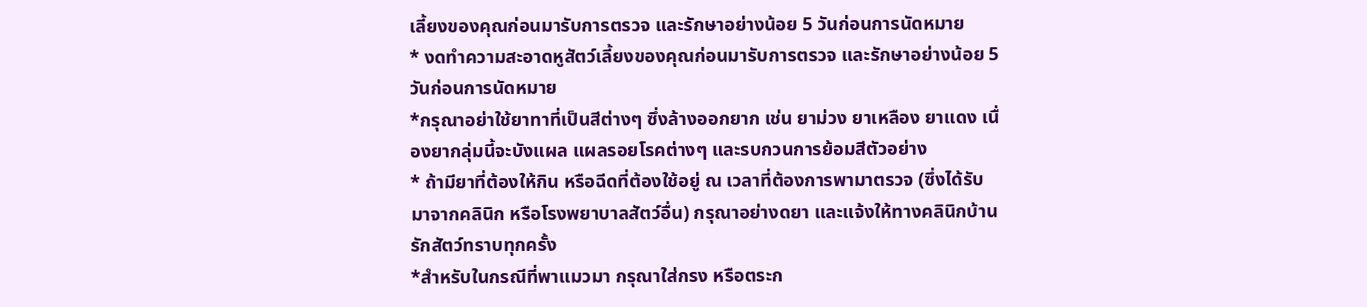เลี้ยงของคุณก่อนมารับการตรวจ และรักษาอย่างน้อย 5 วันก่อนการนัดหมาย
* งดทำความสะอาดหูสัตว์เลี้ยงของคุณก่อนมารับการตรวจ และรักษาอย่างน้อย 5 วันก่อนการนัดหมาย
*กรุณาอย่าใช้ยาทาที่เป็นสีต่างๆ ซึ่งล้างออกยาก เช่น ยาม่วง ยาเหลือง ยาแดง เนื่องยากลุ่มนี้จะบังแผล แผลรอยโรคต่างๆ และรบกวนการย้อมสีตัวอย่าง
* ถ้ามียาที่ต้องให้กิน หรือฉีดที่ต้องใช้อยู่ ณ เวลาที่ต้องการพามาตรวจ (ซึ่งได้รับมาจากคลินิก หรือโรงพยาบาลสัตว์อื่น) กรุณาอย่างดยา และแจ้งให้ทางคลินิกบ้านรักสัตว์ทราบทุกครั้ง
*สำหรับในกรณีที่พาแมวมา กรุณาใส่กรง หรือตระก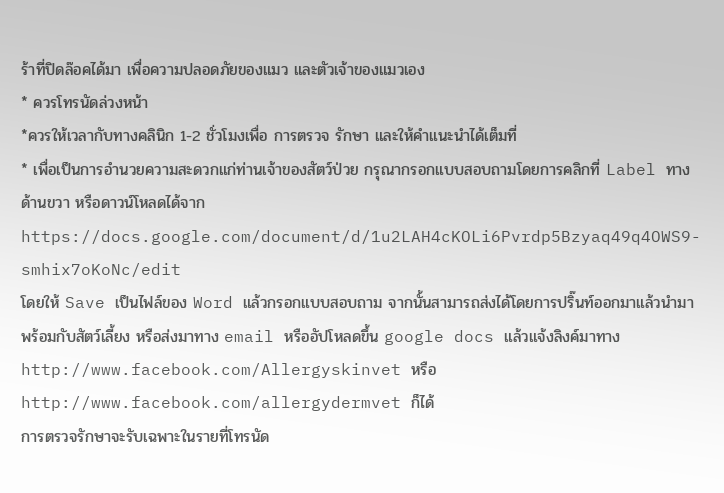ร้าที่ปิดล๊อคได้มา เพื่อความปลอดภัยของแมว และตัวเจ้าของแมวเอง
* ควรโทรนัดล่วงหน้า
*ควรให้เวลากับทางคลินิก 1-2 ชั่วโมงเพื่อ การตรวจ รักษา และให้คำแนะนำได้เต็มที่
* เพื่อเป็นการอำนวยความสะดวกแก่ท่านเจ้าของสัตว์ป่วย กรุณากรอกแบบสอบถามโดยการคลิกที่ Label ทางด้านขวา หรือดาวน์โหลดได้จาก
https://docs.google.com/document/d/1u2LAH4cKOLi6Pvrdp5Bzyaq49q4OWS9-smhix7oKoNc/edit
โดยให้ Save เป็นไฟล์ของ Word แล้วกรอกแบบสอบถาม จากนั้นสามารถส่งได้โดยการปริ๊นท์ออกมาแล้วนำมาพร้อมกับสัตว์เลี้ยง หรือส่งมาทาง email หรืออัปโหลดขึ้น google docs แล้วแจ้งลิงค์มาทาง
http://www.facebook.com/Allergyskinvet หรือ http://www.facebook.com/allergydermvet ก็ได้
การตรวจรักษาจะรับเฉพาะในรายที่โทรนัด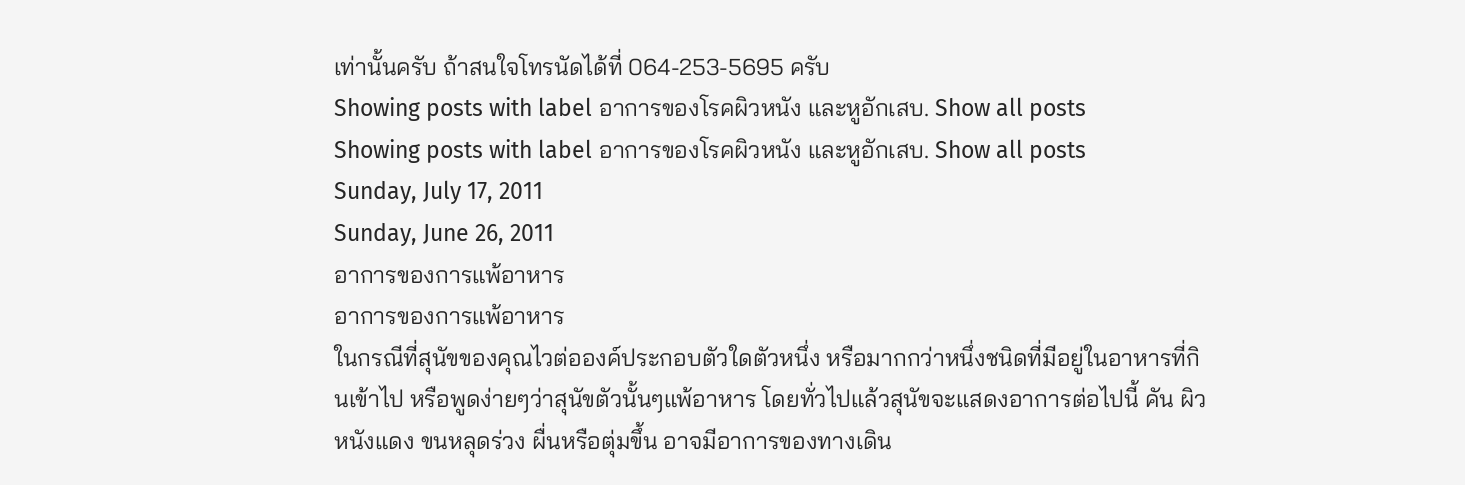เท่านั้นครับ ถ้าสนใจโทรนัดได้ที่ 064-253-5695 ครับ
Showing posts with label อาการของโรคผิวหนัง และหูอักเสบ. Show all posts
Showing posts with label อาการของโรคผิวหนัง และหูอักเสบ. Show all posts
Sunday, July 17, 2011
Sunday, June 26, 2011
อาการของการแพ้อาหาร
อาการของการแพ้อาหาร
ในกรณีที่สุนัขของคุณไวต่อองค์ประกอบตัวใดตัวหนึ่ง หรือมากกว่าหนึ่งชนิดที่มีอยู่ในอาหารที่กินเข้าไป หรือพูดง่ายๆว่าสุนัขตัวนั้นๆแพ้อาหาร โดยทั่วไปแล้วสุนัขจะแสดงอาการต่อไปนี้ คัน ผิวหนังแดง ขนหลุดร่วง ผื่นหรือตุ่มขึ้น อาจมีอาการของทางเดิน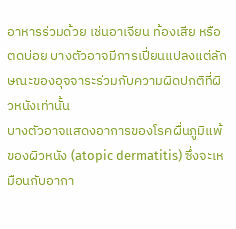อาหารร่วมด้วย เช่นอาเจียน ท้องเสีย หรือตดบ่อย บางตัวอาจมีการเปี่ยนแปลงแต่ลักษณะของอุจจาระร่วมกับความผิดปกติที่ผิวหนังเท่านั้น
บางตัวอาจแสดงอาการของโรคผื่นภูมิแพ้ของผิวหนัง (atopic dermatitis) ซึ่งจะเหมือนกับอากา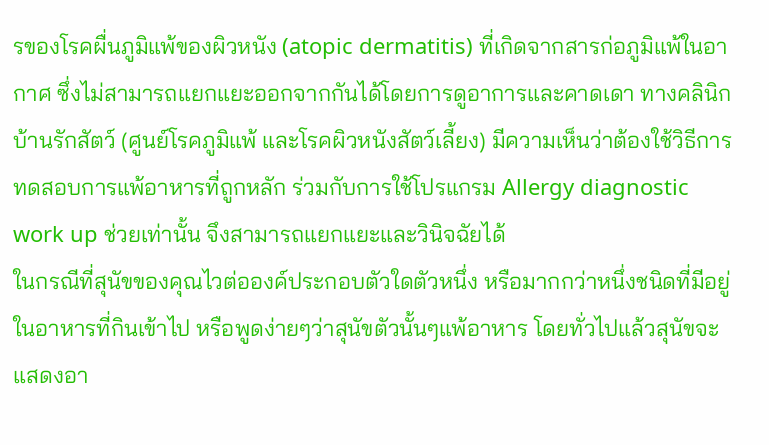รของโรคผื่นภูมิแพ้ของผิวหนัง (atopic dermatitis) ที่เกิดจากสารก่อภูมิแพ้ในอากาศ ซึ่งไม่สามารถแยกแยะออกจากกันได้โดยการดูอาการและคาดเดา ทางคลินิกบ้านรักสัตว์ (ศูนย์โรคภูมิแพ้ และโรคผิวหนังสัตว์เลี้ยง) มีความเห็นว่าต้องใช้วิธีการทดสอบการแพ้อาหารที่ถูกหลัก ร่วมกับการใช้โปรแกรม Allergy diagnostic work up ช่วยเท่านั้น จึงสามารถแยกแยะและวินิจฉัยได้
ในกรณีที่สุนัขของคุณไวต่อองค์ประกอบตัวใดตัวหนึ่ง หรือมากกว่าหนึ่งชนิดที่มีอยู่ในอาหารที่กินเข้าไป หรือพูดง่ายๆว่าสุนัขตัวนั้นๆแพ้อาหาร โดยทั่วไปแล้วสุนัขจะแสดงอา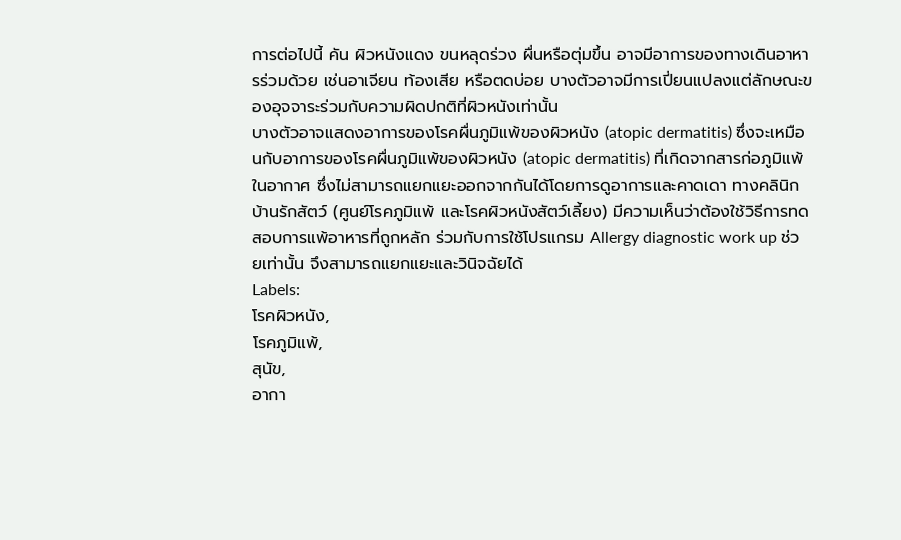การต่อไปนี้ คัน ผิวหนังแดง ขนหลุดร่วง ผื่นหรือตุ่มขึ้น อาจมีอาการของทางเดินอาหารร่วมด้วย เช่นอาเจียน ท้องเสีย หรือตดบ่อย บางตัวอาจมีการเปี่ยนแปลงแต่ลักษณะของอุจจาระร่วมกับความผิดปกติที่ผิวหนังเท่านั้น
บางตัวอาจแสดงอาการของโรคผื่นภูมิแพ้ของผิวหนัง (atopic dermatitis) ซึ่งจะเหมือนกับอาการของโรคผื่นภูมิแพ้ของผิวหนัง (atopic dermatitis) ที่เกิดจากสารก่อภูมิแพ้ในอากาศ ซึ่งไม่สามารถแยกแยะออกจากกันได้โดยการดูอาการและคาดเดา ทางคลินิกบ้านรักสัตว์ (ศูนย์โรคภูมิแพ้ และโรคผิวหนังสัตว์เลี้ยง) มีความเห็นว่าต้องใช้วิธีการทดสอบการแพ้อาหารที่ถูกหลัก ร่วมกับการใช้โปรแกรม Allergy diagnostic work up ช่วยเท่านั้น จึงสามารถแยกแยะและวินิจฉัยได้
Labels:
โรคผิวหนัง,
โรคภูมิแพ้,
สุนัข,
อากา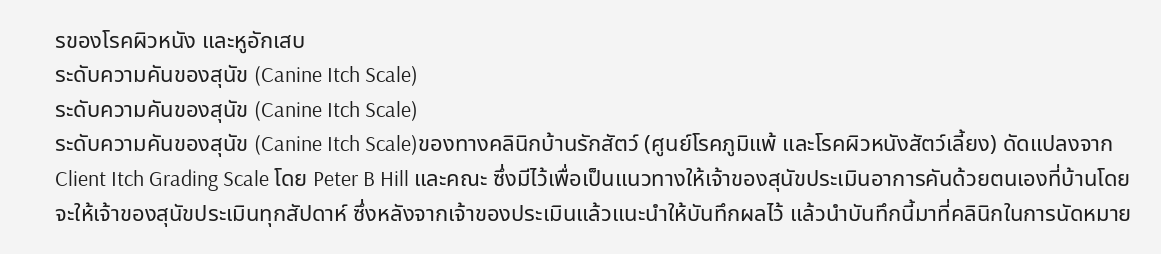รของโรคผิวหนัง และหูอักเสบ
ระดับความคันของสุนัข (Canine Itch Scale)
ระดับความคันของสุนัข (Canine Itch Scale)
ระดับความคันของสุนัข (Canine Itch Scale)ของทางคลินิกบ้านรักสัตว์ (ศูนย์โรคภูมิแพ้ และโรคผิวหนังสัตว์เลี้ยง) ดัดแปลงจาก Client Itch Grading Scale โดย Peter B Hill และคณะ ซึ่งมีไว้เพื่อเป็นแนวทางให้เจ้าของสุนัขประเมินอาการคันด้วยตนเองที่บ้านโดยจะให้เจ้าของสุนัขประเมินทุกสัปดาห์ ซึ่งหลังจากเจ้าของประเมินแล้วแนะนำให้บันทึกผลไว้ แล้วนำบันทึกนี้มาที่คลินิกในการนัดหมาย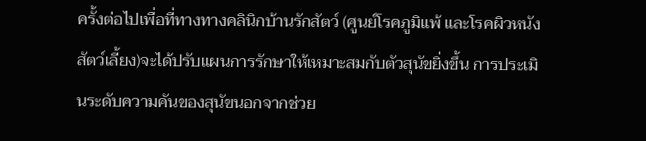ครั้งต่อไปเพื่อที่ทางทางคลินิกบ้านรักสัตว์ (ศูนย์โรคภูมิแพ้ และโรคผิวหนังสัตว์เลี้ยง)จะได้ปรับแผนการรักษาให้เหมาะสมกับตัวสุนัขยิ่งขึ้น การประเมินระดับความคันของสุนัขนอกจากช่วย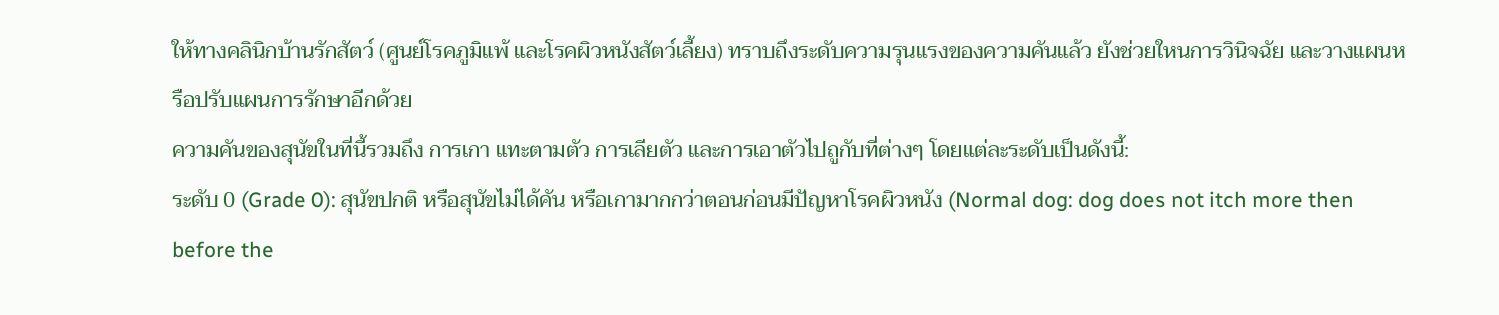ให้ทางคลินิกบ้านรักสัตว์ (ศูนย์โรคภูมิแพ้ และโรคผิวหนังสัตว์เลี้ยง) ทราบถึงระดับความรุนแรงของความคันแล้ว ยังช่วยใหนการวินิจฉัย และวางแผนหรือปรับแผนการรักษาอีกด้วย
ความคันของสุนัขในที่นี้รวมถึง การเกา แทะตามตัว การเลียตัว และการเอาตัวไปถูกับที่ต่างๆ โดยแต่ละระดับเป็นดังนี้:
ระดับ 0 (Grade 0): สุนัขปกติ หรือสุนัขไม่ได้คัน หรือเกามากกว่าตอนก่อนมีปัญหาโรคผิวหนัง (Normal dog: dog does not itch more then before the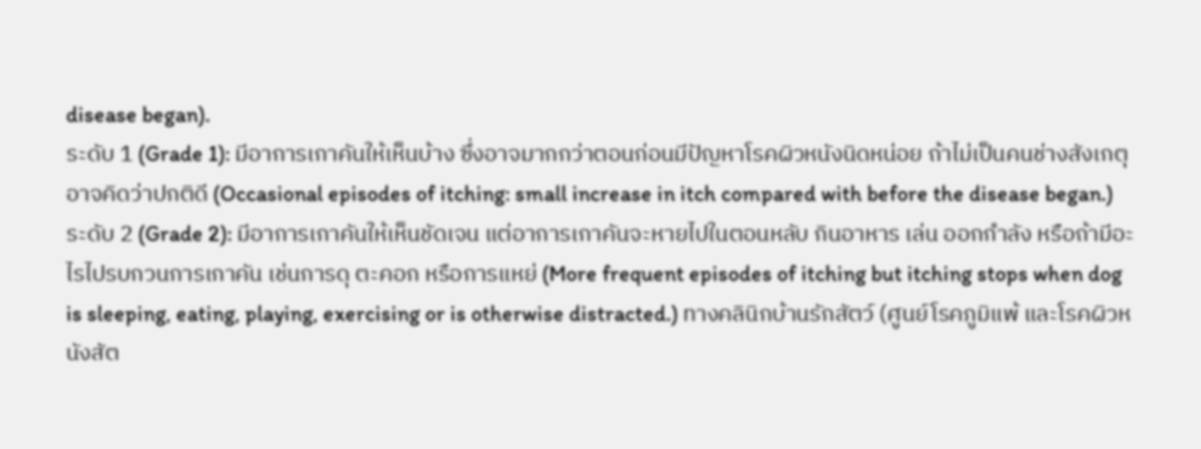disease began).
ระดับ 1 (Grade 1): มีอาการเกาคันให้เห็นบ้าง ซึ่งอาจมากกว่าตอนก่อนมีปัญหาโรคผิวหนังนิดหน่อย ถ้าไม่เป็นคนช่างสังเกตุอาจคิดว่าปกติดี (Occasional episodes of itching: small increase in itch compared with before the disease began.)
ระดับ 2 (Grade 2): มีอาการเกาคันให้เห็นชัดเจน แต่อาการเกาคันจะหายไปในตอนหลับ กินอาหาร เล่น ออกกำลัง หรือถ้ามีอะไรไปรบกวนการเกาคัน เช่นการดุ ตะคอก หรือการแหย่ (More frequent episodes of itching but itching stops when dog is sleeping, eating, playing, exercising or is otherwise distracted.) ทางคลินิกบ้านรักสัตว์ (ศูนย์โรคภูมิแพ้ และโรคผิวหนังสัต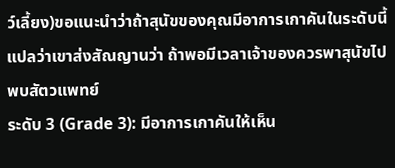ว์เลี้ยง)ขอแนะนำว่าถ้าสุนัขของคุณมีอาการเกาคันในระดับนี้ แปลว่าเขาส่งสัณญานว่า ถ้าพอมีเวลาเจ้าของควรพาสุนัขไปพบสัตวแพทย์
ระดับ 3 (Grade 3): มีอาการเกาคันให้เห็น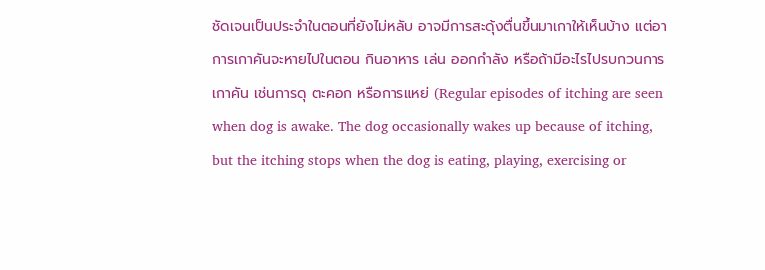ชัดเจนเป็นประจำในตอนที่ยังไม่หลับ อาจมีการสะดุ้งตื่นขึ้นมาเกาให้เห็นบ้าง แต่อาการเกาคันจะหายไปในตอน กินอาหาร เล่น ออกกำลัง หรือถ้ามีอะไรไปรบกวนการเกาคัน เช่นการดุ ตะคอก หรือการแหย่ (Regular episodes of itching are seen when dog is awake. The dog occasionally wakes up because of itching, but the itching stops when the dog is eating, playing, exercising or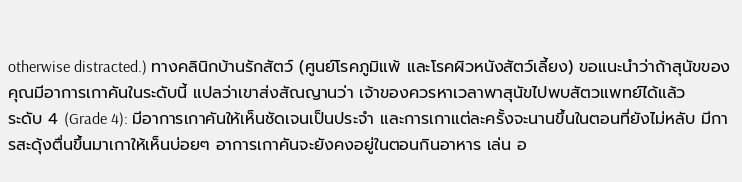otherwise distracted.) ทางคลินิกบ้านรักสัตว์ (ศูนย์โรคภูมิแพ้ และโรคผิวหนังสัตว์เลี้ยง) ขอแนะนำว่าถ้าสุนัขของคุณมีอาการเกาคันในระดับนี้ แปลว่าเขาส่งสัณญานว่า เจ้าของควรหาเวลาพาสุนัขไปพบสัตวแพทย์ได้แล้ว
ระดับ 4 (Grade 4): มีอาการเกาคันให้เห็นชัดเจนเป็นประจำ และการเกาแต่ละครั้งจะนานขึ้นในตอนที่ยังไม่หลับ มีการสะดุ้งตื่นขึ้นมาเกาให้เห็นบ่อยๆ อาการเกาคันจะยังคงอยู่ในตอนกินอาหาร เล่น อ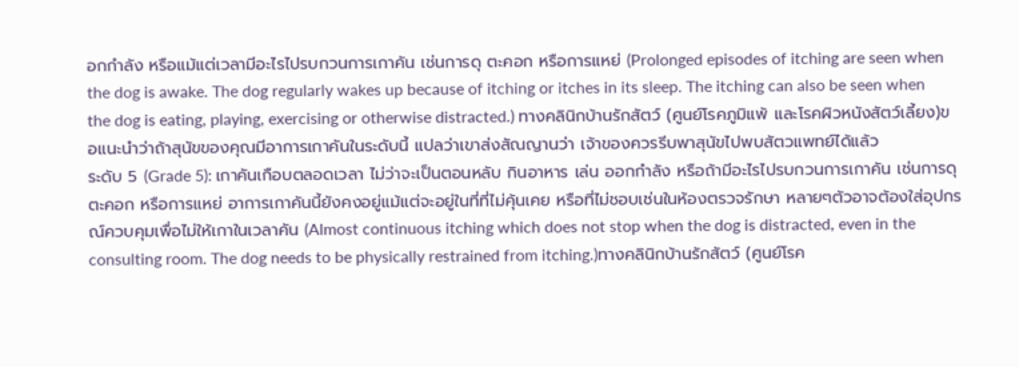อกกำลัง หรือแม้แต่เวลามีอะไรไปรบกวนการเกาคัน เช่นการดุ ตะคอก หรือการแหย่ (Prolonged episodes of itching are seen when the dog is awake. The dog regularly wakes up because of itching or itches in its sleep. The itching can also be seen when the dog is eating, playing, exercising or otherwise distracted.) ทางคลินิกบ้านรักสัตว์ (ศูนย์โรคภูมิแพ้ และโรคผิวหนังสัตว์เลี้ยง)ขอแนะนำว่าถ้าสุนัขของคุณมีอาการเกาคันในระดับนี้ แปลว่าเขาส่งสัณญานว่า เจ้าของควรรีบพาสุนัขไปพบสัตวแพทย์ได้แล้ว
ระดับ 5 (Grade 5): เกาคันเกือบตลอดเวลา ไม่ว่าจะเป็นตอนหลับ กินอาหาร เล่น ออกกำลัง หรือถ้ามีอะไรไปรบกวนการเกาคัน เช่นการดุ ตะคอก หรือการแหย่ อาการเกาคันนี้ยังคงอยู่แม้แต่จะอยู่ในที่ที่ไม่คุ้นเคย หรือที่ไม่ชอบเช่นในห้องตรวจรักษา หลายๆตัวอาจต้องใส่อุปกรณ์ควบคุมเพื่อไม่ให้เกาในเวลาคัน (Almost continuous itching which does not stop when the dog is distracted, even in the consulting room. The dog needs to be physically restrained from itching.)ทางคลินิกบ้านรักสัตว์ (ศูนย์โรค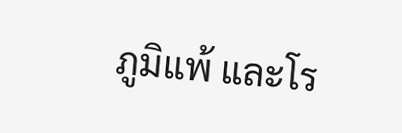ภูมิแพ้ และโร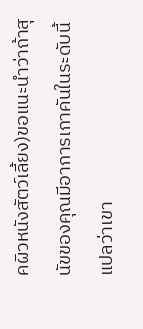คผิวหนังสัตว์เลี้ยง)ขอแนะนำว่าถ้าสุนัขของคุณมีอาการเกาคันในระดับนี้ แปลว่าเขา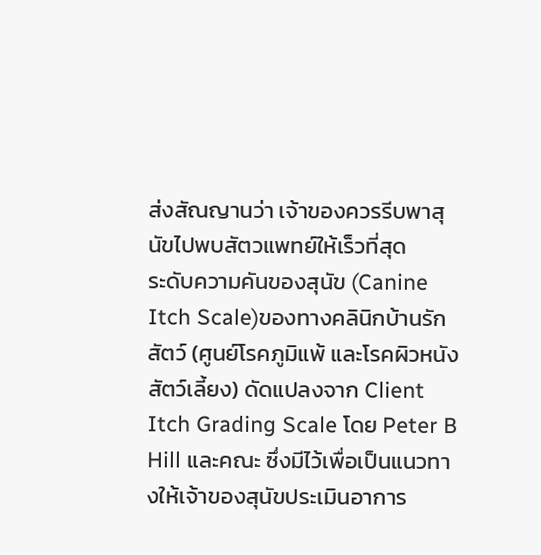ส่งสัณญานว่า เจ้าของควรรีบพาสุนัขไปพบสัตวแพทย์ให้เร็วที่สุด
ระดับความคันของสุนัข (Canine Itch Scale)ของทางคลินิกบ้านรักสัตว์ (ศูนย์โรคภูมิแพ้ และโรคผิวหนังสัตว์เลี้ยง) ดัดแปลงจาก Client Itch Grading Scale โดย Peter B Hill และคณะ ซึ่งมีไว้เพื่อเป็นแนวทางให้เจ้าของสุนัขประเมินอาการ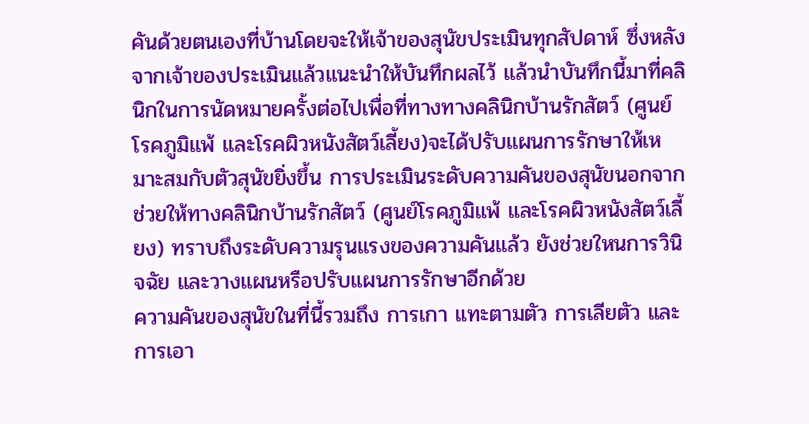คันด้วยตนเองที่บ้านโดยจะให้เจ้าของสุนัขประเมินทุกสัปดาห์ ซึ่งหลังจากเจ้าของประเมินแล้วแนะนำให้บันทึกผลไว้ แล้วนำบันทึกนี้มาที่คลินิกในการนัดหมายครั้งต่อไปเพื่อที่ทางทางคลินิกบ้านรักสัตว์ (ศูนย์โรคภูมิแพ้ และโรคผิวหนังสัตว์เลี้ยง)จะได้ปรับแผนการรักษาให้เหมาะสมกับตัวสุนัขยิ่งขึ้น การประเมินระดับความคันของสุนัขนอกจากช่วยให้ทางคลินิกบ้านรักสัตว์ (ศูนย์โรคภูมิแพ้ และโรคผิวหนังสัตว์เลี้ยง) ทราบถึงระดับความรุนแรงของความคันแล้ว ยังช่วยใหนการวินิจฉัย และวางแผนหรือปรับแผนการรักษาอีกด้วย
ความคันของสุนัขในที่นี้รวมถึง การเกา แทะตามตัว การเลียตัว และการเอา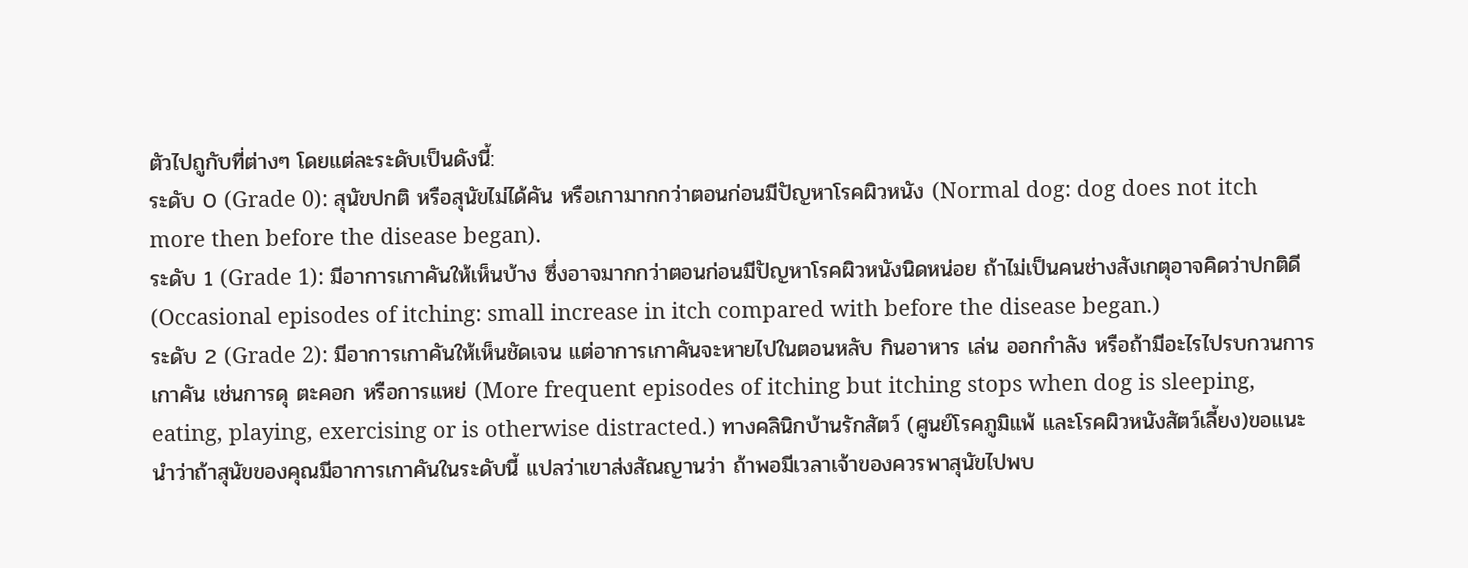ตัวไปถูกับที่ต่างๆ โดยแต่ละระดับเป็นดังนี้:
ระดับ 0 (Grade 0): สุนัขปกติ หรือสุนัขไม่ได้คัน หรือเกามากกว่าตอนก่อนมีปัญหาโรคผิวหนัง (Normal dog: dog does not itch more then before the disease began).
ระดับ 1 (Grade 1): มีอาการเกาคันให้เห็นบ้าง ซึ่งอาจมากกว่าตอนก่อนมีปัญหาโรคผิวหนังนิดหน่อย ถ้าไม่เป็นคนช่างสังเกตุอาจคิดว่าปกติดี (Occasional episodes of itching: small increase in itch compared with before the disease began.)
ระดับ 2 (Grade 2): มีอาการเกาคันให้เห็นชัดเจน แต่อาการเกาคันจะหายไปในตอนหลับ กินอาหาร เล่น ออกกำลัง หรือถ้ามีอะไรไปรบกวนการเกาคัน เช่นการดุ ตะคอก หรือการแหย่ (More frequent episodes of itching but itching stops when dog is sleeping, eating, playing, exercising or is otherwise distracted.) ทางคลินิกบ้านรักสัตว์ (ศูนย์โรคภูมิแพ้ และโรคผิวหนังสัตว์เลี้ยง)ขอแนะนำว่าถ้าสุนัขของคุณมีอาการเกาคันในระดับนี้ แปลว่าเขาส่งสัณญานว่า ถ้าพอมีเวลาเจ้าของควรพาสุนัขไปพบ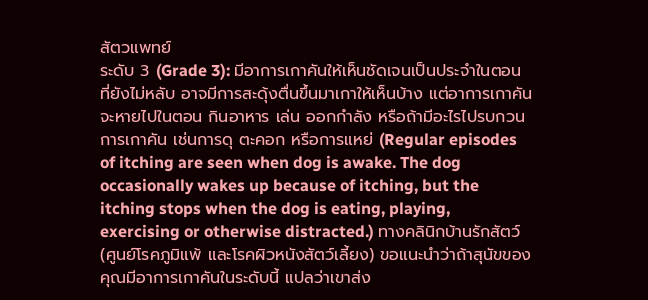สัตวแพทย์
ระดับ 3 (Grade 3): มีอาการเกาคันให้เห็นชัดเจนเป็นประจำในตอนที่ยังไม่หลับ อาจมีการสะดุ้งตื่นขึ้นมาเกาให้เห็นบ้าง แต่อาการเกาคันจะหายไปในตอน กินอาหาร เล่น ออกกำลัง หรือถ้ามีอะไรไปรบกวนการเกาคัน เช่นการดุ ตะคอก หรือการแหย่ (Regular episodes of itching are seen when dog is awake. The dog occasionally wakes up because of itching, but the itching stops when the dog is eating, playing, exercising or otherwise distracted.) ทางคลินิกบ้านรักสัตว์ (ศูนย์โรคภูมิแพ้ และโรคผิวหนังสัตว์เลี้ยง) ขอแนะนำว่าถ้าสุนัขของคุณมีอาการเกาคันในระดับนี้ แปลว่าเขาส่ง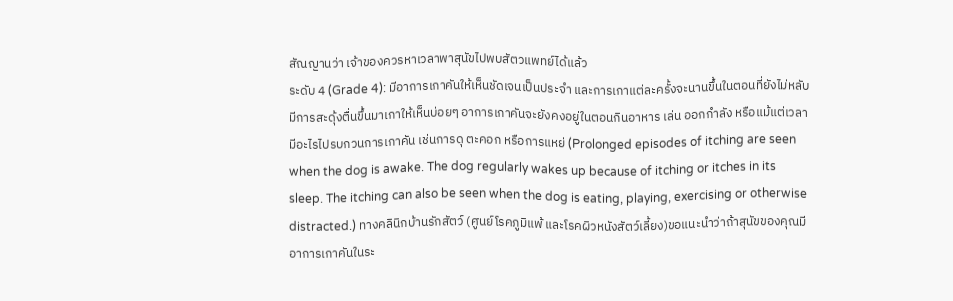สัณญานว่า เจ้าของควรหาเวลาพาสุนัขไปพบสัตวแพทย์ได้แล้ว
ระดับ 4 (Grade 4): มีอาการเกาคันให้เห็นชัดเจนเป็นประจำ และการเกาแต่ละครั้งจะนานขึ้นในตอนที่ยังไม่หลับ มีการสะดุ้งตื่นขึ้นมาเกาให้เห็นบ่อยๆ อาการเกาคันจะยังคงอยู่ในตอนกินอาหาร เล่น ออกกำลัง หรือแม้แต่เวลามีอะไรไปรบกวนการเกาคัน เช่นการดุ ตะคอก หรือการแหย่ (Prolonged episodes of itching are seen when the dog is awake. The dog regularly wakes up because of itching or itches in its sleep. The itching can also be seen when the dog is eating, playing, exercising or otherwise distracted.) ทางคลินิกบ้านรักสัตว์ (ศูนย์โรคภูมิแพ้ และโรคผิวหนังสัตว์เลี้ยง)ขอแนะนำว่าถ้าสุนัขของคุณมีอาการเกาคันในระ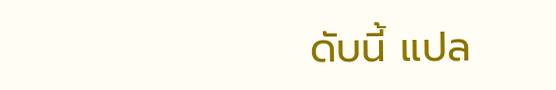ดับนี้ แปล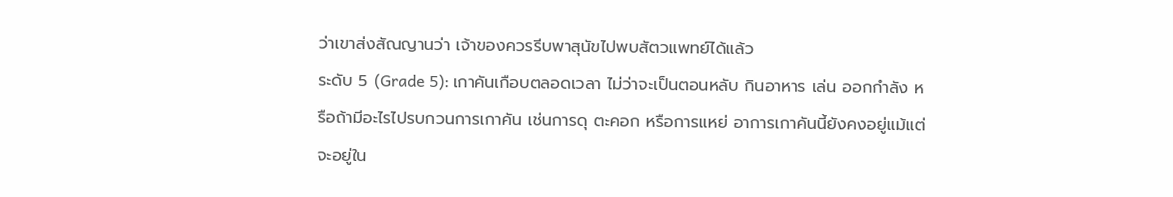ว่าเขาส่งสัณญานว่า เจ้าของควรรีบพาสุนัขไปพบสัตวแพทย์ได้แล้ว
ระดับ 5 (Grade 5): เกาคันเกือบตลอดเวลา ไม่ว่าจะเป็นตอนหลับ กินอาหาร เล่น ออกกำลัง หรือถ้ามีอะไรไปรบกวนการเกาคัน เช่นการดุ ตะคอก หรือการแหย่ อาการเกาคันนี้ยังคงอยู่แม้แต่จะอยู่ใน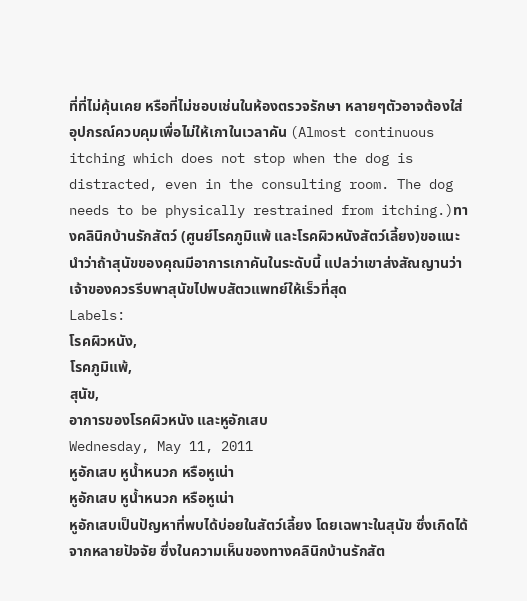ที่ที่ไม่คุ้นเคย หรือที่ไม่ชอบเช่นในห้องตรวจรักษา หลายๆตัวอาจต้องใส่อุปกรณ์ควบคุมเพื่อไม่ให้เกาในเวลาคัน (Almost continuous itching which does not stop when the dog is distracted, even in the consulting room. The dog needs to be physically restrained from itching.)ทางคลินิกบ้านรักสัตว์ (ศูนย์โรคภูมิแพ้ และโรคผิวหนังสัตว์เลี้ยง)ขอแนะนำว่าถ้าสุนัขของคุณมีอาการเกาคันในระดับนี้ แปลว่าเขาส่งสัณญานว่า เจ้าของควรรีบพาสุนัขไปพบสัตวแพทย์ให้เร็วที่สุด
Labels:
โรคผิวหนัง,
โรคภูมิแพ้,
สุนัข,
อาการของโรคผิวหนัง และหูอักเสบ
Wednesday, May 11, 2011
หูอักเสบ หูน้ำหนวก หรือหูเน่า
หูอักเสบ หูน้ำหนวก หรือหูเน่า
หูอักเสบเป็นปัญหาที่พบได้บ่อยในสัตว์เลี้ยง โดยเฉพาะในสุนัข ซึ่งเกิดได้จากหลายปัจจัย ซึ่งในความเห็นของทางคลินิกบ้านรักสัต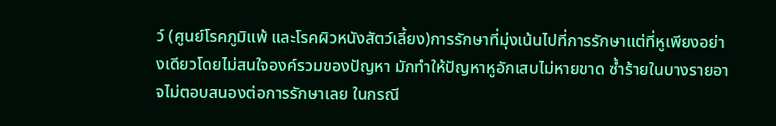ว์ (ศูนย์โรคภูมิแพ้ และโรคผิวหนังสัตว์เลี้ยง)การรักษาที่มุ่งเน้นไปที่การรักษาแต่ที่หูเพียงอย่างเดียวโดยไม่สนใจองค์รวมของปัญหา มักทำให้ปัญหาหูอักเสบไม่หายขาด ซ้ำร้ายในบางรายอาจไม่ตอบสนองต่อการรักษาเลย ในกรณี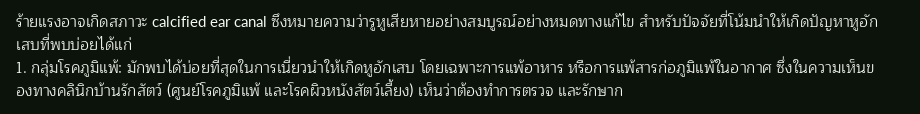ร้ายแรงอาจเกิดสภาวะ calcified ear canal ซึงหมายความว่ารูหูเสียหายอย่างสมบูรณ์อย่างหมดทางแก้ไข สำหรับปัจจัยที่โน้มนำให้เกิดปัญหาหูอักเสบที่พบบ่อยได้แก่
1. กลุ่มโรคภูมิแพ้: มักพบได้บ่อยที่สุดในการเนี่ยวนำให้เกิดหูอักเสบ โดยเฉพาะการแพ้อาหาร หรือการแพ้สารก่อภูมิแพ้ในอากาศ ซึ่งในความเห็นของทางคลินิกบ้านรักสัตว์ (ศูนย์โรคภูมิแพ้ และโรคผิวหนังสัตว์เลี้ยง) เห็นว่าต้องทำการตรวจ และรักษาก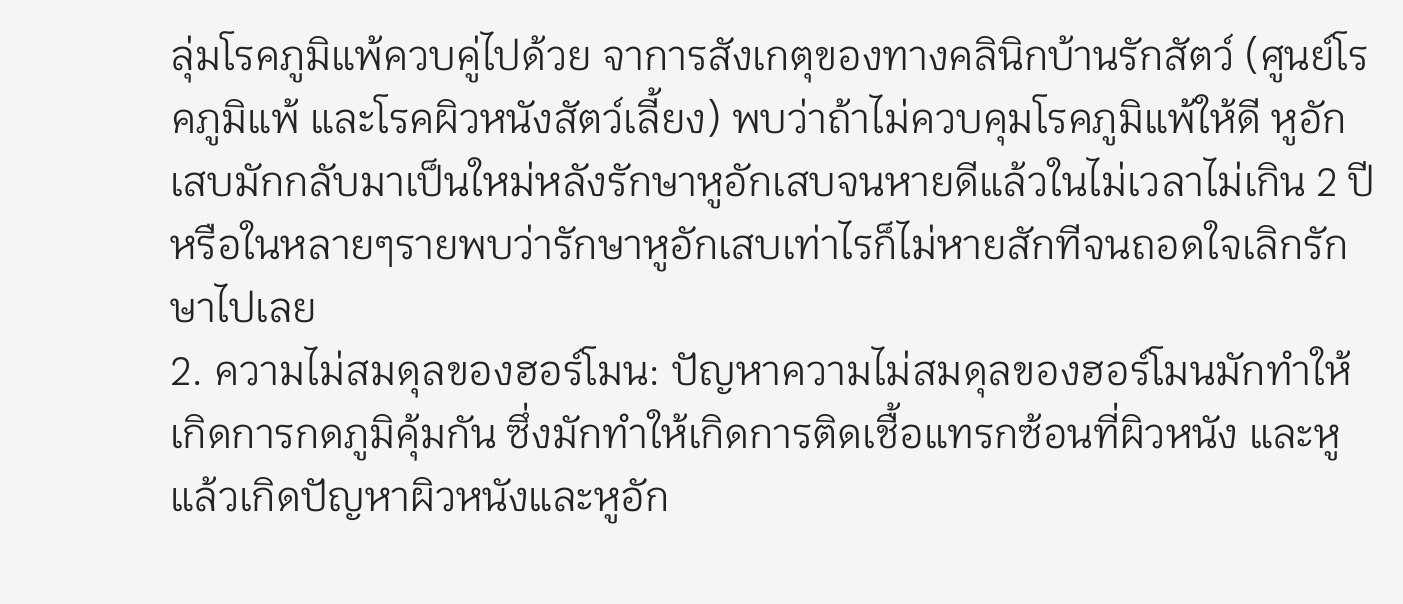ลุ่มโรคภูมิแพ้ควบคู่ไปด้วย จาการสังเกตุของทางคลินิกบ้านรักสัตว์ (ศูนย์โรคภูมิแพ้ และโรคผิวหนังสัตว์เลี้ยง) พบว่าถ้าไม่ควบคุมโรคภูมิแพ้ให้ดี หูอักเสบมักกลับมาเป็นใหม่หลังรักษาหูอักเสบจนหายดีแล้วในไม่เวลาไม่เกิน 2 ปี หรือในหลายๆรายพบว่ารักษาหูอักเสบเท่าไรก็ไม่หายสักทีจนถอดใจเลิกรักษาไปเลย
2. ความไม่สมดุลของฮอร์โมน: ปัญหาความไม่สมดุลของฮอร์โมนมักทำให้เกิดการกดภูมิคุ้มกัน ซึ่งมักทำให้เกิดการติดเชื้อแทรกซ้อนที่ผิวหนัง และหู แล้วเกิดปัญหาผิวหนังและหูอัก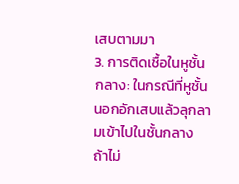เสบตามมา
3. การติดเชื้อในหูชั้นกลาง: ในกรณีที่หูชั้นนอกอักเสบแล้วลุกลามเข้าไปในชั้นกลาง ถ้าไม่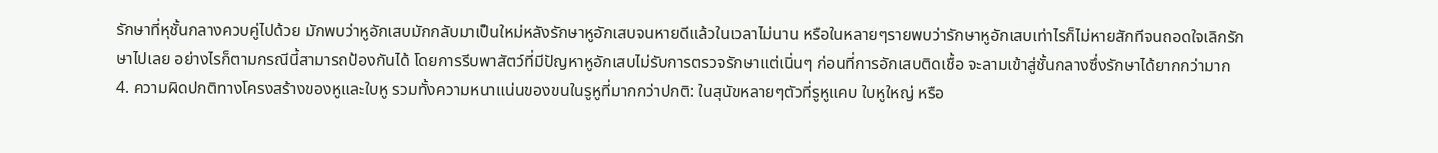รักษาที่หุชั้นกลางควบคู่ไปด้วย มักพบว่าหูอักเสบมักกลับมาเป็นใหม่หลังรักษาหูอักเสบจนหายดีแล้วในเวลาไม่นาน หรือในหลายๆรายพบว่ารักษาหูอักเสบเท่าไรก็ไม่หายสักทีจนถอดใจเลิกรักษาไปเลย อย่างไรก็ตามกรณีนี้สามารถป้องกันได้ โดยการรีบพาสัตว์ที่มีปัญหาหูอักเสบไม่รับการตรวจรักษาแต่เนิ่นๆ ก่อนที่การอักเสบติดเชื้อ จะลามเข้าสู่ชั้นกลางซึ่งรักษาได้ยากกว่ามาก
4. ความผิดปกติทางโครงสร้างของหูและใบหู รวมทั้งความหนาแน่นของขนในรูหูที่มากกว่าปกติ: ในสุนัขหลายๆตัวที่รูหูแคบ ใบหูใหญ่ หรือ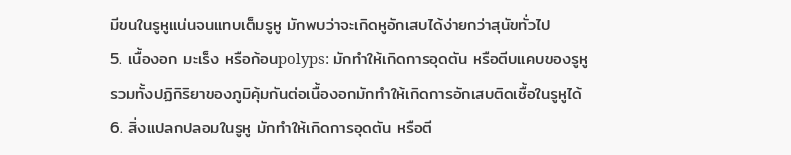มีขนในรูหูแน่นจนแทบเต็มรูหู มักพบว่าจะเกิดหูอักเสบได้ง่ายกว่าสุนัขทั่วไป
5. เนื้องอก มะเร็ง หรือก้อนpolyps: มักทำให้เกิดการอุดตัน หรือตีบแคบของรูหู รวมทั้งปฏิกิริยาของภูมิคุ้มกันต่อเนื้องอกมักทำให้เกิดการอักเสบติดเชื้อในรูหูได้
6. สิ่งแปลกปลอมในรูหู มักทำให้เกิดการอุดตัน หรือตี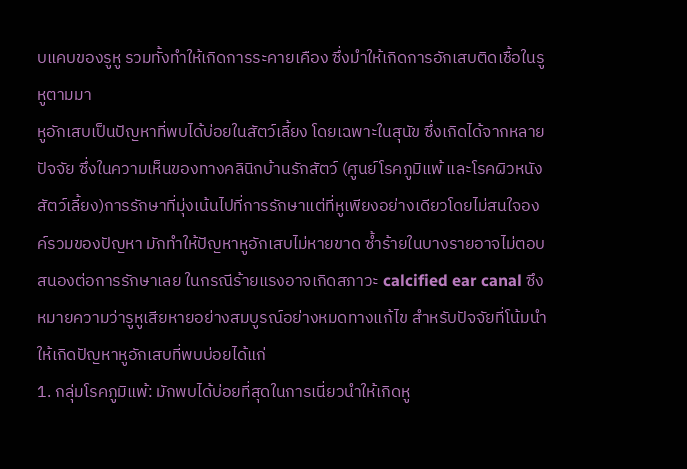บแคบของรูหู รวมทั้งทำให้เกิดการระคายเคือง ซึ่งมำให้เกิดการอักเสบติดเชื้อในรูหูตามมา
หูอักเสบเป็นปัญหาที่พบได้บ่อยในสัตว์เลี้ยง โดยเฉพาะในสุนัข ซึ่งเกิดได้จากหลายปัจจัย ซึ่งในความเห็นของทางคลินิกบ้านรักสัตว์ (ศูนย์โรคภูมิแพ้ และโรคผิวหนังสัตว์เลี้ยง)การรักษาที่มุ่งเน้นไปที่การรักษาแต่ที่หูเพียงอย่างเดียวโดยไม่สนใจองค์รวมของปัญหา มักทำให้ปัญหาหูอักเสบไม่หายขาด ซ้ำร้ายในบางรายอาจไม่ตอบสนองต่อการรักษาเลย ในกรณีร้ายแรงอาจเกิดสภาวะ calcified ear canal ซึงหมายความว่ารูหูเสียหายอย่างสมบูรณ์อย่างหมดทางแก้ไข สำหรับปัจจัยที่โน้มนำให้เกิดปัญหาหูอักเสบที่พบบ่อยได้แก่
1. กลุ่มโรคภูมิแพ้: มักพบได้บ่อยที่สุดในการเนี่ยวนำให้เกิดหู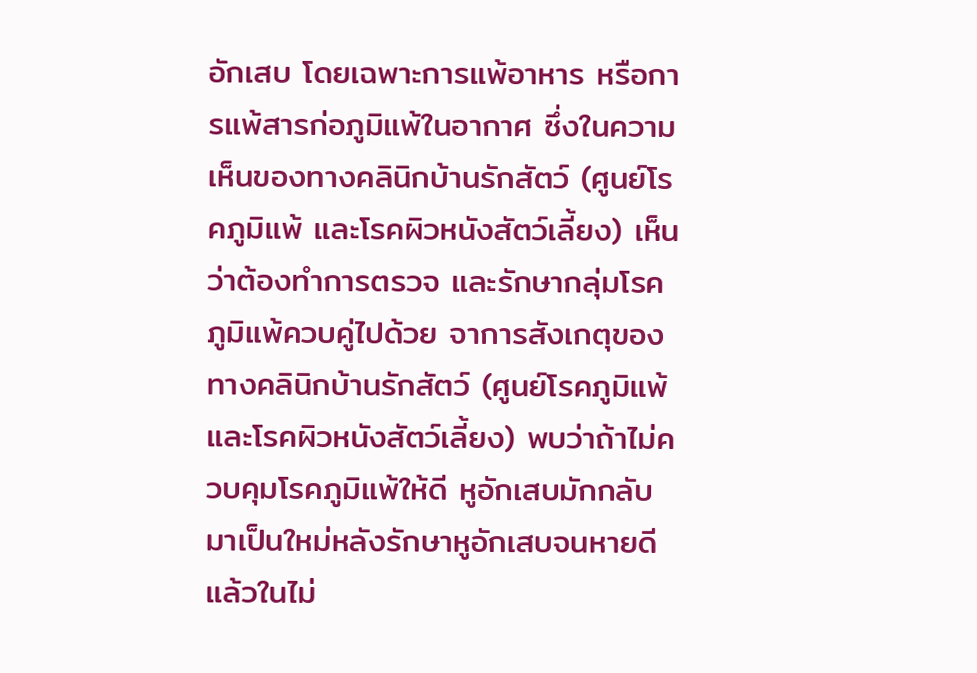อักเสบ โดยเฉพาะการแพ้อาหาร หรือการแพ้สารก่อภูมิแพ้ในอากาศ ซึ่งในความเห็นของทางคลินิกบ้านรักสัตว์ (ศูนย์โรคภูมิแพ้ และโรคผิวหนังสัตว์เลี้ยง) เห็นว่าต้องทำการตรวจ และรักษากลุ่มโรคภูมิแพ้ควบคู่ไปด้วย จาการสังเกตุของทางคลินิกบ้านรักสัตว์ (ศูนย์โรคภูมิแพ้ และโรคผิวหนังสัตว์เลี้ยง) พบว่าถ้าไม่ควบคุมโรคภูมิแพ้ให้ดี หูอักเสบมักกลับมาเป็นใหม่หลังรักษาหูอักเสบจนหายดีแล้วในไม่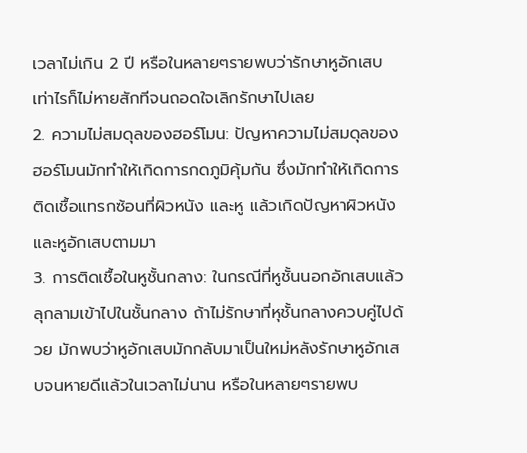เวลาไม่เกิน 2 ปี หรือในหลายๆรายพบว่ารักษาหูอักเสบเท่าไรก็ไม่หายสักทีจนถอดใจเลิกรักษาไปเลย
2. ความไม่สมดุลของฮอร์โมน: ปัญหาความไม่สมดุลของฮอร์โมนมักทำให้เกิดการกดภูมิคุ้มกัน ซึ่งมักทำให้เกิดการติดเชื้อแทรกซ้อนที่ผิวหนัง และหู แล้วเกิดปัญหาผิวหนังและหูอักเสบตามมา
3. การติดเชื้อในหูชั้นกลาง: ในกรณีที่หูชั้นนอกอักเสบแล้วลุกลามเข้าไปในชั้นกลาง ถ้าไม่รักษาที่หุชั้นกลางควบคู่ไปด้วย มักพบว่าหูอักเสบมักกลับมาเป็นใหม่หลังรักษาหูอักเสบจนหายดีแล้วในเวลาไม่นาน หรือในหลายๆรายพบ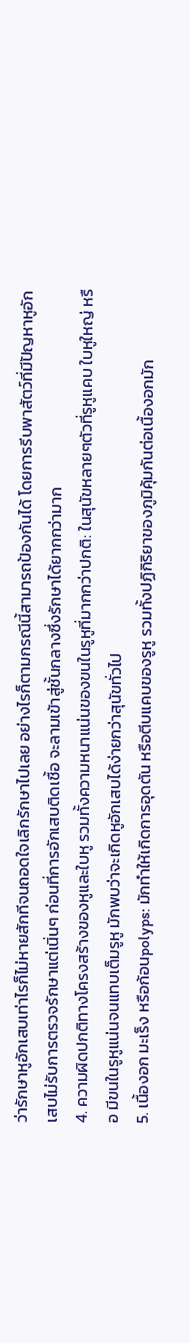ว่ารักษาหูอักเสบเท่าไรก็ไม่หายสักทีจนถอดใจเลิกรักษาไปเลย อย่างไรก็ตามกรณีนี้สามารถป้องกันได้ โดยการรีบพาสัตว์ที่มีปัญหาหูอักเสบไม่รับการตรวจรักษาแต่เนิ่นๆ ก่อนที่การอักเสบติดเชื้อ จะลามเข้าสู่ชั้นกลางซึ่งรักษาได้ยากกว่ามาก
4. ความผิดปกติทางโครงสร้างของหูและใบหู รวมทั้งความหนาแน่นของขนในรูหูที่มากกว่าปกติ: ในสุนัขหลายๆตัวที่รูหูแคบ ใบหูใหญ่ หรือ มีขนในรูหูแน่นจนแทบเต็มรูหู มักพบว่าจะเกิดหูอักเสบได้ง่ายกว่าสุนัขทั่วไป
5. เนื้องอก มะเร็ง หรือก้อนpolyps: มักทำให้เกิดการอุดตัน หรือตีบแคบของรูหู รวมทั้งปฏิกิริยาของภูมิคุ้มกันต่อเนื้องอกมัก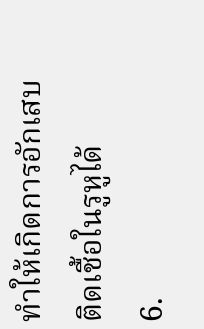ทำให้เกิดการอักเสบติดเชื้อในรูหูได้
6.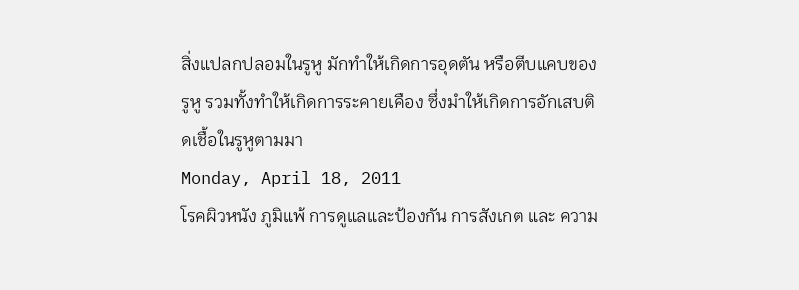สิ่งแปลกปลอมในรูหู มักทำให้เกิดการอุดตัน หรือตีบแคบของรูหู รวมทั้งทำให้เกิดการระคายเคือง ซึ่งมำให้เกิดการอักเสบติดเชื้อในรูหูตามมา
Monday, April 18, 2011
โรคผิวหนัง ภูมิแพ้ การดูแลและป้องกัน การสังเกต และ ความ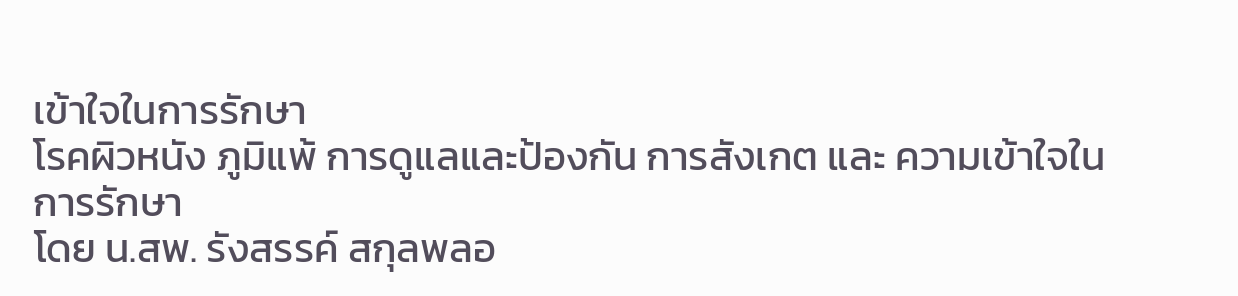เข้าใจในการรักษา
โรคผิวหนัง ภูมิแพ้ การดูแลและป้องกัน การสังเกต และ ความเข้าใจในการรักษา
โดย น.สพ. รังสรรค์ สกุลพลอ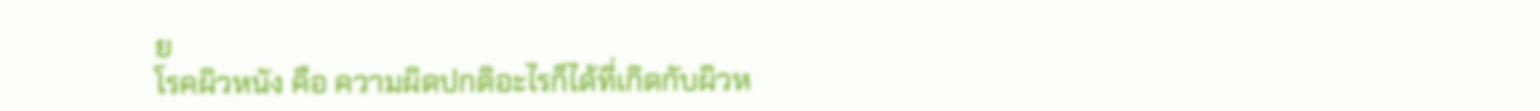ย
โรคผิวหนัง คือ ความผิดปกติอะไรก็ได้ที่เกิดกับผิวห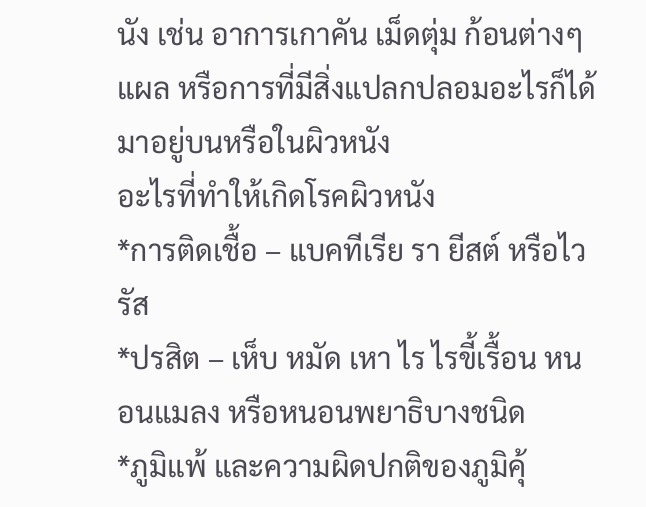นัง เช่น อาการเกาคัน เม็ดตุ่ม ก้อนต่างๆ แผล หรือการที่มีสิ่งแปลกปลอมอะไรก็ได้มาอยู่บนหรือในผิวหนัง
อะไรที่ทำให้เกิดโรคผิวหนัง
*การติดเชื้อ – แบคทีเรีย รา ยีสต์ หรือไวรัส
*ปรสิต – เห็บ หมัด เหา ไร ไรขี้เรื้อน หนอนแมลง หรือหนอนพยาธิบางชนิด
*ภูมิแพ้ และความผิดปกติของภูมิคุ้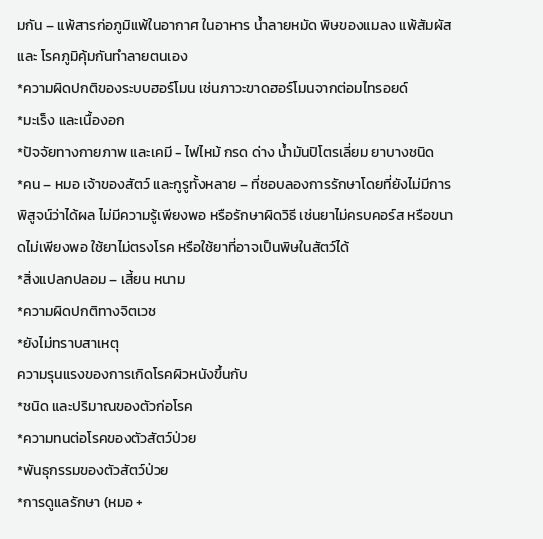มกัน – แพ้สารก่อภูมิแพ้ในอากาศ ในอาหาร น้ำลายหมัด พิษของแมลง แพ้สัมผัส และ โรคภูมิคุ้มกันทำลายตนเอง
*ความผิดปกติของระบบฮอร์โมน เช่นภาวะขาดฮอร์โมนจากต่อมไทรอยด์
*มะเร็ง และเนื้องอก
*ปัจจัยทางกายภาพ และเคมี - ไฟไหม้ กรด ด่าง น้ำมันปิโตรเลี่ยม ยาบางชนิด
*คน – หมอ เจ้าของสัตว์ และกูรูทั้งหลาย – ที่ชอบลองการรักษาโดยที่ยังไม่มีการพิสูจน์ว่าได้ผล ไม่มีความรู้เพียงพอ หรือรักษาผิดวิธี เช่นยาไม่ครบคอร์ส หรือขนาดไม่เพียงพอ ใช้ยาไม่ตรงโรค หรือใช้ยาที่อาจเป็นพิษในสัตว์ได้
*สิ่งแปลกปลอม – เสี้ยน หนาม
*ความผิดปกติทางจิตเวช
*ยังไม่ทราบสาเหตุ
ความรุนแรงของการเกิดโรคผิวหนังขึ้นกับ
*ชนิด และปริมาณของตัวก่อโรค
*ความทนต่อโรคของตัวสัตว์ป่วย
*พันธุกรรมของตัวสัตว์ป่วย
*การดูแลรักษา (หมอ +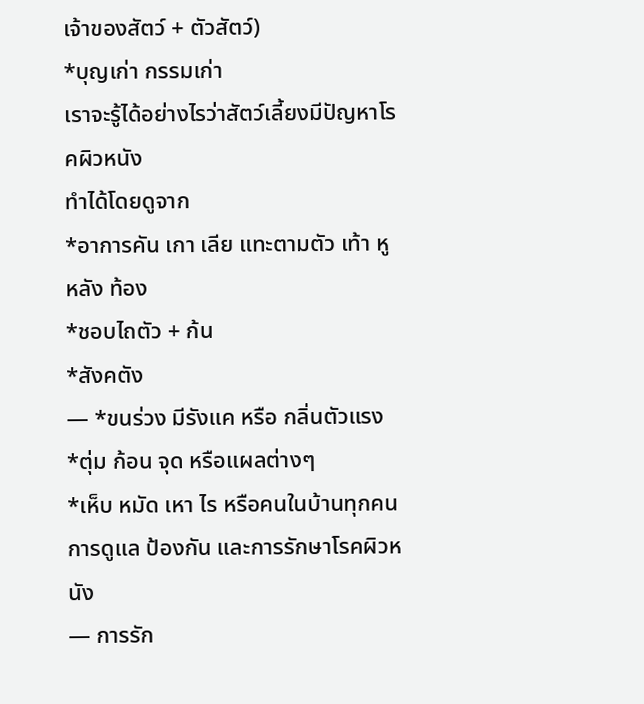เจ้าของสัตว์ + ตัวสัตว์)
*บุญเก่า กรรมเก่า
เราจะรู้ได้อย่างไรว่าสัตว์เลี้ยงมีปัญหาโรคผิวหนัง
ทำได้โดยดูจาก
*อาการคัน เกา เลีย แทะตามตัว เท้า หู หลัง ท้อง
*ชอบไถตัว + ก้น
*สังคตัง
— *ขนร่วง มีรังแค หรือ กลิ่นตัวแรง
*ตุ่ม ก้อน จุด หรือแผลต่างๆ
*เห็บ หมัด เหา ไร หรือคนในบ้านทุกคน
การดูแล ป้องกัน และการรักษาโรคผิวหนัง
— การรัก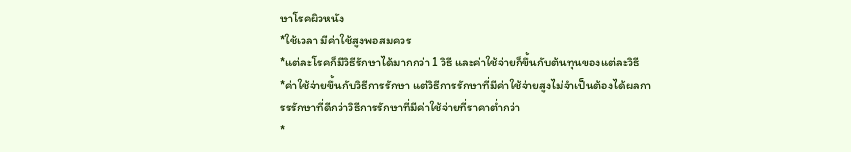ษาโรคผิวหนัง
*ใช้เวลา มีค่าใช้สูงพอสมควร
*แต่ละโรคก็มีวิธีรักษาได้มากกว่า 1 วิธี และค่าใช้จ่ายก็ขึ้นกับต้นทุนของแต่ละวิธี
*ค่าใช้จ่ายขึ้นกับวิธีการรักษา แต่วิธีการรักษาที่มีค่าใช้จ่ายสูงไม่จำเป็นต้องได้ผลการรรักษาที่ดีกว่าวิธีการรักษาที่มีค่าใช้จ่ายที่ราคาต่ำกว่า
*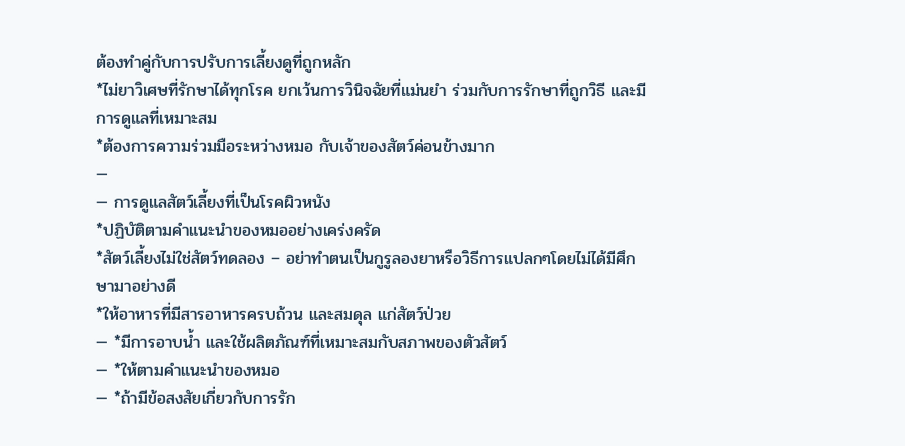ต้องทำคู่กับการปรับการเลี้ยงดูที่ถูกหลัก
*ไม่ยาวิเศษที่รักษาได้ทุกโรค ยกเว้นการวินิจฉัยที่แม่นยำ ร่วมกับการรักษาที่ถูกวิธี และมีการดูแลที่เหมาะสม
*ต้องการความร่วมมือระหว่างหมอ กับเจ้าของสัตว์ค่อนข้างมาก
—
— การดูแลสัตว์เลี้ยงที่เป็นโรคผิวหนัง
*ปฏิบัติตามคำแนะนำของหมออย่างเคร่งครัด
*สัตว์เลี้ยงไม่ใช่สัตว์ทดลอง – อย่าทำตนเป็นกูรูลองยาหรือวิธีการแปลกๆโดยไม่ได้มีศึกษามาอย่างดี
*ให้อาหารที่มีสารอาหารครบถ้วน และสมดุล แก่สัตว์ป่วย
— *มีการอาบน้ำ และใช้ผลิตภัณฑ์ที่เหมาะสมกับสภาพของตัวสัตว์
— *ให้ตามคำแนะนำของหมอ
— *ถ้ามีข้อสงสัยเกี่ยวกับการรัก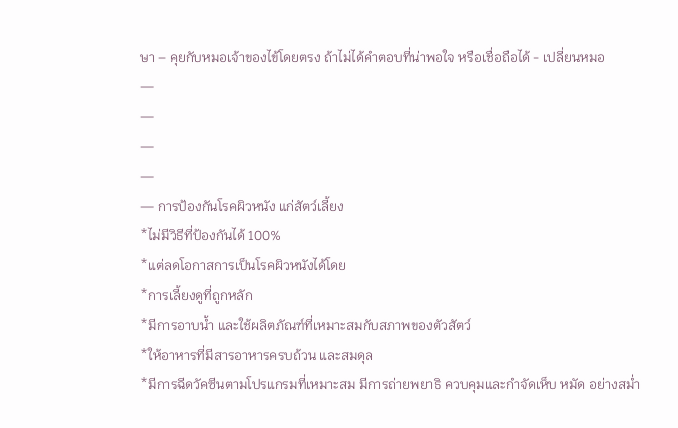ษา – คุยกับหมอเจ้าของไข้โดยตรง ถ้าไม่ได้คำตอบที่น่าพอใจ หรือเชื่อถือได้ - เปลี่ยนหมอ
—
—
—
—
— การป้องกันโรคผิวหนัง แก่สัตว์เลี้ยง
*ไม่มีวิธีที่ป้องกันได้ 100%
*แต่ลดโอกาสการเป็นโรคผิวหนังได้โดย
*การเลี้ยงดูที่ถูกหลัก
*มีการอาบน้ำ และใช้ผลิตภัณฑ์ที่เหมาะสมกับสภาพของตัวสัตว์
*ให้อาหารที่มีสารอาหารครบถ้วน และสมดุล
*มีการฉีดวัคซีนตามโปรแกรมที่เหมาะสม มีการถ่ายพยาธิ ควบคุมและกำจัดเห็บ หมัด อย่างสม่ำ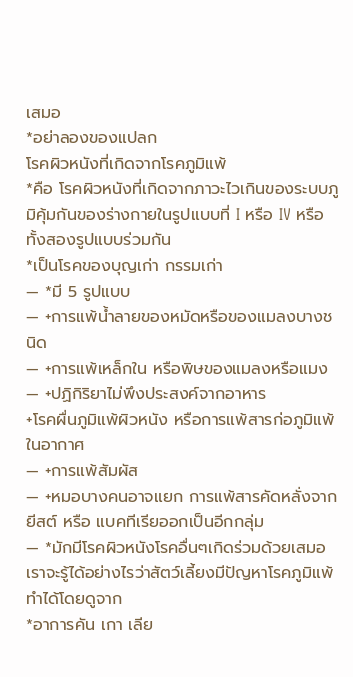เสมอ
*อย่าลองของแปลก
โรคผิวหนังที่เกิดจากโรคภูมิแพ้
*คือ โรคผิวหนังที่เกิดจากภาวะไวเกินของระบบภูมิคุ้มกันของร่างกายในรูปแบบที่ I หรือ IV หรือทั้งสองรูปแบบร่วมกัน
*เป็นโรคของบุญเก่า กรรมเก่า
— *มี 5 รูปแบบ
— +การแพ้น้ำลายของหมัดหรือของแมลงบางชนิด
— +การแพ้เหล็กใน หรือพิษของแมลงหรือแมง
— +ปฏิกิริยาไม่พึงประสงค์จากอาหาร
+โรคผื่นภูมิแพ้ผิวหนัง หรือการแพ้สารก่อภูมิแพ้ในอากาศ
— +การแพ้สัมผัส
— +หมอบางคนอาจแยก การแพ้สารคัดหลั่งจากยีสต์ หรือ แบคทีเรียออกเป็นอีกกลุ่ม
— *มักมีโรคผิวหนังโรคอื่นๆเกิดร่วมด้วยเสมอ
เราจะรู้ได้อย่างไรว่าสัตว์เลี้ยงมีปัญหาโรคภูมิแพ้
ทำได้โดยดูจาก
*อาการคัน เกา เลีย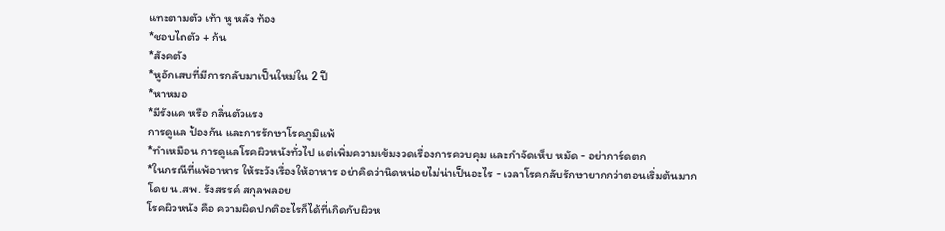แทะตามตัว เท้า หู หลัง ท้อง
*ชอบไถตัว + ก้น
*สังคตัง
*หูอักเสบที่มีการกลับมาเป็นใหม่ใน 2 ปี
*หาหมอ
*มีรังแค หรือ กลิ่นตัวแรง
การดูแล ป้องกัน และการรักษาโรคภูมิแพ้
*ทำเหมือน การดูแลโรคผิวหนังทั่วไป แต่เพิ่มความเข้มงวดเรื่องการควบคุม และกำจัดเห็บ หมัด - อย่าการ์ดตก
*ในกรณีที่แพ้อาหาร ให้ระวังเรื่องให้อาหาร อย่าคิดว่านิดหน่อยไม่น่าเป็นอะไร - เวลาโรคกลับรักษายากกว่าตอนเริ่มต้นมาก
โดย น.สพ. รังสรรค์ สกุลพลอย
โรคผิวหนัง คือ ความผิดปกติอะไรก็ได้ที่เกิดกับผิวห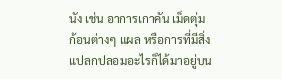นัง เช่น อาการเกาคัน เม็ดตุ่ม ก้อนต่างๆ แผล หรือการที่มีสิ่งแปลกปลอมอะไรก็ได้มาอยู่บน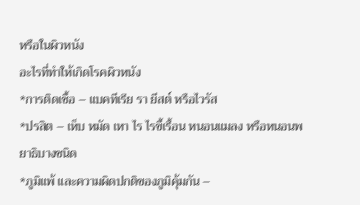หรือในผิวหนัง
อะไรที่ทำให้เกิดโรคผิวหนัง
*การติดเชื้อ – แบคทีเรีย รา ยีสต์ หรือไวรัส
*ปรสิต – เห็บ หมัด เหา ไร ไรขี้เรื้อน หนอนแมลง หรือหนอนพยาธิบางชนิด
*ภูมิแพ้ และความผิดปกติของภูมิคุ้มกัน –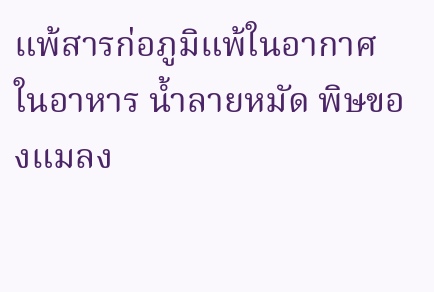แพ้สารก่อภูมิแพ้ในอากาศ ในอาหาร น้ำลายหมัด พิษของแมลง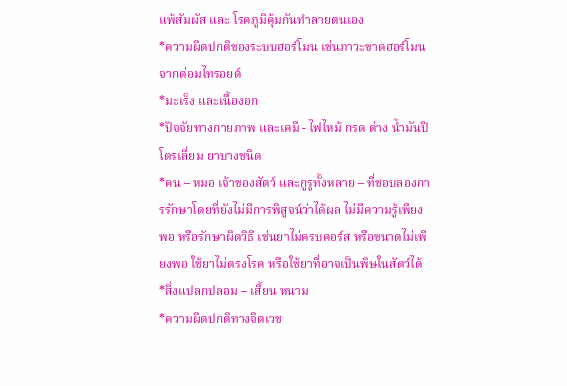แพ้สัมผัส และ โรคภูมิคุ้มกันทำลายตนเอง
*ความผิดปกติของระบบฮอร์โมน เช่นภาวะขาดฮอร์โมนจากต่อมไทรอยด์
*มะเร็ง และเนื้องอก
*ปัจจัยทางกายภาพ และเคมี - ไฟไหม้ กรด ด่าง น้ำมันปิโตรเลี่ยม ยาบางชนิด
*คน – หมอ เจ้าของสัตว์ และกูรูทั้งหลาย – ที่ชอบลองการรักษาโดยที่ยังไม่มีการพิสูจน์ว่าได้ผล ไม่มีความรู้เพียงพอ หรือรักษาผิดวิธี เช่นยาไม่ครบคอร์ส หรือขนาดไม่เพียงพอ ใช้ยาไม่ตรงโรค หรือใช้ยาที่อาจเป็นพิษในสัตว์ได้
*สิ่งแปลกปลอม – เสี้ยน หนาม
*ความผิดปกติทางจิตเวช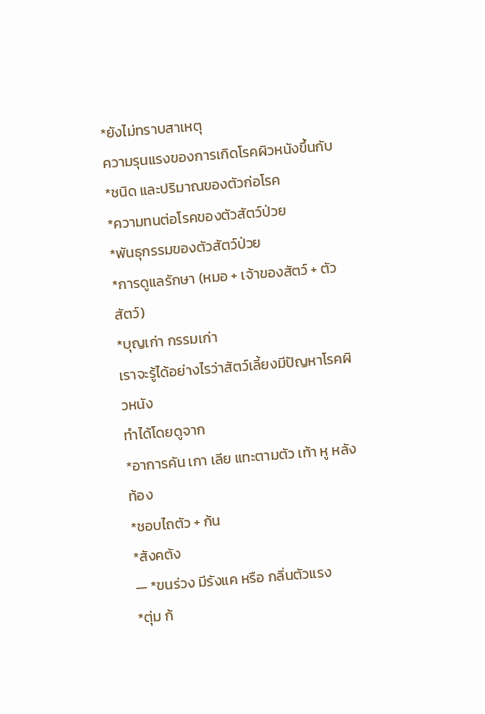*ยังไม่ทราบสาเหตุ
ความรุนแรงของการเกิดโรคผิวหนังขึ้นกับ
*ชนิด และปริมาณของตัวก่อโรค
*ความทนต่อโรคของตัวสัตว์ป่วย
*พันธุกรรมของตัวสัตว์ป่วย
*การดูแลรักษา (หมอ + เจ้าของสัตว์ + ตัวสัตว์)
*บุญเก่า กรรมเก่า
เราจะรู้ได้อย่างไรว่าสัตว์เลี้ยงมีปัญหาโรคผิวหนัง
ทำได้โดยดูจาก
*อาการคัน เกา เลีย แทะตามตัว เท้า หู หลัง ท้อง
*ชอบไถตัว + ก้น
*สังคตัง
— *ขนร่วง มีรังแค หรือ กลิ่นตัวแรง
*ตุ่ม ก้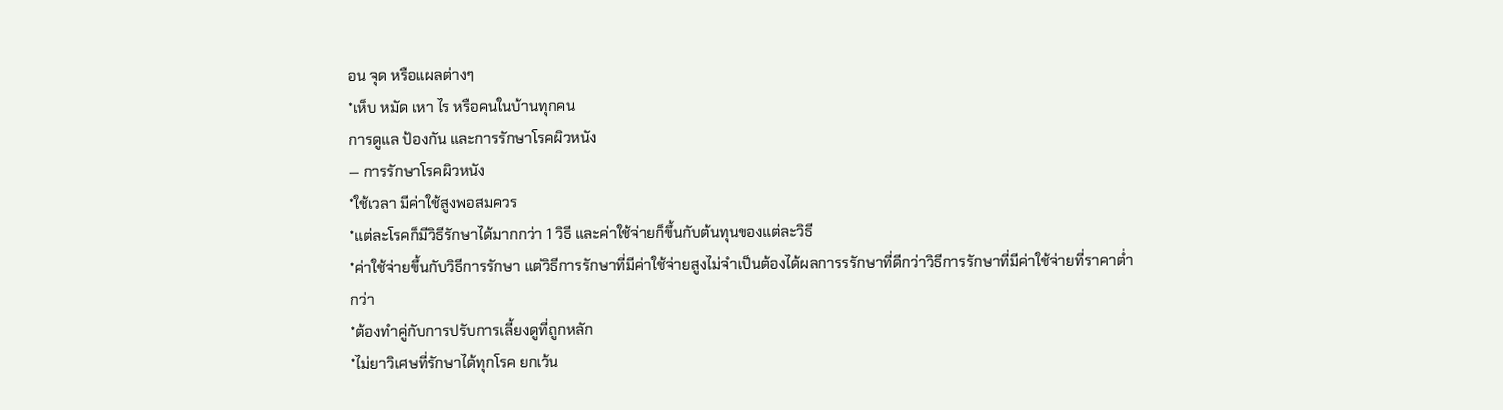อน จุด หรือแผลต่างๆ
*เห็บ หมัด เหา ไร หรือคนในบ้านทุกคน
การดูแล ป้องกัน และการรักษาโรคผิวหนัง
— การรักษาโรคผิวหนัง
*ใช้เวลา มีค่าใช้สูงพอสมควร
*แต่ละโรคก็มีวิธีรักษาได้มากกว่า 1 วิธี และค่าใช้จ่ายก็ขึ้นกับต้นทุนของแต่ละวิธี
*ค่าใช้จ่ายขึ้นกับวิธีการรักษา แต่วิธีการรักษาที่มีค่าใช้จ่ายสูงไม่จำเป็นต้องได้ผลการรรักษาที่ดีกว่าวิธีการรักษาที่มีค่าใช้จ่ายที่ราคาต่ำกว่า
*ต้องทำคู่กับการปรับการเลี้ยงดูที่ถูกหลัก
*ไม่ยาวิเศษที่รักษาได้ทุกโรค ยกเว้น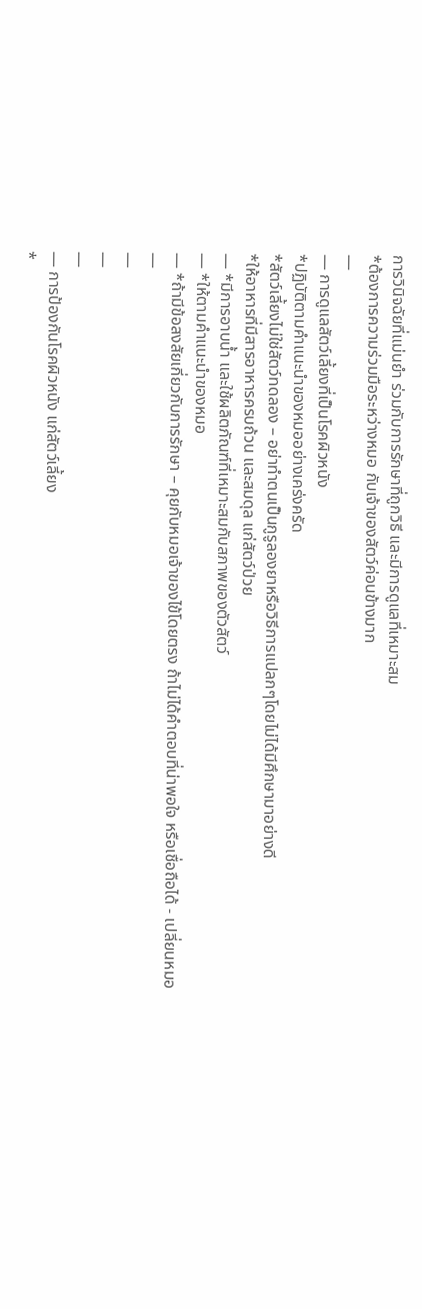การวินิจฉัยที่แม่นยำ ร่วมกับการรักษาที่ถูกวิธี และมีการดูแลที่เหมาะสม
*ต้องการความร่วมมือระหว่างหมอ กับเจ้าของสัตว์ค่อนข้างมาก
—
— การดูแลสัตว์เลี้ยงที่เป็นโรคผิวหนัง
*ปฏิบัติตามคำแนะนำของหมออย่างเคร่งครัด
*สัตว์เลี้ยงไม่ใช่สัตว์ทดลอง – อย่าทำตนเป็นกูรูลองยาหรือวิธีการแปลกๆโดยไม่ได้มีศึกษามาอย่างดี
*ให้อาหารที่มีสารอาหารครบถ้วน และสมดุล แก่สัตว์ป่วย
— *มีการอาบน้ำ และใช้ผลิตภัณฑ์ที่เหมาะสมกับสภาพของตัวสัตว์
— *ให้ตามคำแนะนำของหมอ
— *ถ้ามีข้อสงสัยเกี่ยวกับการรักษา – คุยกับหมอเจ้าของไข้โดยตรง ถ้าไม่ได้คำตอบที่น่าพอใจ หรือเชื่อถือได้ - เปลี่ยนหมอ
—
—
—
—
— การป้องกันโรคผิวหนัง แก่สัตว์เลี้ยง
*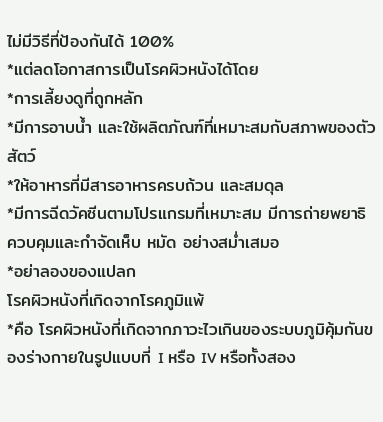ไม่มีวิธีที่ป้องกันได้ 100%
*แต่ลดโอกาสการเป็นโรคผิวหนังได้โดย
*การเลี้ยงดูที่ถูกหลัก
*มีการอาบน้ำ และใช้ผลิตภัณฑ์ที่เหมาะสมกับสภาพของตัวสัตว์
*ให้อาหารที่มีสารอาหารครบถ้วน และสมดุล
*มีการฉีดวัคซีนตามโปรแกรมที่เหมาะสม มีการถ่ายพยาธิ ควบคุมและกำจัดเห็บ หมัด อย่างสม่ำเสมอ
*อย่าลองของแปลก
โรคผิวหนังที่เกิดจากโรคภูมิแพ้
*คือ โรคผิวหนังที่เกิดจากภาวะไวเกินของระบบภูมิคุ้มกันของร่างกายในรูปแบบที่ I หรือ IV หรือทั้งสอง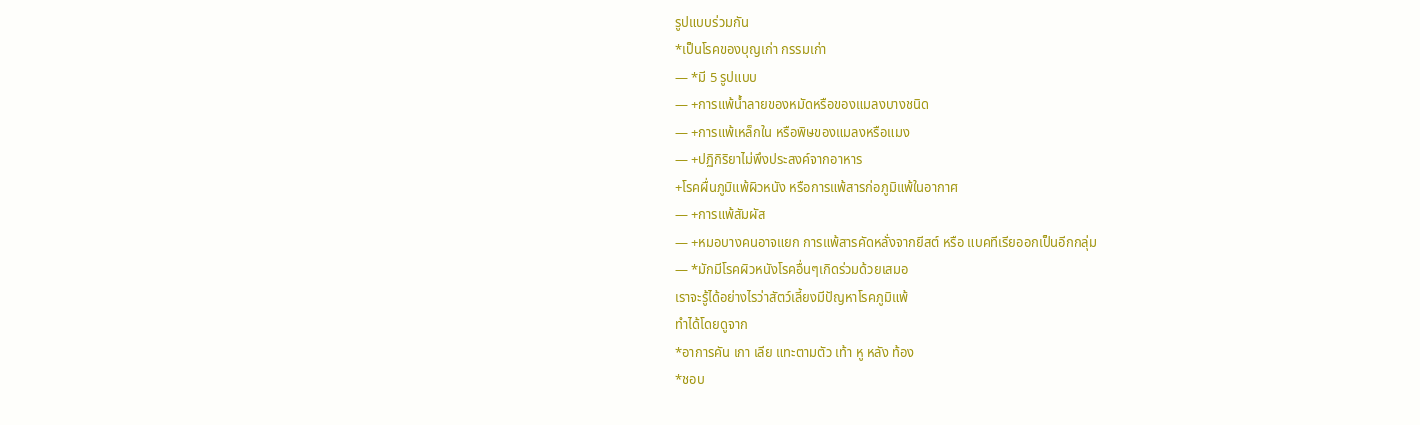รูปแบบร่วมกัน
*เป็นโรคของบุญเก่า กรรมเก่า
— *มี 5 รูปแบบ
— +การแพ้น้ำลายของหมัดหรือของแมลงบางชนิด
— +การแพ้เหล็กใน หรือพิษของแมลงหรือแมง
— +ปฏิกิริยาไม่พึงประสงค์จากอาหาร
+โรคผื่นภูมิแพ้ผิวหนัง หรือการแพ้สารก่อภูมิแพ้ในอากาศ
— +การแพ้สัมผัส
— +หมอบางคนอาจแยก การแพ้สารคัดหลั่งจากยีสต์ หรือ แบคทีเรียออกเป็นอีกกลุ่ม
— *มักมีโรคผิวหนังโรคอื่นๆเกิดร่วมด้วยเสมอ
เราจะรู้ได้อย่างไรว่าสัตว์เลี้ยงมีปัญหาโรคภูมิแพ้
ทำได้โดยดูจาก
*อาการคัน เกา เลีย แทะตามตัว เท้า หู หลัง ท้อง
*ชอบ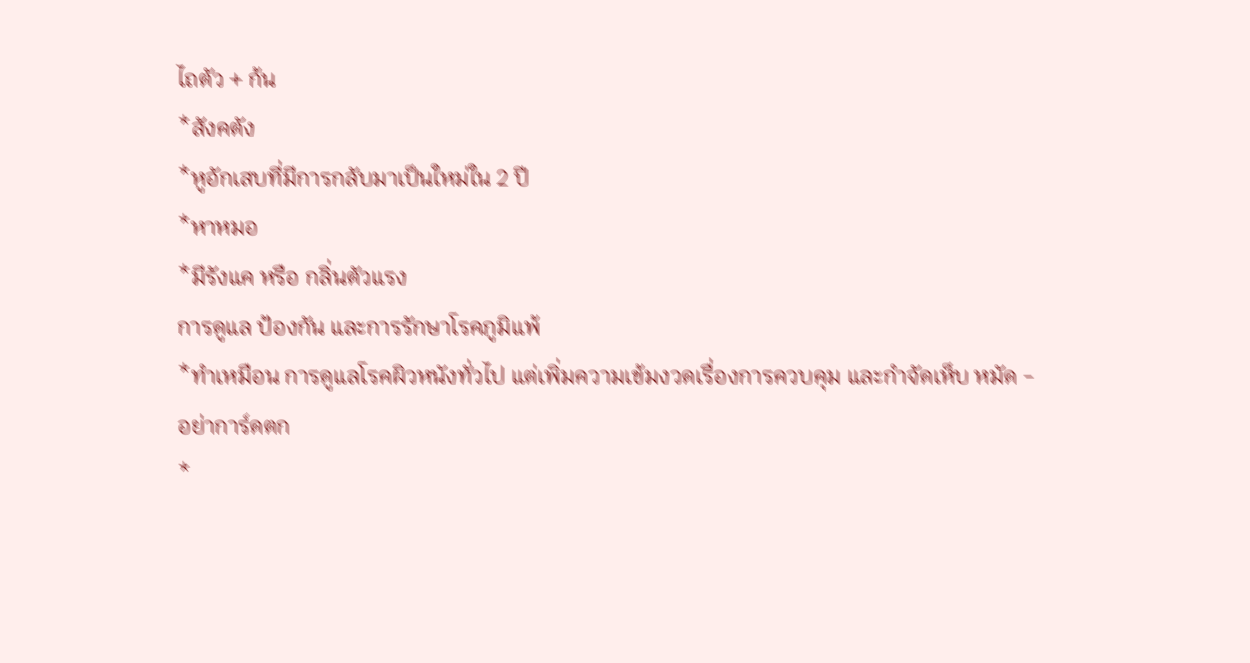ไถตัว + ก้น
*สังคตัง
*หูอักเสบที่มีการกลับมาเป็นใหม่ใน 2 ปี
*หาหมอ
*มีรังแค หรือ กลิ่นตัวแรง
การดูแล ป้องกัน และการรักษาโรคภูมิแพ้
*ทำเหมือน การดูแลโรคผิวหนังทั่วไป แต่เพิ่มความเข้มงวดเรื่องการควบคุม และกำจัดเห็บ หมัด - อย่าการ์ดตก
*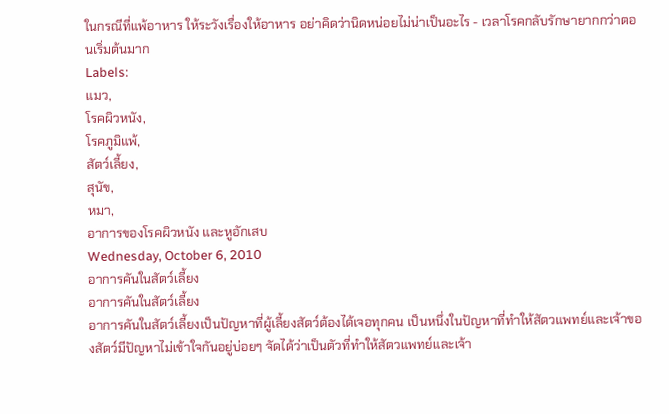ในกรณีที่แพ้อาหาร ให้ระวังเรื่องให้อาหาร อย่าคิดว่านิดหน่อยไม่น่าเป็นอะไร - เวลาโรคกลับรักษายากกว่าตอนเริ่มต้นมาก
Labels:
แมว,
โรคผิวหนัง,
โรคภูมิแพ้,
สัตว์เลี้ยง,
สุนัข,
หมา,
อาการของโรคผิวหนัง และหูอักเสบ
Wednesday, October 6, 2010
อาการคันในสัตว์เลี้ยง
อาการคันในสัตว์เลี้ยง
อาการคันในสัตว์เลี้ยงเป็นปัญหาที่ผู้เลี้ยงสัตว์ต้องได้เจอทุกคน เป็นหนึ่งในปัญหาที่ทำให้สัตวแพทย์และเจ้าของสัตว์มีปัญหาไม่เข้าใจกันอยู่บ่อยๆ จัดได้ว่าเป็นตัวที่ทำให้สัตวแพทย์และเจ้า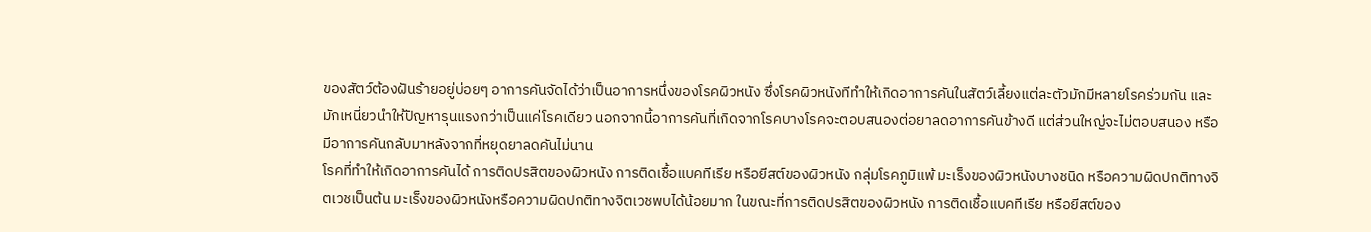ของสัตว์ต้องฝันร้ายอยู่บ่อยๆ อาการคันจัดได้ว่าเป็นอาการหนึ่งของโรคผิวหนัง ซึ่งโรคผิวหนังทีทำให้เกิดอาการคันในสัตว์เลี้ยงแต่ละตัวมักมีหลายโรคร่วมกัน และมักเหนี่ยวนำให้ปัญหารุนแรงกว่าเป็นแค่โรคเดียว นอกจากนี้อาการคันที่เกิดจากโรคบางโรคจะตอบสนองต่อยาลดอาการคันข้างดี แต่ส่วนใหญ่จะไม่ตอบสนอง หรือมีอาการคันกลับมาหลังจากที่หยุดยาลดคันไม่นาน
โรคที่ทำให้เกิดอาการคันได้ การติดปรสิตของผิวหนัง การติดเชื้อแบคทีเรีย หรือยีสต์ของผิวหนัง กลุ่มโรคภูมิแพ้ มะเร็งของผิวหนังบางชนิด หรือความผิดปกติทางจิตเวชเป็นต้น มะเร็งของผิวหนังหรือความผิดปกติทางจิตเวชพบได้น้อยมาก ในขณะที่การติดปรสิตของผิวหนัง การติดเชื้อแบคทีเรีย หรือยีสต์ของ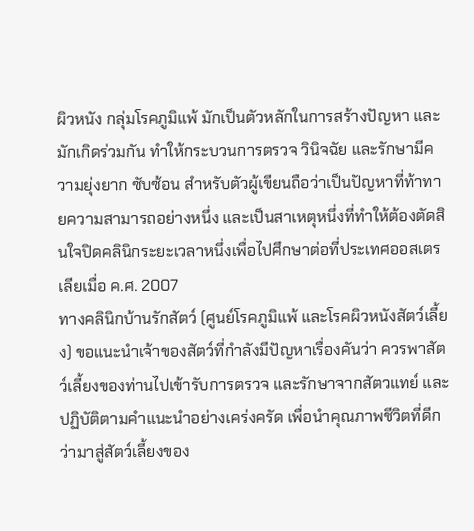ผิวหนัง กลุ่มโรคภูมิแพ้ มักเป็นตัวหลักในการสร้างปัญหา และมักเกิดร่วมกัน ทำให้กระบวนการตรวจ วินิจฉัย และรักษามีความยุ่งยาก ซับซ้อน สำหรับตัวผู้เขียนถือว่าเป็นปัญหาที่ท้าทายความสามารถอย่างหนึ่ง และเป็นสาเหตุหนึ่งที่ทำให้ต้องตัดสินใจปิดคลินิกระยะเวลาหนึ่งเพื่อไปศึกษาต่อที่ประเทศออสเตรเลียเมื่อ ค.ศ. 2007
ทางคลินิกบ้านรักสัตว์ (ศูนย์โรคภูมิแพ้ และโรคผิวหนังสัตว์เลี้ยง) ขอแนะนำเจ้าของสัตว์ที่กำลังมีปัญหาเรื่องคันว่า ควรพาสัตว์เลี้ยงของท่านไปเข้ารับการตรวจ และรักษาจากสัตวแทย์ และปฏิบัติตามคำแนะนำอย่างเคร่งครัด เพื่อนำคุณภาพชีวิตที่ดีกว่ามาสู่สัตว์เลี้ยงของ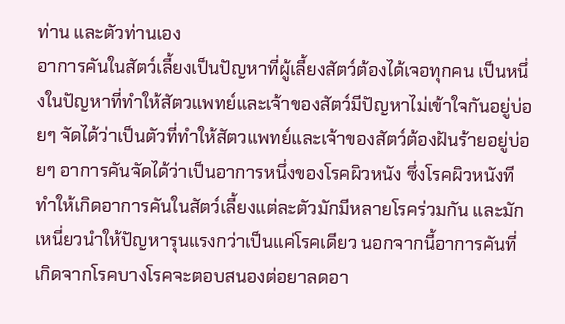ท่าน และตัวท่านเอง
อาการคันในสัตว์เลี้ยงเป็นปัญหาที่ผู้เลี้ยงสัตว์ต้องได้เจอทุกคน เป็นหนึ่งในปัญหาที่ทำให้สัตวแพทย์และเจ้าของสัตว์มีปัญหาไม่เข้าใจกันอยู่บ่อยๆ จัดได้ว่าเป็นตัวที่ทำให้สัตวแพทย์และเจ้าของสัตว์ต้องฝันร้ายอยู่บ่อยๆ อาการคันจัดได้ว่าเป็นอาการหนึ่งของโรคผิวหนัง ซึ่งโรคผิวหนังทีทำให้เกิดอาการคันในสัตว์เลี้ยงแต่ละตัวมักมีหลายโรคร่วมกัน และมักเหนี่ยวนำให้ปัญหารุนแรงกว่าเป็นแค่โรคเดียว นอกจากนี้อาการคันที่เกิดจากโรคบางโรคจะตอบสนองต่อยาลดอา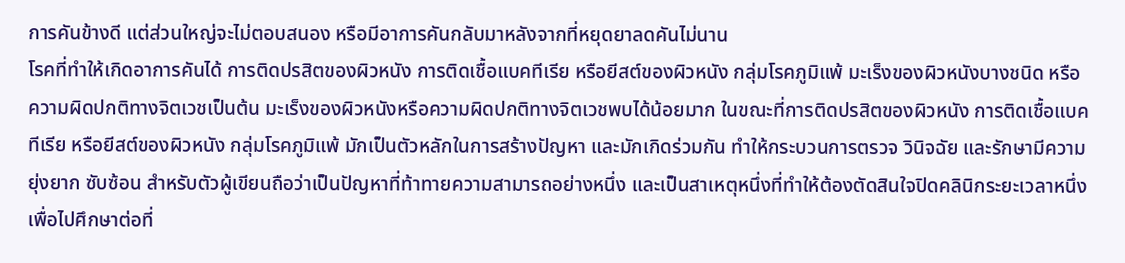การคันข้างดี แต่ส่วนใหญ่จะไม่ตอบสนอง หรือมีอาการคันกลับมาหลังจากที่หยุดยาลดคันไม่นาน
โรคที่ทำให้เกิดอาการคันได้ การติดปรสิตของผิวหนัง การติดเชื้อแบคทีเรีย หรือยีสต์ของผิวหนัง กลุ่มโรคภูมิแพ้ มะเร็งของผิวหนังบางชนิด หรือความผิดปกติทางจิตเวชเป็นต้น มะเร็งของผิวหนังหรือความผิดปกติทางจิตเวชพบได้น้อยมาก ในขณะที่การติดปรสิตของผิวหนัง การติดเชื้อแบคทีเรีย หรือยีสต์ของผิวหนัง กลุ่มโรคภูมิแพ้ มักเป็นตัวหลักในการสร้างปัญหา และมักเกิดร่วมกัน ทำให้กระบวนการตรวจ วินิจฉัย และรักษามีความยุ่งยาก ซับซ้อน สำหรับตัวผู้เขียนถือว่าเป็นปัญหาที่ท้าทายความสามารถอย่างหนึ่ง และเป็นสาเหตุหนึ่งที่ทำให้ต้องตัดสินใจปิดคลินิกระยะเวลาหนึ่งเพื่อไปศึกษาต่อที่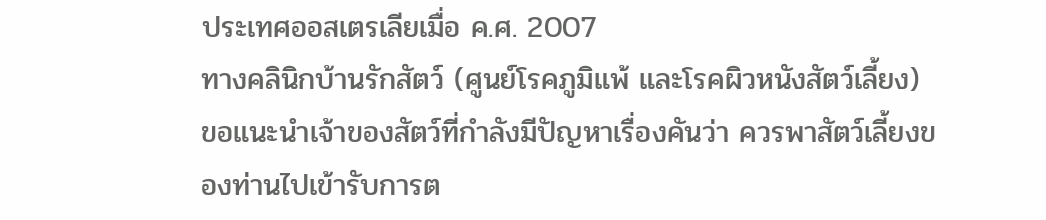ประเทศออสเตรเลียเมื่อ ค.ศ. 2007
ทางคลินิกบ้านรักสัตว์ (ศูนย์โรคภูมิแพ้ และโรคผิวหนังสัตว์เลี้ยง) ขอแนะนำเจ้าของสัตว์ที่กำลังมีปัญหาเรื่องคันว่า ควรพาสัตว์เลี้ยงของท่านไปเข้ารับการต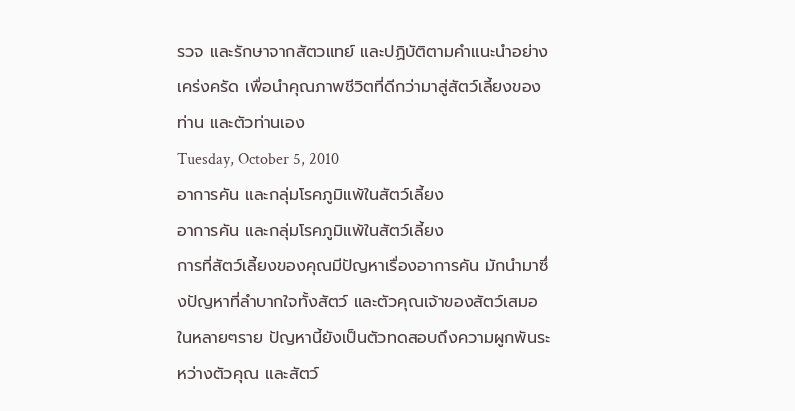รวจ และรักษาจากสัตวแทย์ และปฏิบัติตามคำแนะนำอย่างเคร่งครัด เพื่อนำคุณภาพชีวิตที่ดีกว่ามาสู่สัตว์เลี้ยงของท่าน และตัวท่านเอง
Tuesday, October 5, 2010
อาการคัน และกลุ่มโรคภูมิแพ้ในสัตว์เลี้ยง
อาการคัน และกลุ่มโรคภูมิแพ้ในสัตว์เลี้ยง
การที่สัตว์เลี้ยงของคุณมีปัญหาเรื่องอาการคัน มักนำมาซึ่งปัญหาที่ลำบากใจทั้งสัตว์ และตัวคุณเจ้าของสัตว์เสมอ ในหลายๆราย ปัญหานี้ยังเป็นตัวทดสอบถึงความผูกพันระหว่างตัวคุณ และสัตว์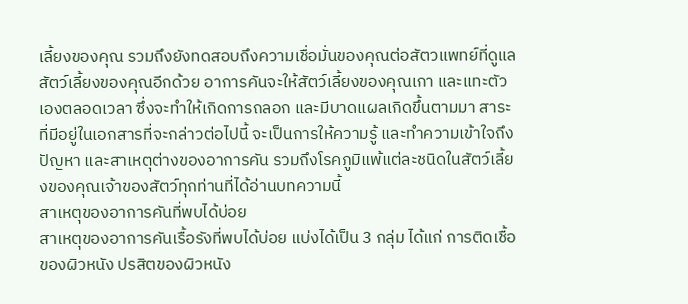เลี้ยงของคุณ รวมถึงยังทดสอบถึงความเชื่อมั่นของคุณต่อสัตวแพทย์ที่ดูแลสัตว์เลี้ยงของคุณอีกด้วย อาการคันจะให้สัตว์เลี้ยงของคุณเกา และแทะตัวเองตลอดเวลา ซึ่งจะทำให้เกิดการถลอก และมีบาดแผลเกิดขึ้นตามมา สาระที่มีอยู่ในเอกสารที่จะกล่าวต่อไปนี้ จะเป็นการให้ความรู้ และทำความเข้าใจถึงปัญหา และสาเหตุต่างของอาการคัน รวมถึงโรคภูมิแพ้แต่ละชนิดในสัตว์เลี้ยงของคุณเจ้าของสัตว์ทุกท่านที่ได้อ่านบทความนี้
สาเหตุของอาการคันที่พบได้บ่อย
สาเหตุของอาการคันเรื้อรังที่พบได้บ่อย แบ่งได้เป็น 3 กลุ่ม ได้แก่ การติดเชื้อของผิวหนัง ปรสิตของผิวหนัง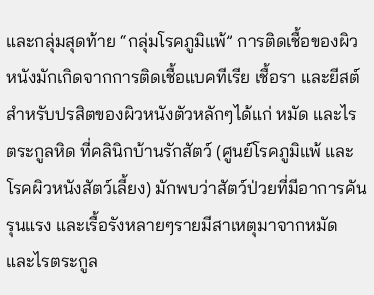และกลุ่มสุดท้าย “กลุ่มโรคภูมิแพ้” การติดเชื้อของผิวหนังมักเกิดจากการติดเชื้อแบคทีเรีย เชื้อรา และยีสต์ สำหรับปรสิตของผิวหนังตัวหลักๆได้แก่ หมัด และไรตระกูลหิด ที่คลินิกบ้านรักสัตว์ (ศูนย์โรคภูมิแพ้ และโรคผิวหนังสัตว์เลี้ยง) มักพบว่าสัตว์ป่วยที่มีอาการคันรุนแรง และเรื้อรังหลายๆรายมีสาเหตุมาจากหมัด และไรตระกูล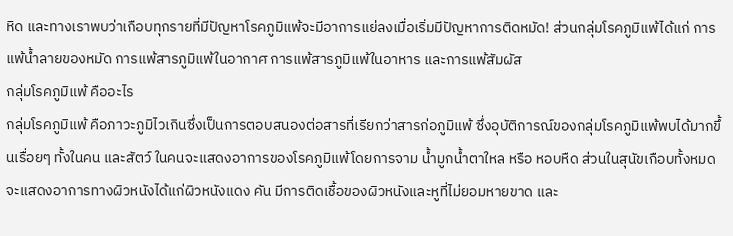หิด และทางเราพบว่าเกือบทุกรายที่มีปัญหาโรคภูมิแพ้จะมีอาการแย่ลงเมื่อเริ่มมีปัญหาการติดหมัด! ส่วนกลุ่มโรคภูมิแพ้ได้แก่ การแพ้น้ำลายของหมัด การแพ้สารภูมิแพ้ในอากาศ การแพ้สารภูมิแพ้ในอาหาร และการแพ้สัมผัส
กลุ่มโรคภูมิแพ้ คืออะไร
กลุ่มโรคภูมิแพ้ คือภาวะภูมิไวเกินซึ่งเป็นการตอบสนองต่อสารที่เรียกว่าสารก่อภูมิแพ้ ซึ่งอุบัติการณ์ของกลุ่มโรคภูมิแพ้พบได้มากขึ้นเรื่อยๆ ทั้งในคน และสัตว์ ในคนจะแสดงอาการของโรคภูมิแพ้โดยการจาม น้ำมูกน้ำตาใหล หรือ หอบหืด ส่วนในสุนัขเกือบทั้งหมดจะแสดงอาการทางผิวหนังได้แก่ผิวหนังแดง คัน มีการติดเชื้อของผิวหนังและหูที่ไม่ยอมหายขาด และ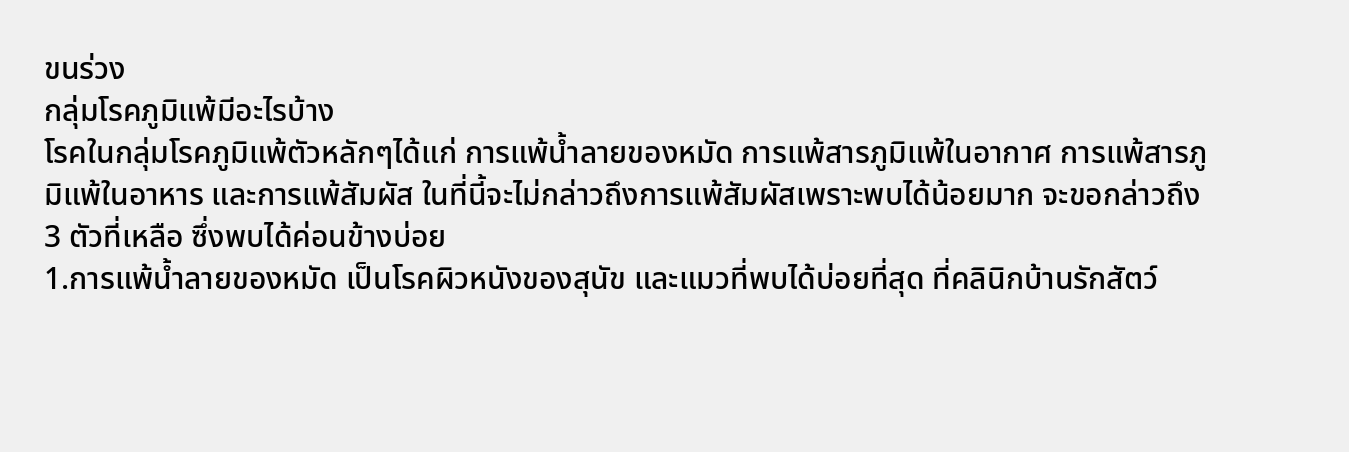ขนร่วง
กลุ่มโรคภูมิแพ้มีอะไรบ้าง
โรคในกลุ่มโรคภูมิแพ้ตัวหลักๆได้แก่ การแพ้น้ำลายของหมัด การแพ้สารภูมิแพ้ในอากาศ การแพ้สารภูมิแพ้ในอาหาร และการแพ้สัมผัส ในที่นี้จะไม่กล่าวถึงการแพ้สัมผัสเพราะพบได้น้อยมาก จะขอกล่าวถึง 3 ตัวที่เหลือ ซึ่งพบได้ค่อนข้างบ่อย
1.การแพ้น้ำลายของหมัด เป็นโรคผิวหนังของสุนัข และแมวที่พบได้บ่อยที่สุด ที่คลินิกบ้านรักสัตว์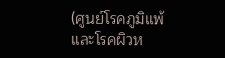(ศูนย์โรคภูมิแพ้ และโรคผิวห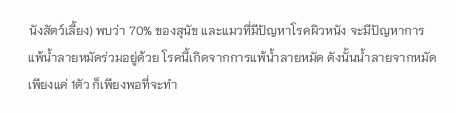นังสัตว์เลี้ยง) พบว่า 70% ของสุนัข และแมวที่มีปัญหาโรคผิวหนัง จะมีปัญหาการแพ้น้ำลายหมัดร่วมอยู่ด้วย โรคนี้เกิดจากการแพ้น้ำลายหมัด ดังนั้นน้ำลายจากหมัดเพียงแค่ 1ตัว ก็เพียงพอที่จะทำ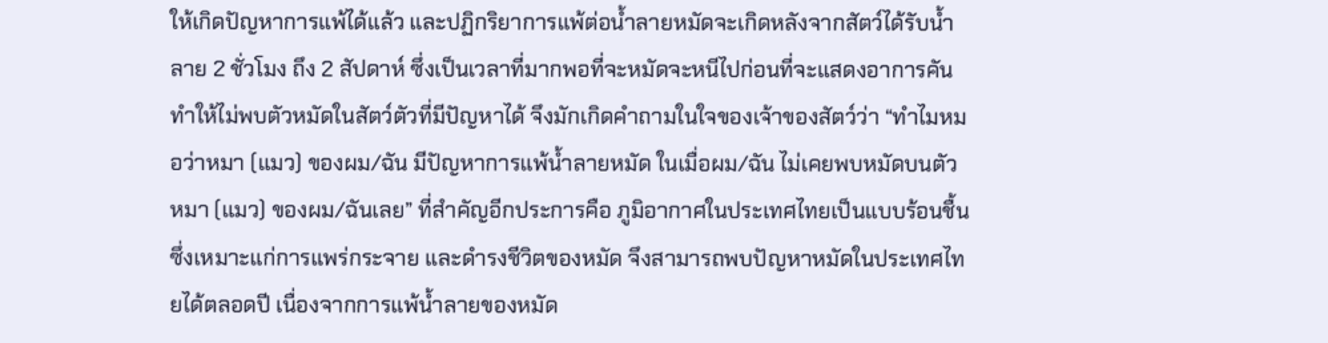ให้เกิดปัญหาการแพ้ได้แล้ว และปฏิกริยาการแพ้ต่อน้ำลายหมัดจะเกิดหลังจากสัตว์ได้รับน้ำลาย 2 ชั่วโมง ถึง 2 สัปดาห์ ซึ่งเป็นเวลาที่มากพอที่จะหมัดจะหนีไปก่อนที่จะแสดงอาการคัน ทำให้ไม่พบตัวหมัดในสัตว์ตัวที่มีปัญหาได้ จึงมักเกิดคำถามในใจของเจ้าของสัตว์ว่า “ทำไมหมอว่าหมา (แมว) ของผม/ฉัน มีปัญหาการแพ้น้ำลายหมัด ในเมื่อผม/ฉัน ไม่เคยพบหมัดบนตัวหมา (แมว) ของผม/ฉันเลย” ที่สำคัญอีกประการคือ ภูมิอากาศในประเทศไทยเป็นแบบร้อนชื้น ซึ่งเหมาะแก่การแพร่กระจาย และดำรงชีวิตของหมัด จึงสามารถพบปัญหาหมัดในประเทศไทยได้ตลอดปี เนื่องจากการแพ้น้ำลายของหมัด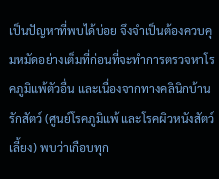เป็นปัญหาที่พบได้บ่อย จึงจำเป็นต้องควบคุมหมัดอย่างเต็มที่ก่อนที่จะทำการตรวจหาโรคภูมิแพ้ตัวอื่น และเนื่องจากทางคลินิกบ้านรักสัตว์ (ศูนย์โรคภูมิแพ้ และโรคผิวหนังสัตว์เลี้ยง) พบว่าเกือบทุก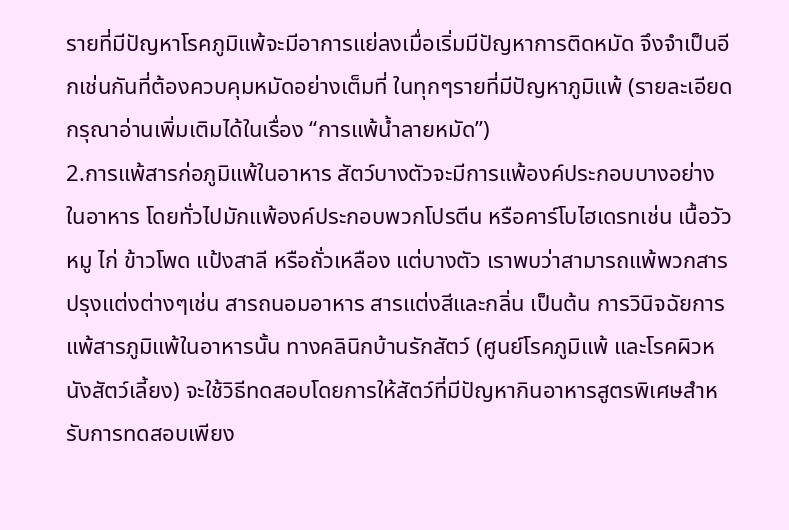รายที่มีปัญหาโรคภูมิแพ้จะมีอาการแย่ลงเมื่อเริ่มมีปัญหาการติดหมัด จึงจำเป็นอีกเช่นกันที่ต้องควบคุมหมัดอย่างเต็มที่ ในทุกๆรายที่มีปัญหาภูมิแพ้ (รายละเอียดกรุณาอ่านเพิ่มเติมได้ในเรื่อง “การแพ้น้ำลายหมัด”)
2.การแพ้สารก่อภูมิแพ้ในอาหาร สัตว์บางตัวจะมีการแพ้องค์ประกอบบางอย่างในอาหาร โดยทั่วไปมักแพ้องค์ประกอบพวกโปรตีน หรือคาร์โบไฮเดรทเช่น เนื้อวัว หมู ไก่ ข้าวโพด แป้งสาลี หรือถั่วเหลือง แต่บางตัว เราพบว่าสามารถแพ้พวกสารปรุงแต่งต่างๆเช่น สารถนอมอาหาร สารแต่งสีและกลิ่น เป็นต้น การวินิจฉัยการแพ้สารภูมิแพ้ในอาหารนั้น ทางคลินิกบ้านรักสัตว์ (ศูนย์โรคภูมิแพ้ และโรคผิวหนังสัตว์เลี้ยง) จะใช้วิธีทดสอบโดยการให้สัตว์ที่มีปัญหากินอาหารสูตรพิเศษสำหรับการทดสอบเพียง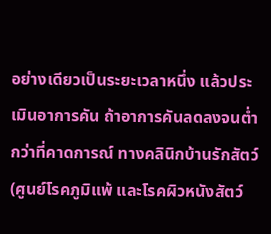อย่างเดียวเป็นระยะเวลาหนึ่ง แล้วประเมินอาการคัน ถ้าอาการคันลดลงจนต่ำกว่าที่คาดการณ์ ทางคลินิกบ้านรักสัตว์ (ศูนย์โรคภูมิแพ้ และโรคผิวหนังสัตว์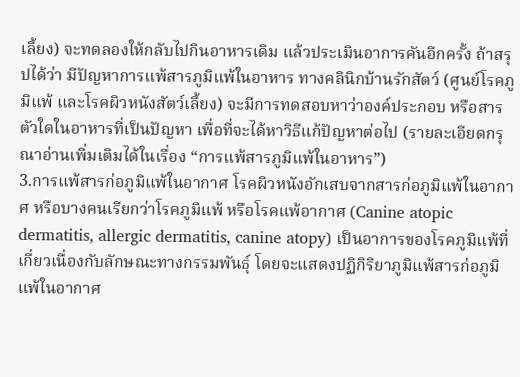เลี้ยง) จะทดลองให้กลับไปกินอาหารเดิม แล้วประเมินอาการคันอีกครั้ง ถ้าสรุปได้ว่า มีปัญหาการแพ้สารภูมิแพ้ในอาหาร ทางคลินิกบ้านรักสัตว์ (ศูนย์โรคภูมิแพ้ และโรคผิวหนังสัตว์เลี้ยง) จะมีการทดสอบหาว่าองค์ประกอบ หรือสารตัวใดในอาหารที่เป็นปัญหา เพื่อที่จะได้หาวิธีแก้ปัญหาต่อไป (รายละเอียดกรุณาอ่านเพิ่มเติมได้ในเรื่อง “การแพ้สารภูมิแพ้ในอาหาร”)
3.การแพ้สารก่อภูมิแพ้ในอากาศ โรคผิวหนังอักเสบจากสารก่อภูมิแพ้ในอากาศ หรือบางคนเรียกว่าโรคภูมิแพ้ หรือโรคแพ้อากาศ (Canine atopic dermatitis, allergic dermatitis, canine atopy) เป็นอาการของโรคภูมิแพ้ที่เกี่ยวเนื่องกับลักษณะทางกรรมพันธุ์ โดยจะแสดงปฏิกิริยาภูมิแพ้สารก่อภูมิแพ้ในอากาศ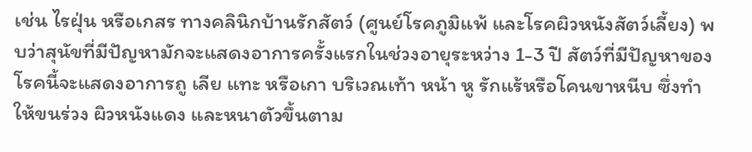เช่น ไรฝุ่น หรือเกสร ทางคลินิกบ้านรักสัตว์ (ศูนย์โรคภูมิแพ้ และโรคผิวหนังสัตว์เลี้ยง) พบว่าสุนัขที่มีปัญหามักจะแสดงอาการครั้งแรกในช่วงอายุระหว่าง 1-3 ปี สัตว์ที่มีปัญหาของโรคนี้จะแสดงอาการถู เลีย แทะ หรือเกา บริเวณเท้า หน้า หู รักแร้หรือโคนขาหนีบ ซึ่งทำให้ขนร่วง ผิวหนังแดง และหนาตัวขึ้นตาม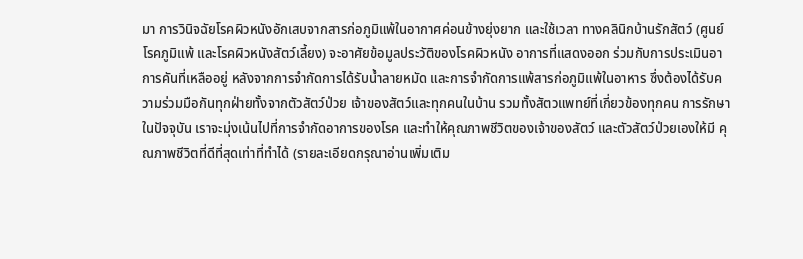มา การวินิจฉัยโรคผิวหนังอักเสบจากสารก่อภูมิแพ้ในอากาศค่อนข้างยุ่งยาก และใช้เวลา ทางคลินิกบ้านรักสัตว์ (ศูนย์โรคภูมิแพ้ และโรคผิวหนังสัตว์เลี้ยง) จะอาศัยข้อมูลประวัติของโรคผิวหนัง อาการที่แสดงออก ร่วมกับการประเมินอาการคันที่เหลืออยู่ หลังจากการจำกัดการได้รับน้ำลายหมัด และการจำกัดการแพ้สารก่อภูมิแพ้ในอาหาร ซึ่งต้องได้รับความร่วมมือกันทุกฝ่ายทั้งจากตัวสัตว์ป่วย เจ้าของสัตว์และทุกคนในบ้าน รวมทั้งสัตวแพทย์ที่เกี่ยวข้องทุกคน การรักษาในปัจจุบัน เราจะมุ่งเน้นไปที่การจำกัดอาการของโรค และทำให้คุณภาพชีวิตของเจ้าของสัตว์ และตัวสัตว์ป่วยเองให้มี คุณภาพชีวิตที่ดีที่สุดเท่าที่ทำได้ (รายละเอียดกรุณาอ่านเพิ่มเติม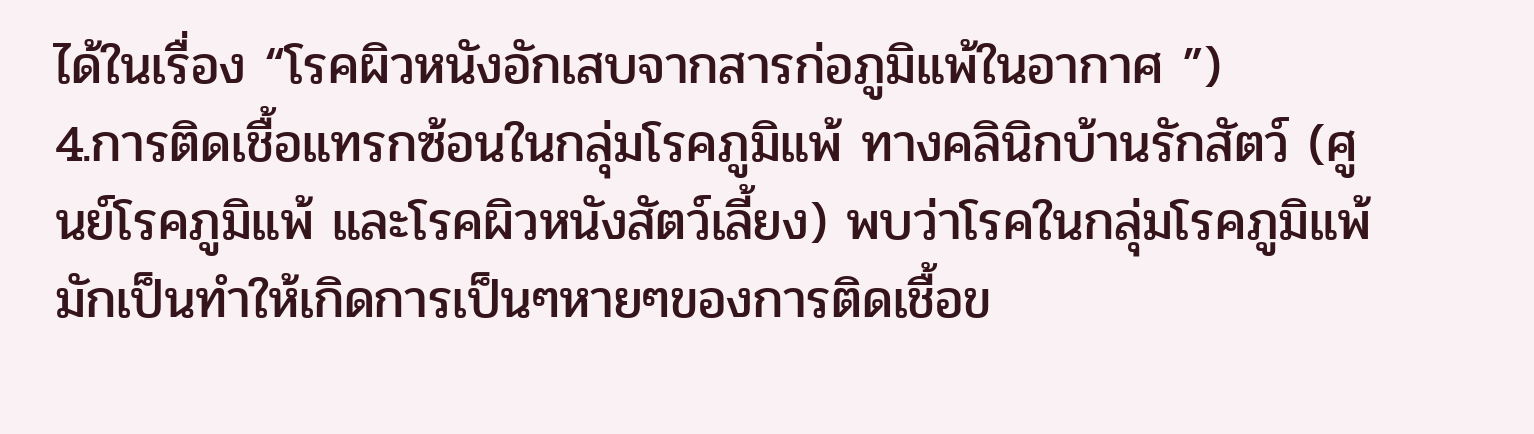ได้ในเรื่อง “โรคผิวหนังอักเสบจากสารก่อภูมิแพ้ในอากาศ ”)
4.การติดเชื้อแทรกซ้อนในกลุ่มโรคภูมิแพ้ ทางคลินิกบ้านรักสัตว์ (ศูนย์โรคภูมิแพ้ และโรคผิวหนังสัตว์เลี้ยง) พบว่าโรคในกลุ่มโรคภูมิแพ้ มักเป็นทำให้เกิดการเป็นๆหายๆของการติดเชื้อข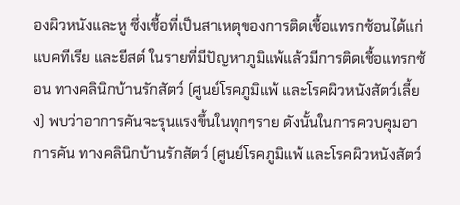องผิวหนังและหู ซึ่งเชื้อที่เป็นสาเหตุของการติดเชื้อแทรกซ้อนได้แก่ แบคทีเรีย และยีสต์ ในรายที่มีปัญหาภูมิแพ้แล้วมีการติดเชื้อแทรกซ้อน ทางคลินิกบ้านรักสัตว์ (ศูนย์โรคภูมิแพ้ และโรคผิวหนังสัตว์เลี้ยง) พบว่าอาการคันจะรุนแรงขึ้นในทุกๆราย ดังนั้นในการควบคุมอาการคัน ทางคลินิกบ้านรักสัตว์ (ศูนย์โรคภูมิแพ้ และโรคผิวหนังสัตว์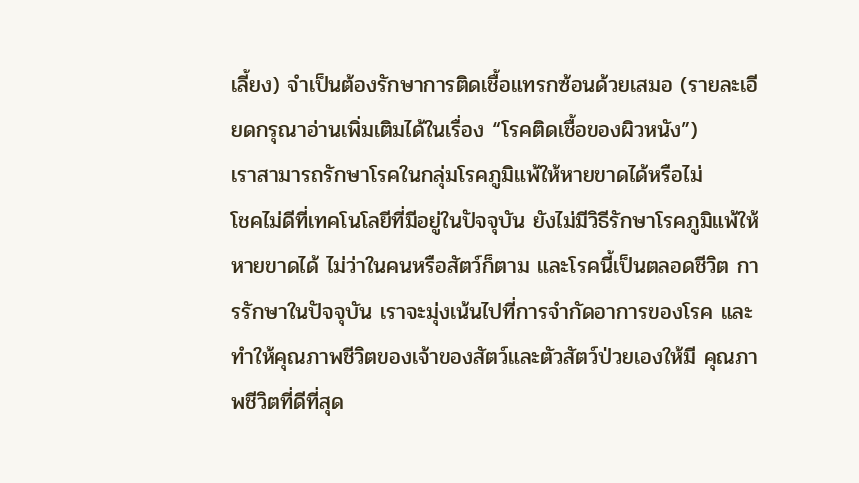เลี้ยง) จำเป็นต้องรักษาการติดเชื้อแทรกซ้อนด้วยเสมอ (รายละเอียดกรุณาอ่านเพิ่มเติมได้ในเรื่อง “โรคติดเชื้อของผิวหนัง”)
เราสามารถรักษาโรคในกลุ่มโรคภูมิแพ้ให้หายขาดได้หรือไม่
โชคไม่ดีที่เทคโนโลยีที่มีอยู่ในปัจจุบัน ยังไม่มีวิธีรักษาโรคภูมิแพ้ให้หายขาดได้ ไม่ว่าในคนหรือสัตว์ก็ตาม และโรคนี้เป็นตลอดชีวิต การรักษาในปัจจุบัน เราจะมุ่งเน้นไปที่การจำกัดอาการของโรค และทำให้คุณภาพชีวิตของเจ้าของสัตว์และตัวสัตว์ป่วยเองให้มี คุณภาพชีวิตที่ดีที่สุด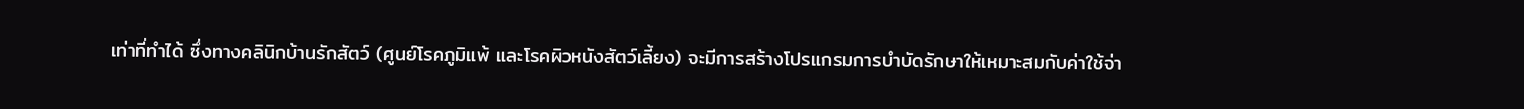เท่าที่ทำได้ ซึ่งทางคลินิกบ้านรักสัตว์ (ศูนย์โรคภูมิแพ้ และโรคผิวหนังสัตว์เลี้ยง) จะมีการสร้างโปรแกรมการบำบัดรักษาให้เหมาะสมกับค่าใช้จ่า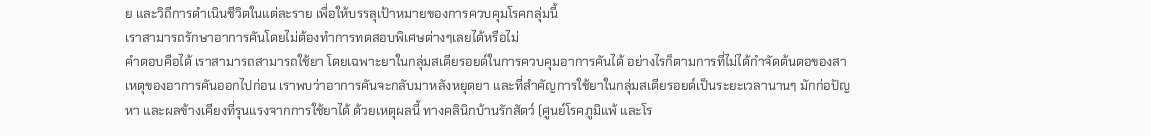ย และวิถีการดำเนินชีวิตในแต่ละราย เพื่อให้บรรลุเป้าหมายของการควบคุมโรคกลุ่มนี้
เราสามารถรักษาอาการคันโดยไม่ต้องทำการทดสอบพิเศษต่างๆเลยได้หรือไม่
คำตอบคือได้ เราสามารถสามารถใช้ยา โดยเฉพาะยาในกลุ่มสเตียรอยด์ในการควบคุมอาการคันได้ อย่างไรก็ตามการที่ไม่ได้กำจัดต้นตอของสาเหตุของอาการคันออกไปก่อน เราพบว่าอาการคันจะกลับมาหลังหยุดยา และที่สำคัญการใช้ยาในกลุ่มสเตียรอยด์เป็นระยะเวลานานๆ มักก่อปัญหา และผลข้างเคียงที่รุนแรงจากการใช้ยาได้ ด้วยเหตุผลนี้ ทางคลินิกบ้านรักสัตว์ (ศูนย์โรคภูมิแพ้ และโร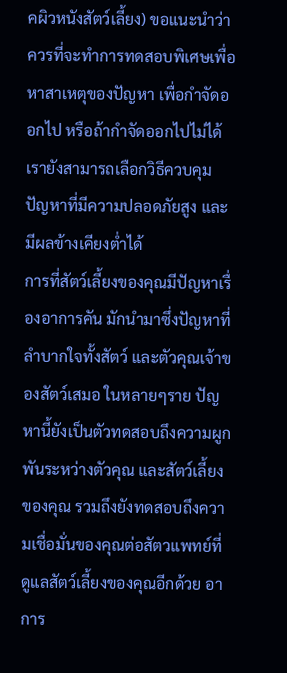คผิวหนังสัตว์เลี้ยง) ขอแนะนำว่าควรที่จะทำการทดสอบพิเศษเพื่อหาสาเหตุของปัญหา เพื่อกำจัดออกไป หรือถ้ากำจัดออกไปไม่ได้เรายังสามารถเลือกวิธีควบคุมปัญหาที่มีความปลอดภัยสูง และมีผลข้างเคียงต่ำได้
การที่สัตว์เลี้ยงของคุณมีปัญหาเรื่องอาการคัน มักนำมาซึ่งปัญหาที่ลำบากใจทั้งสัตว์ และตัวคุณเจ้าของสัตว์เสมอ ในหลายๆราย ปัญหานี้ยังเป็นตัวทดสอบถึงความผูกพันระหว่างตัวคุณ และสัตว์เลี้ยงของคุณ รวมถึงยังทดสอบถึงความเชื่อมั่นของคุณต่อสัตวแพทย์ที่ดูแลสัตว์เลี้ยงของคุณอีกด้วย อาการ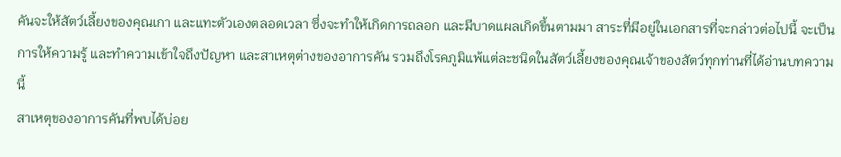คันจะให้สัตว์เลี้ยงของคุณเกา และแทะตัวเองตลอดเวลา ซึ่งจะทำให้เกิดการถลอก และมีบาดแผลเกิดขึ้นตามมา สาระที่มีอยู่ในเอกสารที่จะกล่าวต่อไปนี้ จะเป็นการให้ความรู้ และทำความเข้าใจถึงปัญหา และสาเหตุต่างของอาการคัน รวมถึงโรคภูมิแพ้แต่ละชนิดในสัตว์เลี้ยงของคุณเจ้าของสัตว์ทุกท่านที่ได้อ่านบทความนี้
สาเหตุของอาการคันที่พบได้บ่อย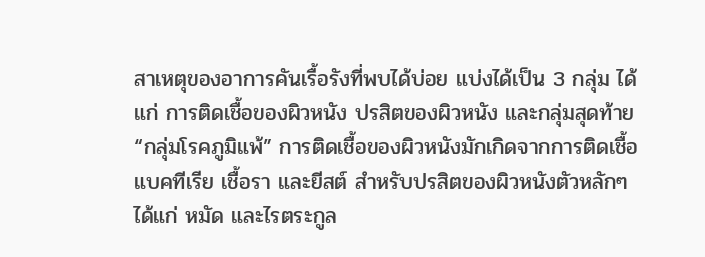สาเหตุของอาการคันเรื้อรังที่พบได้บ่อย แบ่งได้เป็น 3 กลุ่ม ได้แก่ การติดเชื้อของผิวหนัง ปรสิตของผิวหนัง และกลุ่มสุดท้าย “กลุ่มโรคภูมิแพ้” การติดเชื้อของผิวหนังมักเกิดจากการติดเชื้อแบคทีเรีย เชื้อรา และยีสต์ สำหรับปรสิตของผิวหนังตัวหลักๆได้แก่ หมัด และไรตระกูล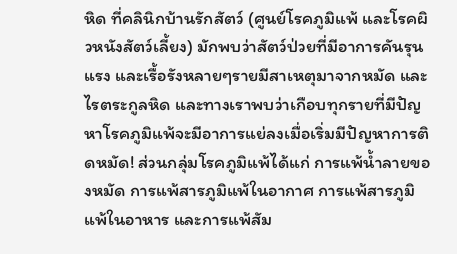หิด ที่คลินิกบ้านรักสัตว์ (ศูนย์โรคภูมิแพ้ และโรคผิวหนังสัตว์เลี้ยง) มักพบว่าสัตว์ป่วยที่มีอาการคันรุนแรง และเรื้อรังหลายๆรายมีสาเหตุมาจากหมัด และไรตระกูลหิด และทางเราพบว่าเกือบทุกรายที่มีปัญหาโรคภูมิแพ้จะมีอาการแย่ลงเมื่อเริ่มมีปัญหาการติดหมัด! ส่วนกลุ่มโรคภูมิแพ้ได้แก่ การแพ้น้ำลายของหมัด การแพ้สารภูมิแพ้ในอากาศ การแพ้สารภูมิแพ้ในอาหาร และการแพ้สัม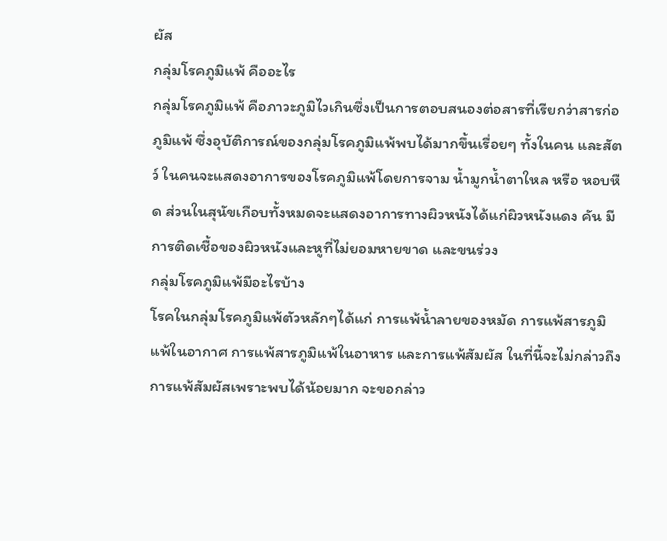ผัส
กลุ่มโรคภูมิแพ้ คืออะไร
กลุ่มโรคภูมิแพ้ คือภาวะภูมิไวเกินซึ่งเป็นการตอบสนองต่อสารที่เรียกว่าสารก่อภูมิแพ้ ซึ่งอุบัติการณ์ของกลุ่มโรคภูมิแพ้พบได้มากขึ้นเรื่อยๆ ทั้งในคน และสัตว์ ในคนจะแสดงอาการของโรคภูมิแพ้โดยการจาม น้ำมูกน้ำตาใหล หรือ หอบหืด ส่วนในสุนัขเกือบทั้งหมดจะแสดงอาการทางผิวหนังได้แก่ผิวหนังแดง คัน มีการติดเชื้อของผิวหนังและหูที่ไม่ยอมหายขาด และขนร่วง
กลุ่มโรคภูมิแพ้มีอะไรบ้าง
โรคในกลุ่มโรคภูมิแพ้ตัวหลักๆได้แก่ การแพ้น้ำลายของหมัด การแพ้สารภูมิแพ้ในอากาศ การแพ้สารภูมิแพ้ในอาหาร และการแพ้สัมผัส ในที่นี้จะไม่กล่าวถึงการแพ้สัมผัสเพราะพบได้น้อยมาก จะขอกล่าว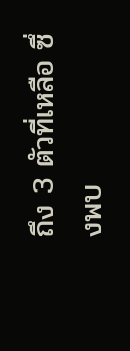ถึง 3 ตัวที่เหลือ ซึ่งพบ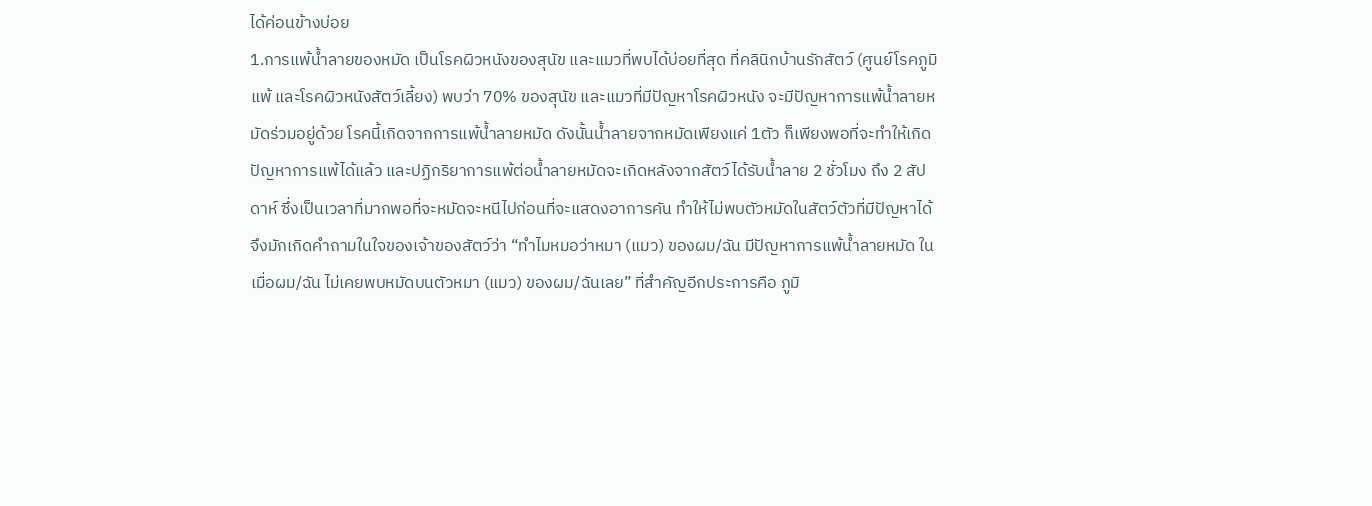ได้ค่อนข้างบ่อย
1.การแพ้น้ำลายของหมัด เป็นโรคผิวหนังของสุนัข และแมวที่พบได้บ่อยที่สุด ที่คลินิกบ้านรักสัตว์ (ศูนย์โรคภูมิแพ้ และโรคผิวหนังสัตว์เลี้ยง) พบว่า 70% ของสุนัข และแมวที่มีปัญหาโรคผิวหนัง จะมีปัญหาการแพ้น้ำลายหมัดร่วมอยู่ด้วย โรคนี้เกิดจากการแพ้น้ำลายหมัด ดังนั้นน้ำลายจากหมัดเพียงแค่ 1ตัว ก็เพียงพอที่จะทำให้เกิดปัญหาการแพ้ได้แล้ว และปฏิกริยาการแพ้ต่อน้ำลายหมัดจะเกิดหลังจากสัตว์ได้รับน้ำลาย 2 ชั่วโมง ถึง 2 สัปดาห์ ซึ่งเป็นเวลาที่มากพอที่จะหมัดจะหนีไปก่อนที่จะแสดงอาการคัน ทำให้ไม่พบตัวหมัดในสัตว์ตัวที่มีปัญหาได้ จึงมักเกิดคำถามในใจของเจ้าของสัตว์ว่า “ทำไมหมอว่าหมา (แมว) ของผม/ฉัน มีปัญหาการแพ้น้ำลายหมัด ในเมื่อผม/ฉัน ไม่เคยพบหมัดบนตัวหมา (แมว) ของผม/ฉันเลย” ที่สำคัญอีกประการคือ ภูมิ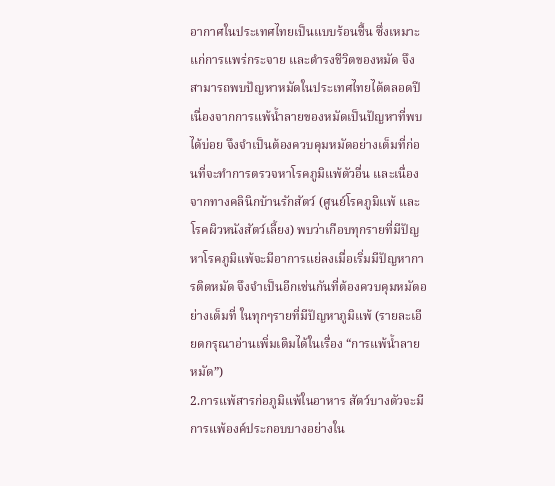อากาศในประเทศไทยเป็นแบบร้อนชื้น ซึ่งเหมาะแก่การแพร่กระจาย และดำรงชีวิตของหมัด จึงสามารถพบปัญหาหมัดในประเทศไทยได้ตลอดปี เนื่องจากการแพ้น้ำลายของหมัดเป็นปัญหาที่พบได้บ่อย จึงจำเป็นต้องควบคุมหมัดอย่างเต็มที่ก่อนที่จะทำการตรวจหาโรคภูมิแพ้ตัวอื่น และเนื่องจากทางคลินิกบ้านรักสัตว์ (ศูนย์โรคภูมิแพ้ และโรคผิวหนังสัตว์เลี้ยง) พบว่าเกือบทุกรายที่มีปัญหาโรคภูมิแพ้จะมีอาการแย่ลงเมื่อเริ่มมีปัญหาการติดหมัด จึงจำเป็นอีกเช่นกันที่ต้องควบคุมหมัดอย่างเต็มที่ ในทุกๆรายที่มีปัญหาภูมิแพ้ (รายละเอียดกรุณาอ่านเพิ่มเติมได้ในเรื่อง “การแพ้น้ำลายหมัด”)
2.การแพ้สารก่อภูมิแพ้ในอาหาร สัตว์บางตัวจะมีการแพ้องค์ประกอบบางอย่างใน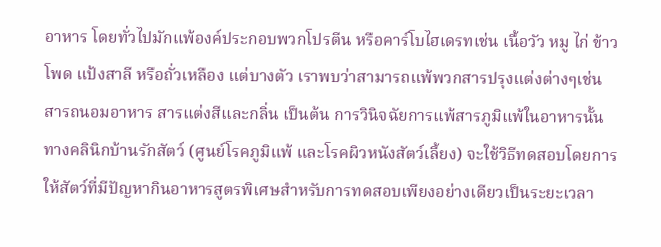อาหาร โดยทั่วไปมักแพ้องค์ประกอบพวกโปรตีน หรือคาร์โบไฮเดรทเช่น เนื้อวัว หมู ไก่ ข้าวโพด แป้งสาลี หรือถั่วเหลือง แต่บางตัว เราพบว่าสามารถแพ้พวกสารปรุงแต่งต่างๆเช่น สารถนอมอาหาร สารแต่งสีและกลิ่น เป็นต้น การวินิจฉัยการแพ้สารภูมิแพ้ในอาหารนั้น ทางคลินิกบ้านรักสัตว์ (ศูนย์โรคภูมิแพ้ และโรคผิวหนังสัตว์เลี้ยง) จะใช้วิธีทดสอบโดยการให้สัตว์ที่มีปัญหากินอาหารสูตรพิเศษสำหรับการทดสอบเพียงอย่างเดียวเป็นระยะเวลา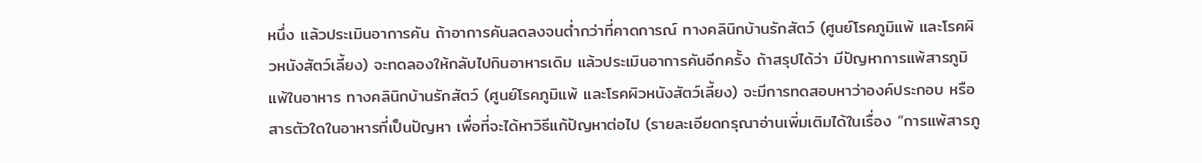หนึ่ง แล้วประเมินอาการคัน ถ้าอาการคันลดลงจนต่ำกว่าที่คาดการณ์ ทางคลินิกบ้านรักสัตว์ (ศูนย์โรคภูมิแพ้ และโรคผิวหนังสัตว์เลี้ยง) จะทดลองให้กลับไปกินอาหารเดิม แล้วประเมินอาการคันอีกครั้ง ถ้าสรุปได้ว่า มีปัญหาการแพ้สารภูมิแพ้ในอาหาร ทางคลินิกบ้านรักสัตว์ (ศูนย์โรคภูมิแพ้ และโรคผิวหนังสัตว์เลี้ยง) จะมีการทดสอบหาว่าองค์ประกอบ หรือสารตัวใดในอาหารที่เป็นปัญหา เพื่อที่จะได้หาวิธีแก้ปัญหาต่อไป (รายละเอียดกรุณาอ่านเพิ่มเติมได้ในเรื่อง “การแพ้สารภู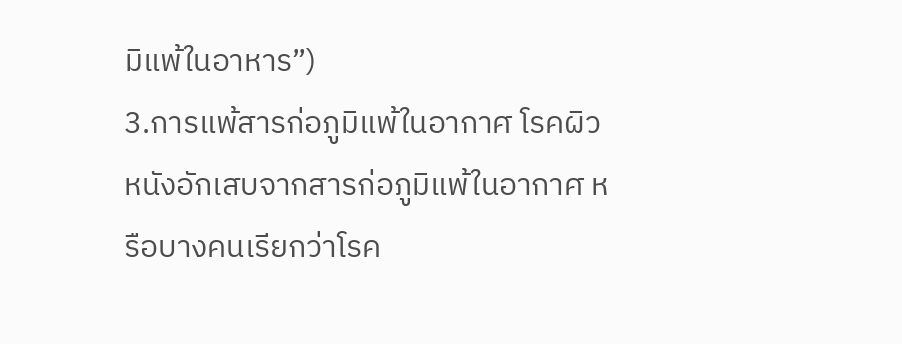มิแพ้ในอาหาร”)
3.การแพ้สารก่อภูมิแพ้ในอากาศ โรคผิวหนังอักเสบจากสารก่อภูมิแพ้ในอากาศ หรือบางคนเรียกว่าโรค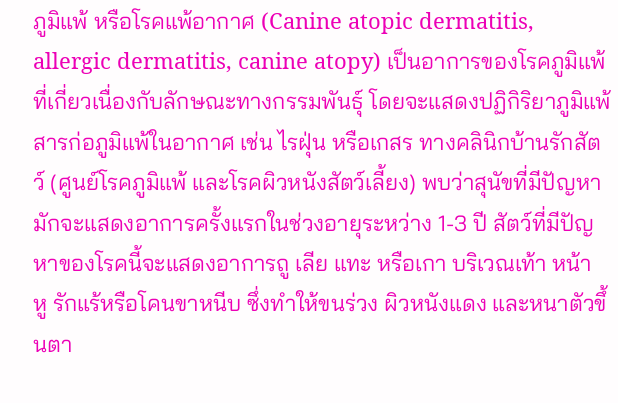ภูมิแพ้ หรือโรคแพ้อากาศ (Canine atopic dermatitis, allergic dermatitis, canine atopy) เป็นอาการของโรคภูมิแพ้ที่เกี่ยวเนื่องกับลักษณะทางกรรมพันธุ์ โดยจะแสดงปฏิกิริยาภูมิแพ้สารก่อภูมิแพ้ในอากาศ เช่น ไรฝุ่น หรือเกสร ทางคลินิกบ้านรักสัตว์ (ศูนย์โรคภูมิแพ้ และโรคผิวหนังสัตว์เลี้ยง) พบว่าสุนัขที่มีปัญหามักจะแสดงอาการครั้งแรกในช่วงอายุระหว่าง 1-3 ปี สัตว์ที่มีปัญหาของโรคนี้จะแสดงอาการถู เลีย แทะ หรือเกา บริเวณเท้า หน้า หู รักแร้หรือโคนขาหนีบ ซึ่งทำให้ขนร่วง ผิวหนังแดง และหนาตัวขึ้นตา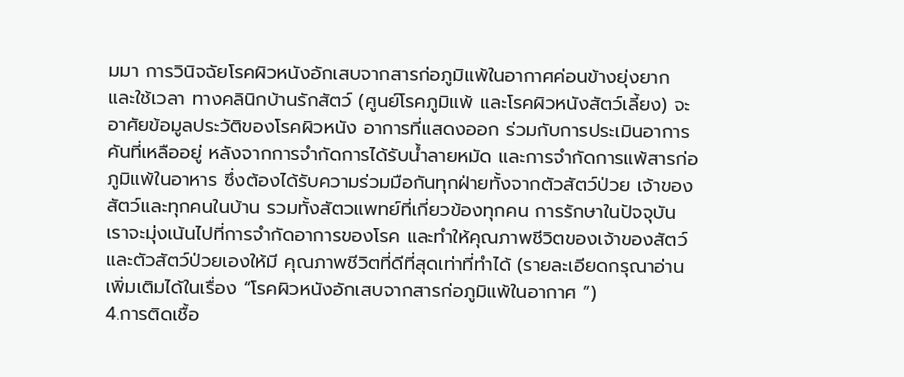มมา การวินิจฉัยโรคผิวหนังอักเสบจากสารก่อภูมิแพ้ในอากาศค่อนข้างยุ่งยาก และใช้เวลา ทางคลินิกบ้านรักสัตว์ (ศูนย์โรคภูมิแพ้ และโรคผิวหนังสัตว์เลี้ยง) จะอาศัยข้อมูลประวัติของโรคผิวหนัง อาการที่แสดงออก ร่วมกับการประเมินอาการคันที่เหลืออยู่ หลังจากการจำกัดการได้รับน้ำลายหมัด และการจำกัดการแพ้สารก่อภูมิแพ้ในอาหาร ซึ่งต้องได้รับความร่วมมือกันทุกฝ่ายทั้งจากตัวสัตว์ป่วย เจ้าของสัตว์และทุกคนในบ้าน รวมทั้งสัตวแพทย์ที่เกี่ยวข้องทุกคน การรักษาในปัจจุบัน เราจะมุ่งเน้นไปที่การจำกัดอาการของโรค และทำให้คุณภาพชีวิตของเจ้าของสัตว์ และตัวสัตว์ป่วยเองให้มี คุณภาพชีวิตที่ดีที่สุดเท่าที่ทำได้ (รายละเอียดกรุณาอ่านเพิ่มเติมได้ในเรื่อง “โรคผิวหนังอักเสบจากสารก่อภูมิแพ้ในอากาศ ”)
4.การติดเชื้อ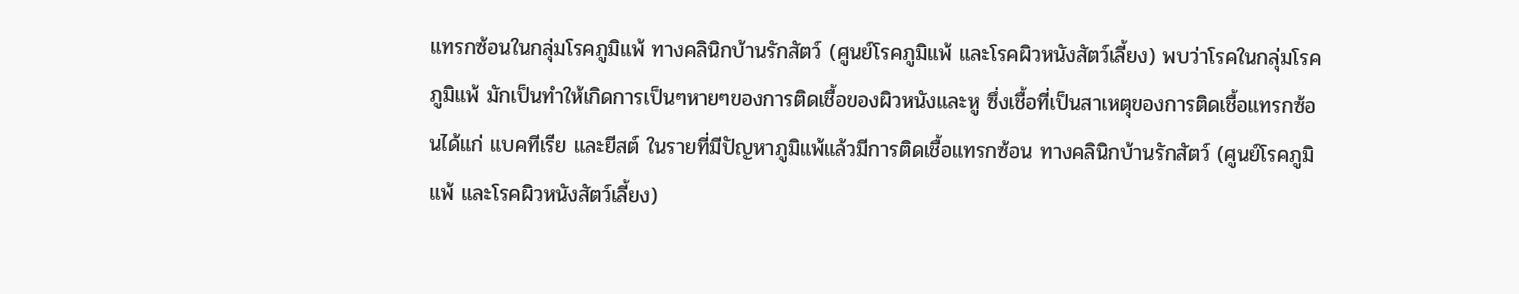แทรกซ้อนในกลุ่มโรคภูมิแพ้ ทางคลินิกบ้านรักสัตว์ (ศูนย์โรคภูมิแพ้ และโรคผิวหนังสัตว์เลี้ยง) พบว่าโรคในกลุ่มโรคภูมิแพ้ มักเป็นทำให้เกิดการเป็นๆหายๆของการติดเชื้อของผิวหนังและหู ซึ่งเชื้อที่เป็นสาเหตุของการติดเชื้อแทรกซ้อนได้แก่ แบคทีเรีย และยีสต์ ในรายที่มีปัญหาภูมิแพ้แล้วมีการติดเชื้อแทรกซ้อน ทางคลินิกบ้านรักสัตว์ (ศูนย์โรคภูมิแพ้ และโรคผิวหนังสัตว์เลี้ยง)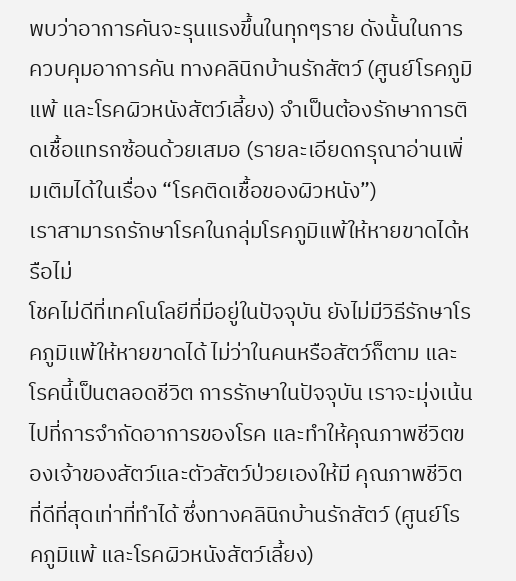พบว่าอาการคันจะรุนแรงขึ้นในทุกๆราย ดังนั้นในการควบคุมอาการคัน ทางคลินิกบ้านรักสัตว์ (ศูนย์โรคภูมิแพ้ และโรคผิวหนังสัตว์เลี้ยง) จำเป็นต้องรักษาการติดเชื้อแทรกซ้อนด้วยเสมอ (รายละเอียดกรุณาอ่านเพิ่มเติมได้ในเรื่อง “โรคติดเชื้อของผิวหนัง”)
เราสามารถรักษาโรคในกลุ่มโรคภูมิแพ้ให้หายขาดได้หรือไม่
โชคไม่ดีที่เทคโนโลยีที่มีอยู่ในปัจจุบัน ยังไม่มีวิธีรักษาโรคภูมิแพ้ให้หายขาดได้ ไม่ว่าในคนหรือสัตว์ก็ตาม และโรคนี้เป็นตลอดชีวิต การรักษาในปัจจุบัน เราจะมุ่งเน้นไปที่การจำกัดอาการของโรค และทำให้คุณภาพชีวิตของเจ้าของสัตว์และตัวสัตว์ป่วยเองให้มี คุณภาพชีวิตที่ดีที่สุดเท่าที่ทำได้ ซึ่งทางคลินิกบ้านรักสัตว์ (ศูนย์โรคภูมิแพ้ และโรคผิวหนังสัตว์เลี้ยง)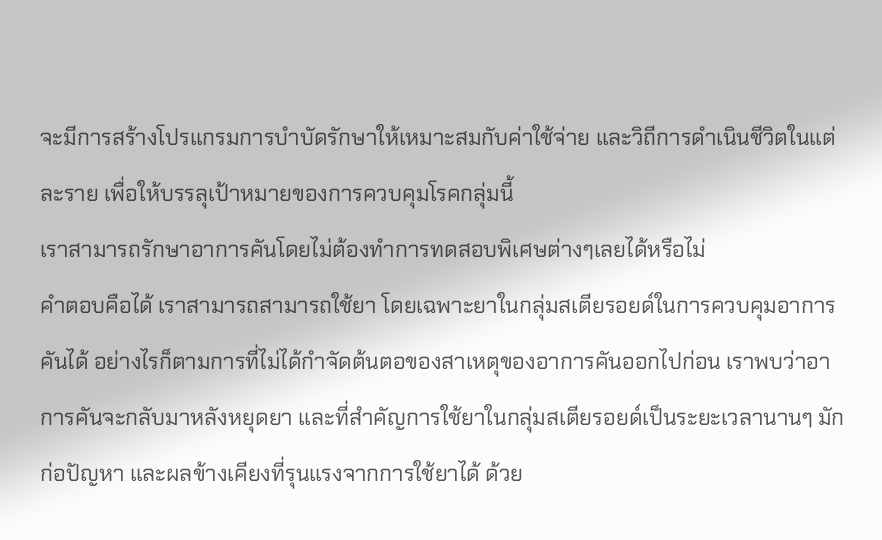จะมีการสร้างโปรแกรมการบำบัดรักษาให้เหมาะสมกับค่าใช้จ่าย และวิถีการดำเนินชีวิตในแต่ละราย เพื่อให้บรรลุเป้าหมายของการควบคุมโรคกลุ่มนี้
เราสามารถรักษาอาการคันโดยไม่ต้องทำการทดสอบพิเศษต่างๆเลยได้หรือไม่
คำตอบคือได้ เราสามารถสามารถใช้ยา โดยเฉพาะยาในกลุ่มสเตียรอยด์ในการควบคุมอาการคันได้ อย่างไรก็ตามการที่ไม่ได้กำจัดต้นตอของสาเหตุของอาการคันออกไปก่อน เราพบว่าอาการคันจะกลับมาหลังหยุดยา และที่สำคัญการใช้ยาในกลุ่มสเตียรอยด์เป็นระยะเวลานานๆ มักก่อปัญหา และผลข้างเคียงที่รุนแรงจากการใช้ยาได้ ด้วย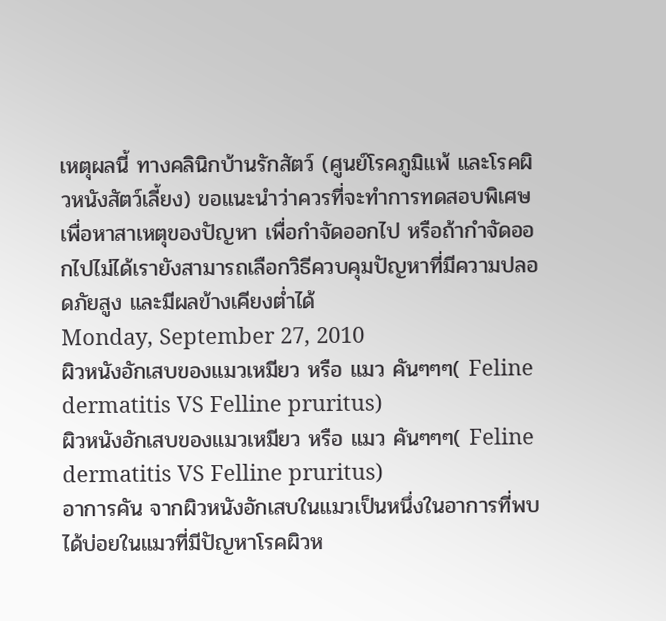เหตุผลนี้ ทางคลินิกบ้านรักสัตว์ (ศูนย์โรคภูมิแพ้ และโรคผิวหนังสัตว์เลี้ยง) ขอแนะนำว่าควรที่จะทำการทดสอบพิเศษเพื่อหาสาเหตุของปัญหา เพื่อกำจัดออกไป หรือถ้ากำจัดออกไปไม่ได้เรายังสามารถเลือกวิธีควบคุมปัญหาที่มีความปลอดภัยสูง และมีผลข้างเคียงต่ำได้
Monday, September 27, 2010
ผิวหนังอักเสบของแมวเหมียว หรือ แมว คันๆๆๆ( Feline dermatitis VS Felline pruritus)
ผิวหนังอักเสบของแมวเหมียว หรือ แมว คันๆๆๆ( Feline dermatitis VS Felline pruritus)
อาการคัน จากผิวหนังอักเสบในแมวเป็นหนึ่งในอาการที่พบได้บ่อยในแมวที่มีปัญหาโรคผิวห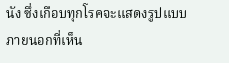นัง ซึ่งเกือบทุกโรคจะแสดงรูปแบบภายนอกที่เห็น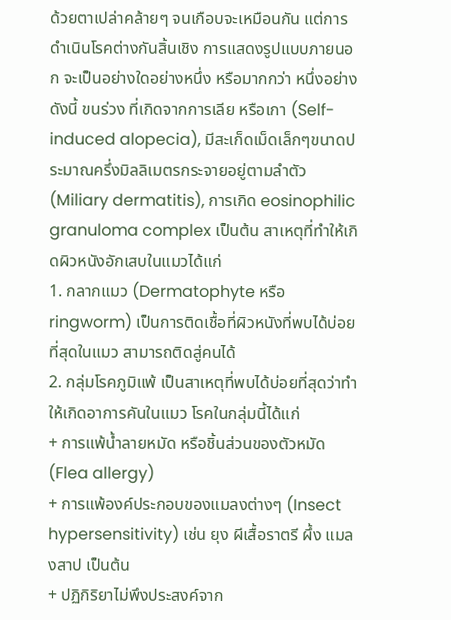ด้วยตาเปล่าคล้ายๆ จนเกือบจะเหมือนกัน แต่การดำเนินโรคต่างกันสิ้นเชิง การแสดงรูปแบบภายนอก จะเป็นอย่างใดอย่างหนึ่ง หรือมากกว่า หนึ่งอย่างดังนี้ ขนร่วง ที่เกิดจากการเลีย หรือเกา (Self-induced alopecia), มีสะเก็ดเม็ดเล็กๆขนาดประมาณครึ่งมิลลิเมตรกระจายอยู่ตามลำตัว (Miliary dermatitis), การเกิด eosinophilic granuloma complex เป็นต้น สาเหตุที่ทำให้เกิดผิวหนังอักเสบในแมวได้แก่
1. กลากแมว (Dermatophyte หรือ ringworm) เป็นการติดเชื้อที่ผิวหนังที่พบได้บ่อยที่สุดในแมว สามารถติดสู่คนได้
2. กลุ่มโรคภูมิแพ้ เป็นสาเหตุที่พบได้บ่อยที่สุดว่าทำให้เกิดอาการคันในแมว โรคในกลุ่มนี้ได้แก่
+ การแพ้น้ำลายหมัด หรือชิ้นส่วนของตัวหมัด (Flea allergy)
+ การแพ้องค์ประกอบของแมลงต่างๆ (Insect hypersensitivity) เช่น ยุง ผีเสื้อราตรี ผึ้ง แมลงสาป เป็นต้น
+ ปฏิกิริยาไม่พึงประสงค์จาก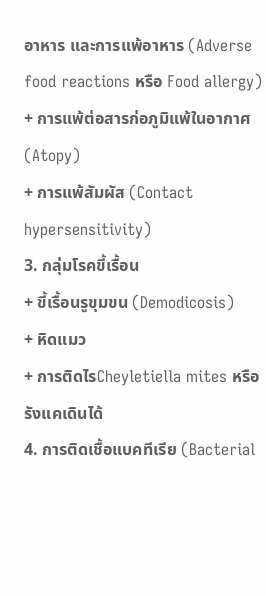อาหาร และการแพ้อาหาร (Adverse food reactions หรือ Food allergy)
+ การแพ้ต่อสารก่อภูมิแพ้ในอากาศ (Atopy)
+ การแพ้สัมผัส (Contact hypersensitivity)
3. กลุ่มโรคขี้เรื้อน
+ ขี้เรื้อนรูขุมขน (Demodicosis)
+ หิดแมว
+ การติดไรCheyletiella mites หรือรังแคเดินได้
4. การติดเชื้อแบคทีเรีย (Bacterial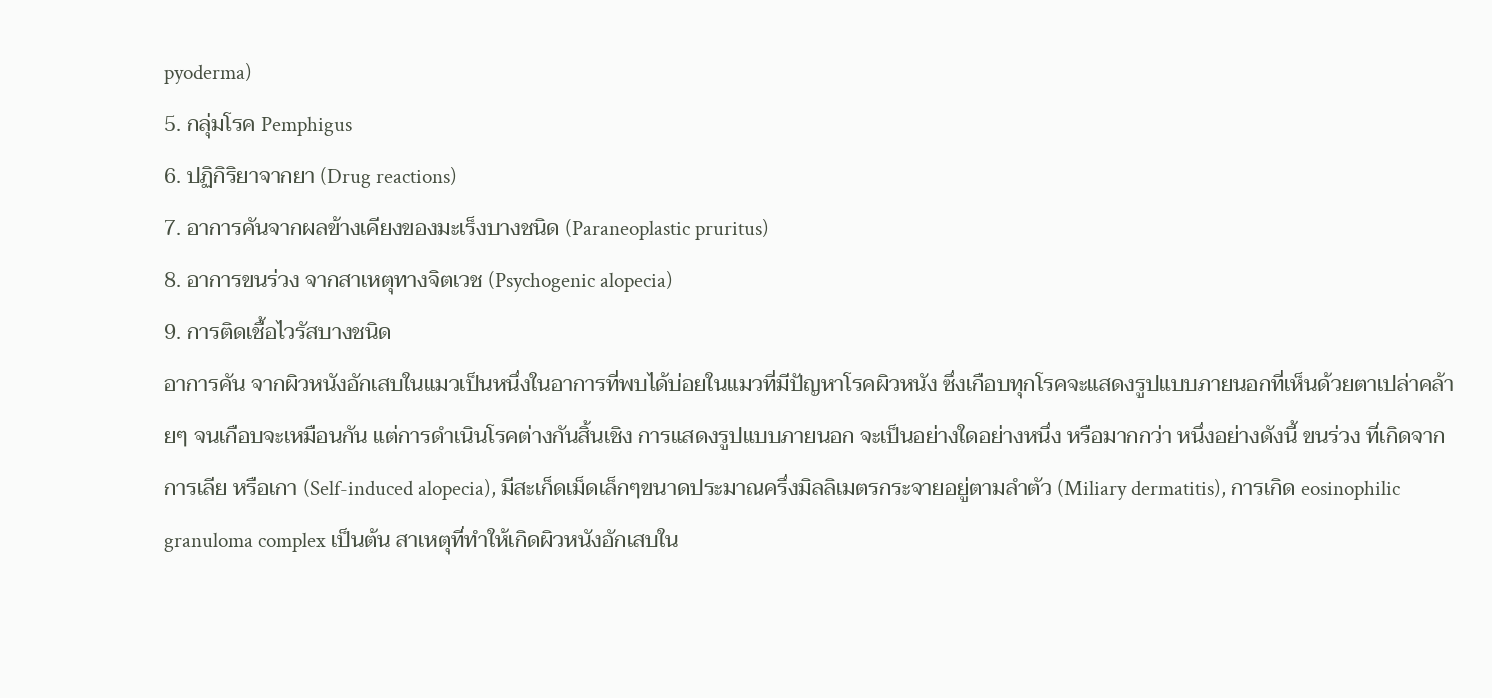pyoderma)
5. กลุ่มโรค Pemphigus
6. ปฏิกิริยาจากยา (Drug reactions)
7. อาการคันจากผลข้างเคียงของมะเร็งบางชนิด (Paraneoplastic pruritus)
8. อาการขนร่วง จากสาเหตุทางจิตเวช (Psychogenic alopecia)
9. การติดเชื้อไวรัสบางชนิด
อาการคัน จากผิวหนังอักเสบในแมวเป็นหนึ่งในอาการที่พบได้บ่อยในแมวที่มีปัญหาโรคผิวหนัง ซึ่งเกือบทุกโรคจะแสดงรูปแบบภายนอกที่เห็นด้วยตาเปล่าคล้ายๆ จนเกือบจะเหมือนกัน แต่การดำเนินโรคต่างกันสิ้นเชิง การแสดงรูปแบบภายนอก จะเป็นอย่างใดอย่างหนึ่ง หรือมากกว่า หนึ่งอย่างดังนี้ ขนร่วง ที่เกิดจากการเลีย หรือเกา (Self-induced alopecia), มีสะเก็ดเม็ดเล็กๆขนาดประมาณครึ่งมิลลิเมตรกระจายอยู่ตามลำตัว (Miliary dermatitis), การเกิด eosinophilic granuloma complex เป็นต้น สาเหตุที่ทำให้เกิดผิวหนังอักเสบใน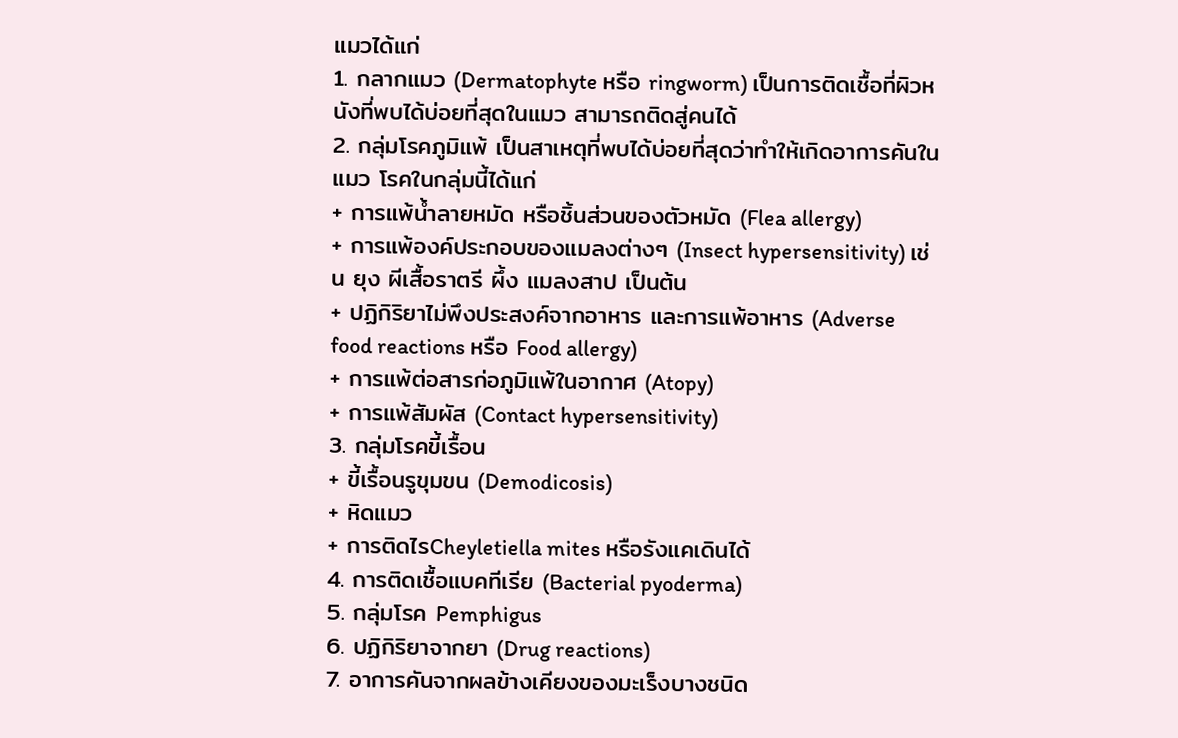แมวได้แก่
1. กลากแมว (Dermatophyte หรือ ringworm) เป็นการติดเชื้อที่ผิวหนังที่พบได้บ่อยที่สุดในแมว สามารถติดสู่คนได้
2. กลุ่มโรคภูมิแพ้ เป็นสาเหตุที่พบได้บ่อยที่สุดว่าทำให้เกิดอาการคันในแมว โรคในกลุ่มนี้ได้แก่
+ การแพ้น้ำลายหมัด หรือชิ้นส่วนของตัวหมัด (Flea allergy)
+ การแพ้องค์ประกอบของแมลงต่างๆ (Insect hypersensitivity) เช่น ยุง ผีเสื้อราตรี ผึ้ง แมลงสาป เป็นต้น
+ ปฏิกิริยาไม่พึงประสงค์จากอาหาร และการแพ้อาหาร (Adverse food reactions หรือ Food allergy)
+ การแพ้ต่อสารก่อภูมิแพ้ในอากาศ (Atopy)
+ การแพ้สัมผัส (Contact hypersensitivity)
3. กลุ่มโรคขี้เรื้อน
+ ขี้เรื้อนรูขุมขน (Demodicosis)
+ หิดแมว
+ การติดไรCheyletiella mites หรือรังแคเดินได้
4. การติดเชื้อแบคทีเรีย (Bacterial pyoderma)
5. กลุ่มโรค Pemphigus
6. ปฏิกิริยาจากยา (Drug reactions)
7. อาการคันจากผลข้างเคียงของมะเร็งบางชนิด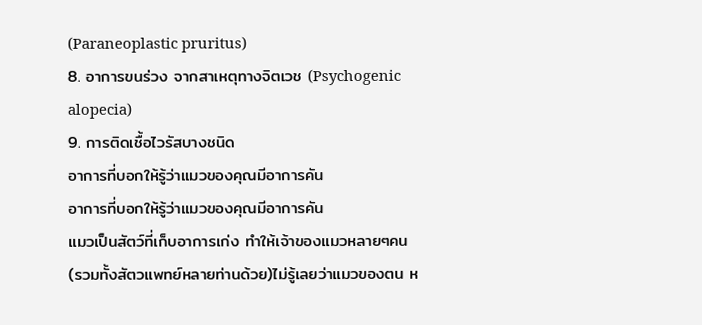(Paraneoplastic pruritus)
8. อาการขนร่วง จากสาเหตุทางจิตเวช (Psychogenic alopecia)
9. การติดเชื้อไวรัสบางชนิด
อาการที่บอกให้รู้ว่าแมวของคุณมีอาการคัน
อาการที่บอกให้รู้ว่าแมวของคุณมีอาการคัน
แมวเป็นสัตว์ที่เก็บอาการเก่ง ทำให้เจ้าของแมวหลายๆคน (รวมทั้งสัตวแพทย์หลายท่านด้วย)ไม่รู้เลยว่าแมวของตน ห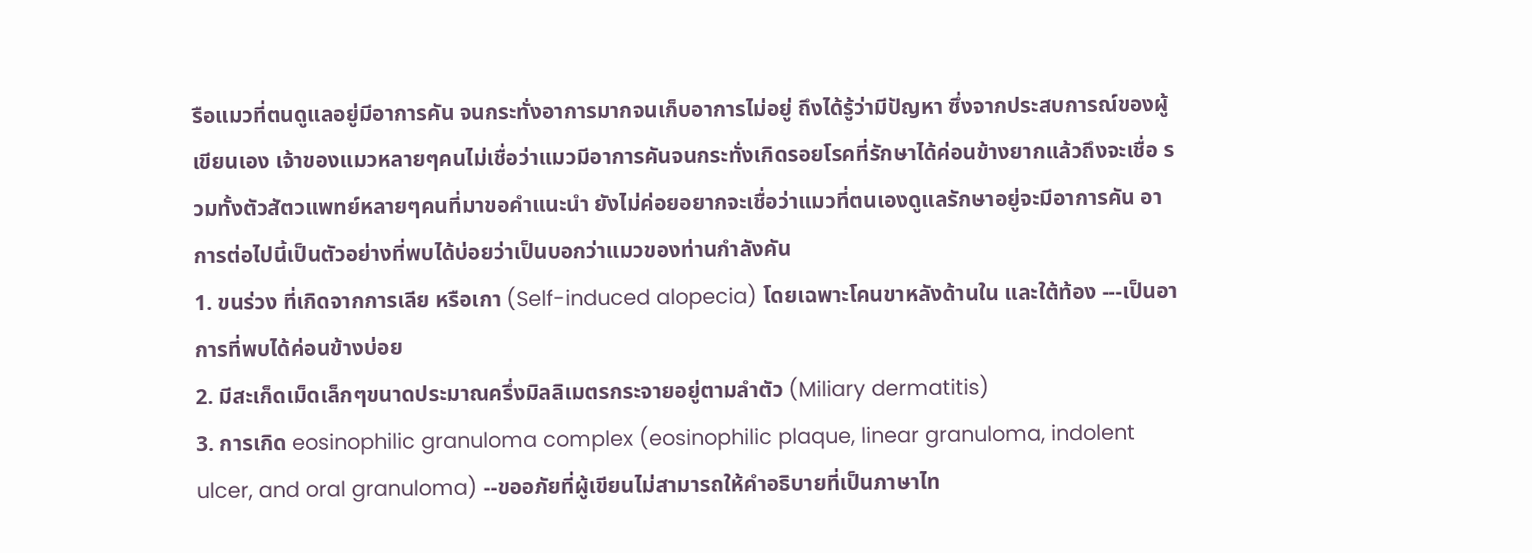รือแมวที่ตนดูแลอยู่มีอาการคัน จนกระทั่งอาการมากจนเก็บอาการไม่อยู่ ถึงได้รู้ว่ามีปัญหา ซึ่งจากประสบการณ์ของผู้เขียนเอง เจ้าของแมวหลายๆคนไม่เชื่อว่าแมวมีอาการคันจนกระทั่งเกิดรอยโรคที่รักษาได้ค่อนข้างยากแล้วถึงจะเชื่อ รวมทั้งตัวสัตวแพทย์หลายๆคนที่มาขอคำแนะนำ ยังไม่ค่อยอยากจะเชื่อว่าแมวที่ตนเองดูแลรักษาอยู่จะมีอาการคัน อาการต่อไปนี้เป็นตัวอย่างที่พบได้บ่อยว่าเป็นบอกว่าแมวของท่านกำลังคัน
1. ขนร่วง ที่เกิดจากการเลีย หรือเกา (Self-induced alopecia) โดยเฉพาะโคนขาหลังด้านใน และใต้ท้อง ---เป็นอาการที่พบได้ค่อนข้างบ่อย
2. มีสะเก็ดเม็ดเล็กๆขนาดประมาณครึ่งมิลลิเมตรกระจายอยู่ตามลำตัว (Miliary dermatitis)
3. การเกิด eosinophilic granuloma complex (eosinophilic plaque, linear granuloma, indolent ulcer, and oral granuloma) --ขออภัยที่ผู้เขียนไม่สามารถให้คำอธิบายที่เป็นภาษาไท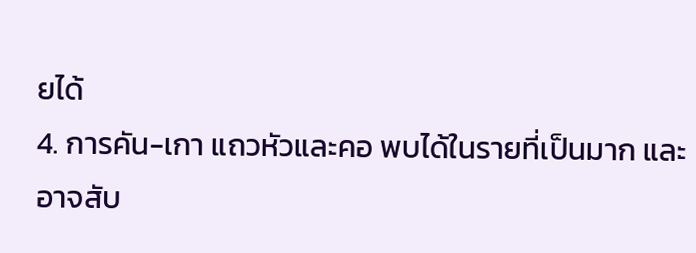ยได้
4. การคัน-เกา แถวหัวและคอ พบได้ในรายที่เป็นมาก และอาจสับ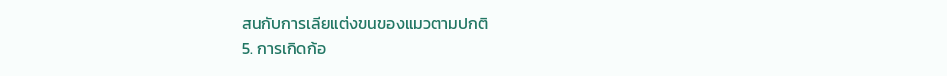สนกับการเลียแต่งขนของแมวตามปกติ
5. การเกิดก้อ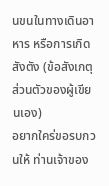นขนในทางเดินอาหาร หรือการเกิดสังตัง (ข้อสังเกตุส่วนตัวของผู้เขียนเอง)
อยากใคร่ขอรบกวนให้ ท่านเจ้าของ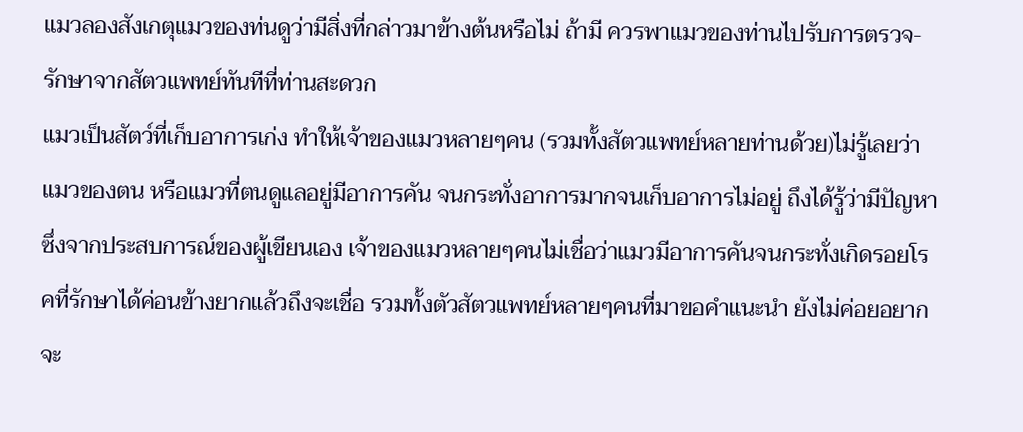แมวลองสังเกตุแมวของท่นดูว่ามีสิ่งที่กล่าวมาข้างต้นหรือไม่ ถ้ามี ควรพาแมวของท่านไปรับการตรวจ-รักษาจากสัตวแพทย์ทันทีที่ท่านสะดวก
แมวเป็นสัตว์ที่เก็บอาการเก่ง ทำให้เจ้าของแมวหลายๆคน (รวมทั้งสัตวแพทย์หลายท่านด้วย)ไม่รู้เลยว่าแมวของตน หรือแมวที่ตนดูแลอยู่มีอาการคัน จนกระทั่งอาการมากจนเก็บอาการไม่อยู่ ถึงได้รู้ว่ามีปัญหา ซึ่งจากประสบการณ์ของผู้เขียนเอง เจ้าของแมวหลายๆคนไม่เชื่อว่าแมวมีอาการคันจนกระทั่งเกิดรอยโรคที่รักษาได้ค่อนข้างยากแล้วถึงจะเชื่อ รวมทั้งตัวสัตวแพทย์หลายๆคนที่มาขอคำแนะนำ ยังไม่ค่อยอยากจะ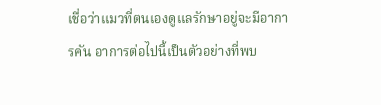เชื่อว่าแมวที่ตนเองดูแลรักษาอยู่จะมีอาการคัน อาการต่อไปนี้เป็นตัวอย่างที่พบ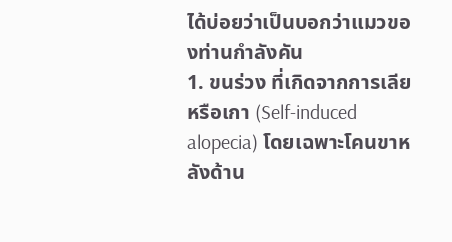ได้บ่อยว่าเป็นบอกว่าแมวของท่านกำลังคัน
1. ขนร่วง ที่เกิดจากการเลีย หรือเกา (Self-induced alopecia) โดยเฉพาะโคนขาหลังด้าน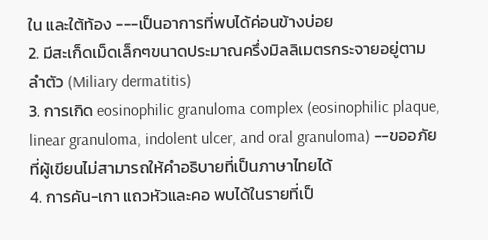ใน และใต้ท้อง ---เป็นอาการที่พบได้ค่อนข้างบ่อย
2. มีสะเก็ดเม็ดเล็กๆขนาดประมาณครึ่งมิลลิเมตรกระจายอยู่ตามลำตัว (Miliary dermatitis)
3. การเกิด eosinophilic granuloma complex (eosinophilic plaque, linear granuloma, indolent ulcer, and oral granuloma) --ขออภัยที่ผู้เขียนไม่สามารถให้คำอธิบายที่เป็นภาษาไทยได้
4. การคัน-เกา แถวหัวและคอ พบได้ในรายที่เป็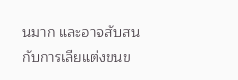นมาก และอาจสับสนกับการเลียแต่งขนข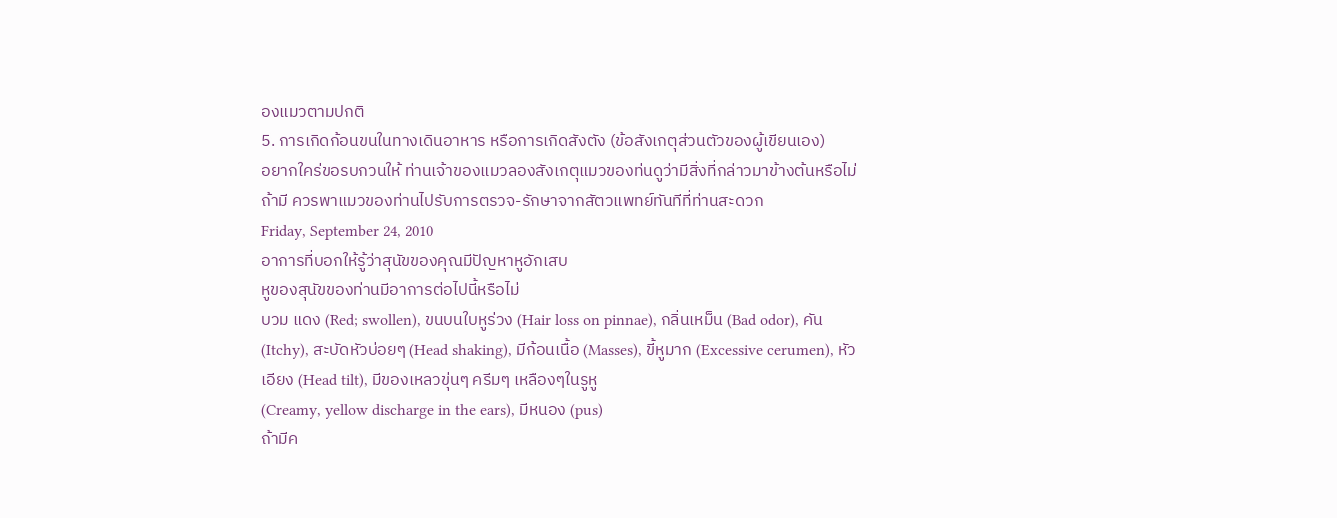องแมวตามปกติ
5. การเกิดก้อนขนในทางเดินอาหาร หรือการเกิดสังตัง (ข้อสังเกตุส่วนตัวของผู้เขียนเอง)
อยากใคร่ขอรบกวนให้ ท่านเจ้าของแมวลองสังเกตุแมวของท่นดูว่ามีสิ่งที่กล่าวมาข้างต้นหรือไม่ ถ้ามี ควรพาแมวของท่านไปรับการตรวจ-รักษาจากสัตวแพทย์ทันทีที่ท่านสะดวก
Friday, September 24, 2010
อาการที่บอกให้รู้ว่าสุนัขของคุณมีปัญหาหูอักเสบ
หูของสุนัขของท่านมีอาการต่อไปนี้หรือไม่
บวม แดง (Red; swollen), ขนบนใบหูร่วง (Hair loss on pinnae), กลิ่นเหม็น (Bad odor), คัน (Itchy), สะบัดหัวบ่อยๆ (Head shaking), มีก้อนเนื้อ (Masses), ขี้หูมาก (Excessive cerumen), หัวเอียง (Head tilt), มีของเหลวขุ่นๆ ครีมๆ เหลืองๆในรูหู
(Creamy, yellow discharge in the ears), มีหนอง (pus)
ถ้ามีค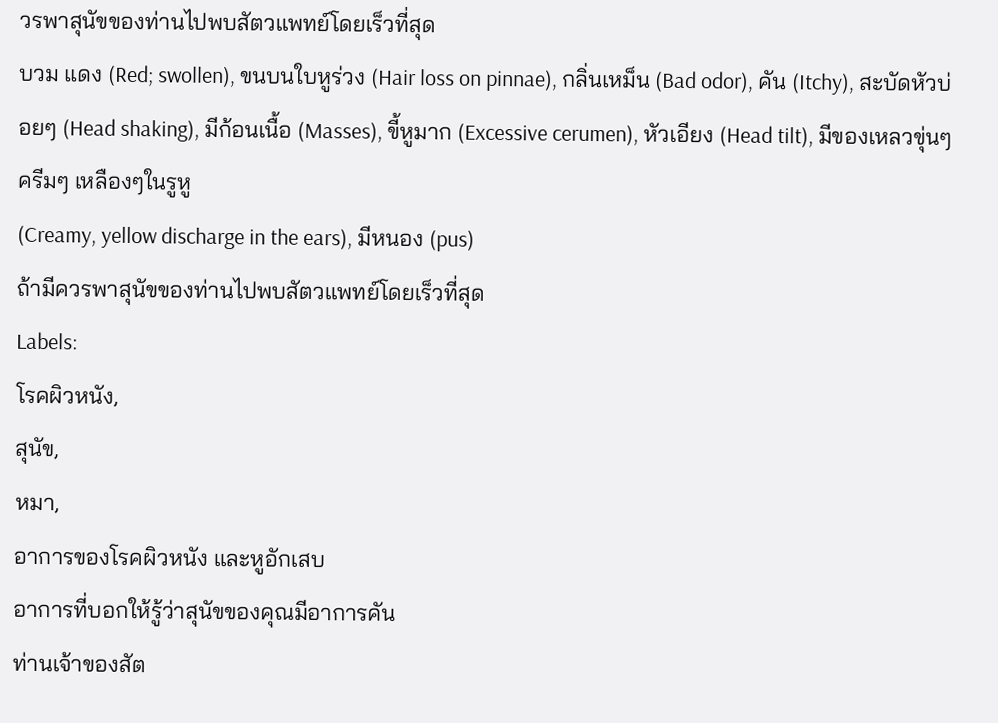วรพาสุนัขของท่านไปพบสัตวแพทย์โดยเร็วที่สุด
บวม แดง (Red; swollen), ขนบนใบหูร่วง (Hair loss on pinnae), กลิ่นเหม็น (Bad odor), คัน (Itchy), สะบัดหัวบ่อยๆ (Head shaking), มีก้อนเนื้อ (Masses), ขี้หูมาก (Excessive cerumen), หัวเอียง (Head tilt), มีของเหลวขุ่นๆ ครีมๆ เหลืองๆในรูหู
(Creamy, yellow discharge in the ears), มีหนอง (pus)
ถ้ามีควรพาสุนัขของท่านไปพบสัตวแพทย์โดยเร็วที่สุด
Labels:
โรคผิวหนัง,
สุนัข,
หมา,
อาการของโรคผิวหนัง และหูอักเสบ
อาการที่บอกให้รู้ว่าสุนัขของคุณมีอาการคัน
ท่านเจ้าของสัต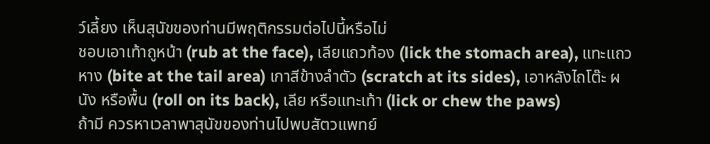ว์เลี้ยง เห็นสุนัขของท่านมีพฤติกรรมต่อไปนี้หรือไม่
ชอบเอาเท้าถูหน้า (rub at the face), เลียแถวท้อง (lick the stomach area), แทะแถวหาง (bite at the tail area) เกาสีข้างลำตัว (scratch at its sides), เอาหลังไถโต๊ะ ผนัง หรือพื้น (roll on its back), เลีย หรือแทะเท้า (lick or chew the paws)
ถ้ามี ควรหาเวลาพาสุนัขของท่านไปพบสัตวแพทย์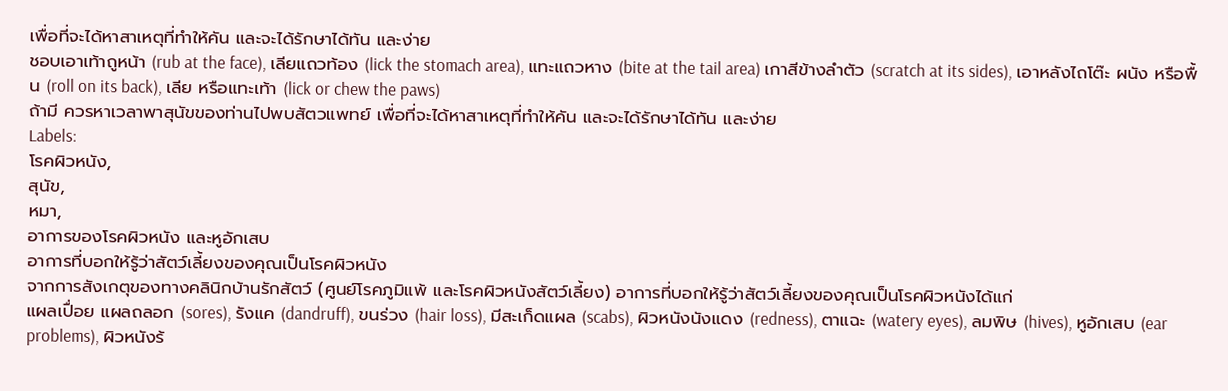เพื่อที่จะได้หาสาเหตุที่ทำให้คัน และจะได้รักษาได้ทัน และง่าย
ชอบเอาเท้าถูหน้า (rub at the face), เลียแถวท้อง (lick the stomach area), แทะแถวหาง (bite at the tail area) เกาสีข้างลำตัว (scratch at its sides), เอาหลังไถโต๊ะ ผนัง หรือพื้น (roll on its back), เลีย หรือแทะเท้า (lick or chew the paws)
ถ้ามี ควรหาเวลาพาสุนัขของท่านไปพบสัตวแพทย์ เพื่อที่จะได้หาสาเหตุที่ทำให้คัน และจะได้รักษาได้ทัน และง่าย
Labels:
โรคผิวหนัง,
สุนัข,
หมา,
อาการของโรคผิวหนัง และหูอักเสบ
อาการที่บอกให้รู้ว่าสัตว์เลี้ยงของคุณเป็นโรคผิวหนัง
จากการสังเกตุของทางคลินิกบ้านรักสัตว์ (ศูนย์โรคภูมิแพ้ และโรคผิวหนังสัตว์เลี้ยง) อาการที่บอกให้รู้ว่าสัตว์เลี้ยงของคุณเป็นโรคผิวหนังได้แก่
แผลเปื่อย แผลถลอก (sores), รังแค (dandruff), ขนร่วง (hair loss), มีสะเก็ดแผล (scabs), ผิวหนังนังแดง (redness), ตาแฉะ (watery eyes), ลมพิษ (hives), หูอักเสบ (ear problems), ผิวหนังร้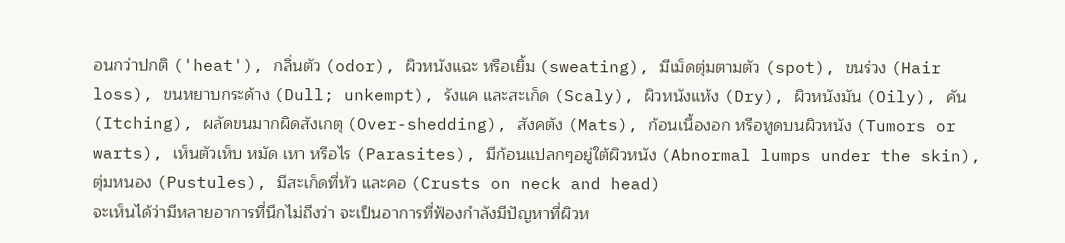อนกว่าปกติ ('heat'), กลิ่นตัว (odor), ผิวหนังแฉะ หรือเยิ้ม (sweating), มีเม็ดตุ่มตามตัว (spot), ขนร่วง (Hair loss), ขนหยาบกระด้าง (Dull; unkempt), รังแค และสะเก็ด (Scaly), ผิวหนังแห้ง (Dry), ผิวหนังมัน (Oily), คัน (Itching), ผลัดขนมากผิดสังเกตุ (Over-shedding), สังคตัง (Mats), ก้อนเนื้องอก หรือหูดบนผิวหนัง (Tumors or warts), เห็นตัวเห็บ หมัด เหา หรือไร (Parasites), มีก้อนแปลกๆอยู่ใต้ผิวหนัง (Abnormal lumps under the skin), ตุ่มหนอง (Pustules), มีสะเก็ดที่หัว และคอ (Crusts on neck and head)
จะเห็นได้ว่ามีหลายอาการที่นึกไม่ถึงว่า จะเป็นอาการที่ฟ้องกำลังมีปัญหาที่ผิวห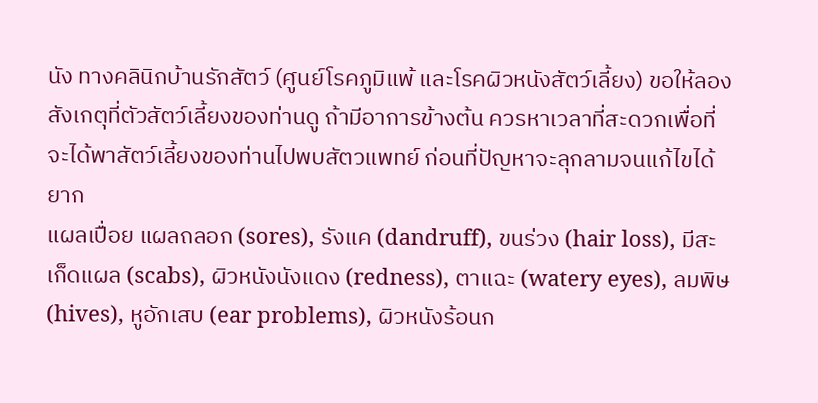นัง ทางคลินิกบ้านรักสัตว์ (ศูนย์โรคภูมิแพ้ และโรคผิวหนังสัตว์เลี้ยง) ขอให้ลองสังเกตุที่ตัวสัตว์เลี้ยงของท่านดู ถ้ามีอาการข้างต้น ควรหาเวลาที่สะดวกเพื่อที่จะได้พาสัตว์เลี้ยงของท่านไปพบสัตวแพทย์ ก่อนที่ปัญหาจะลุกลามจนแก้ไขได้ยาก
แผลเปื่อย แผลถลอก (sores), รังแค (dandruff), ขนร่วง (hair loss), มีสะเก็ดแผล (scabs), ผิวหนังนังแดง (redness), ตาแฉะ (watery eyes), ลมพิษ (hives), หูอักเสบ (ear problems), ผิวหนังร้อนก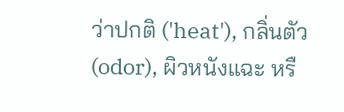ว่าปกติ ('heat'), กลิ่นตัว (odor), ผิวหนังแฉะ หรื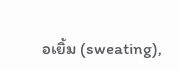อเยิ้ม (sweating),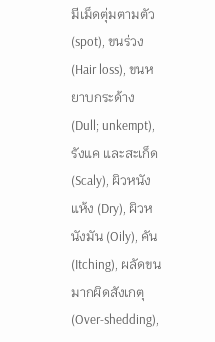มีเม็ดตุ่มตามตัว (spot), ขนร่วง (Hair loss), ขนหยาบกระด้าง (Dull; unkempt), รังแค และสะเก็ด (Scaly), ผิวหนังแห้ง (Dry), ผิวหนังมัน (Oily), คัน (Itching), ผลัดขนมากผิดสังเกตุ (Over-shedding),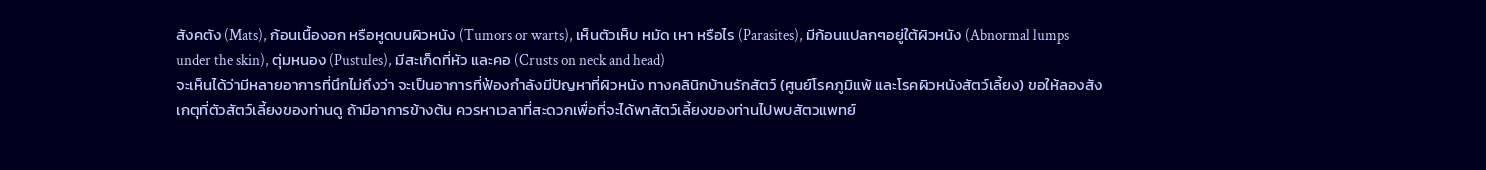สังคตัง (Mats), ก้อนเนื้องอก หรือหูดบนผิวหนัง (Tumors or warts), เห็นตัวเห็บ หมัด เหา หรือไร (Parasites), มีก้อนแปลกๆอยู่ใต้ผิวหนัง (Abnormal lumps under the skin), ตุ่มหนอง (Pustules), มีสะเก็ดที่หัว และคอ (Crusts on neck and head)
จะเห็นได้ว่ามีหลายอาการที่นึกไม่ถึงว่า จะเป็นอาการที่ฟ้องกำลังมีปัญหาที่ผิวหนัง ทางคลินิกบ้านรักสัตว์ (ศูนย์โรคภูมิแพ้ และโรคผิวหนังสัตว์เลี้ยง) ขอให้ลองสังเกตุที่ตัวสัตว์เลี้ยงของท่านดู ถ้ามีอาการข้างต้น ควรหาเวลาที่สะดวกเพื่อที่จะได้พาสัตว์เลี้ยงของท่านไปพบสัตวแพทย์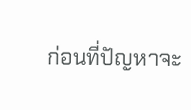ก่อนที่ปัญหาจะ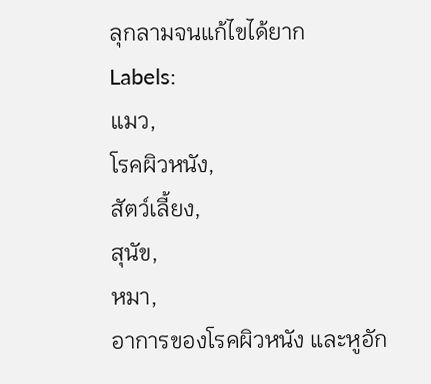ลุกลามจนแก้ไขได้ยาก
Labels:
แมว,
โรคผิวหนัง,
สัตว์เลี้ยง,
สุนัข,
หมา,
อาการของโรคผิวหนัง และหูอัก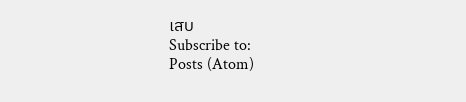เสบ
Subscribe to:
Posts (Atom)